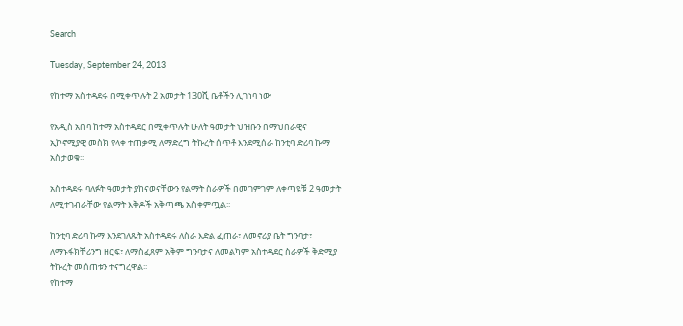Search

Tuesday, September 24, 2013

የከተማ አስተዳደሩ በሚቀጥሉት 2 አመታት 130ሺ ቤቶችን ሊገነባ ነው

የአዲስ አበባ ከተማ አስተዳደር በሚቀጥሉት ሁለት ዓመታት ህዝቡን በማህበራዊና ኢኮኖሚያዊ መስክ የላቀ ተጠቃሚ ለማድረግ ትኩረት ሰጥቶ እንደሚሰራ ከንቲባ ድሪባ ኩማ አስታወቁ፡፡

አስተዳደሩ ባለፉት ዓመታት ያከናወናቸውን የልማት ስራዎች በመገምገም ለቀጣዩቹ 2 ዓመታት ለሚተገብራቸው የልማት እቅዶች አቅጣጫ አስቀምጧል፡፡

ከንቲባ ድሪባ ኩማ እንደገለጹት አስተዳደሩ ለስራ እድል ፈጠራ፣ ለመኖሪያ ቤት ግንባታ፣ ለማኑፋክቸሪንግ ዘርፍ፣ ለማስፈጸም አቅም ግንባታና ለመልካም አስተዳደር ስራዎች ቅድሚያ ትኩረት መሰጠቱን ተናግረዋል፡፡
የከተማ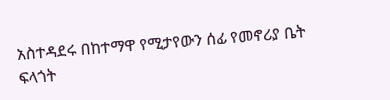አስተዳደሩ በከተማዋ የሚታየውን ሰፊ የመኖሪያ ቤት ፍላጎት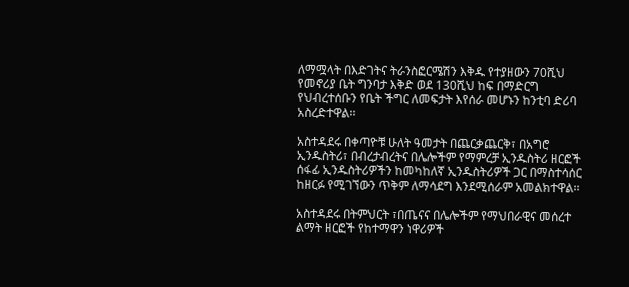ለማሟላት በእድገትና ትራንስፎርሜሽን እቅዱ የተያዘውን 70ሺህ የመኖሪያ ቤት ግንባታ እቅድ ወደ 130ሺህ ከፍ በማድርግ የህብረተሰቡን የቤት ችግር ለመፍታት እየሰራ መሆኑን ከንቲባ ድሪባ አስረድተዋል፡፡

አስተዳደሩ በቀጣዮቹ ሁለት ዓመታት በጨርቃጨርቅ፣ በአግሮ ኢንዱስትሪ፣ በብረታብረትና በሌሎችም የማምረቻ ኢንዱስትሪ ዘርፎች ሰፋፊ ኢንዱስትሪዎችን ከመካከለኛ ኢንዱስትሪዎች ጋር በማስተሳሰር ከዘርፉ የሚገኘውን ጥቅም ለማሳደግ እንደሚሰራም አመልክተዋል፡፡

አስተዳደሩ በትምህርት ፣በጤናና በሌሎችም የማህበራዊና መሰረተ ልማት ዘርፎች የከተማዋን ነዋሪዎች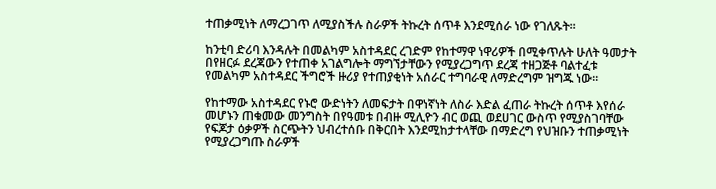ተጠቃሚነት ለማረጋገጥ ለሚያስችሉ ስራዎች ትኩረት ሰጥቶ እንደሚሰራ ነው የገለጹት፡፡

ከንቲባ ድሪባ እንዳሉት በመልካም አስተዳደር ረገድም የከተማዋ ነዋሪዎች በሚቀጥሉት ሁለት ዓመታት በየዘርፉ ደረጃውን የተጠቀ አገልግሎት ማግኘታቸውን የሚያረጋግጥ ደረጃ ተዘጋጅቶ ባልተፈቱ የመልካም አስተዳደር ችግሮች ዙሪያ የተጠያቂነት አሰራር ተግባራዊ ለማድረግም ዝግጁ ነው፡፡

የከተማው አስተዳደር የኑሮ ውድነትን ለመፍታት በዋነኛነት ለስራ እድል ፈጠራ ትኩረት ሰጥቶ እየሰራ መሆኑን ጠቁመው መንግስት በየዓመቱ በብዙ ሚሊዮን ብር ወጪ ወደሀገር ውስጥ የሚያስገባቸው የፍጆታ ዕቃዎች ስርጭትን ህብረተሰቡ በቅርበት እንደሚከታተላቸው በማድረግ የህዝቡን ተጠቃሚነት የሚያረጋግጡ ስራዎች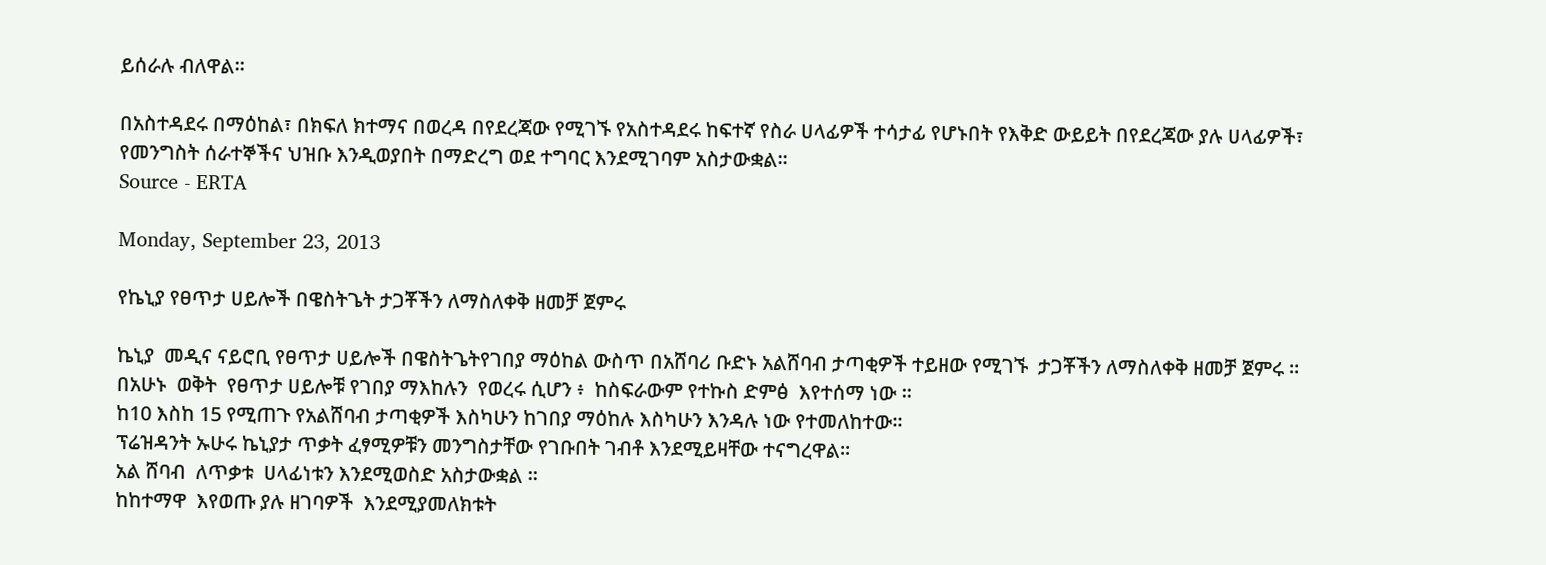ይሰራሉ ብለዋል፡፡

በአስተዳደሩ በማዕከል፣ በክፍለ ክተማና በወረዳ በየደረጃው የሚገኙ የአስተዳደሩ ከፍተኛ የስራ ሀላፊዎች ተሳታፊ የሆኑበት የእቅድ ውይይት በየደረጃው ያሉ ሀላፊዎች፣ የመንግስት ሰራተኞችና ህዝቡ እንዲወያበት በማድረግ ወደ ተግባር እንደሚገባም አስታውቋል፡፡
Source - ERTA

Monday, September 23, 2013

የኬኒያ የፀጥታ ሀይሎች በዌስትጌት ታጋቾችን ለማስለቀቅ ዘመቻ ጀምሩ

ኬኒያ  መዲና ናይሮቢ የፀጥታ ሀይሎች በዌስትጌትየገበያ ማዕከል ውስጥ በአሸባሪ ቡድኑ አልሸባብ ታጣቂዎች ተይዘው የሚገኙ  ታጋቾችን ለማስለቀቅ ዘመቻ ጀምሩ ።
በአሁኑ  ወቅት  የፀጥታ ሀይሎቹ የገበያ ማእከሉን  የወረሩ ሲሆን ፥  ከስፍራውም የተኩስ ድምፅ  እየተሰማ ነው ።
ከ10 እስከ 15 የሚጠጉ የአልሸባብ ታጣቂዎች እስካሁን ከገበያ ማዕከሉ እስካሁን እንዳሉ ነው የተመለከተው።
ፕሬዝዳንት ኡሁሩ ኬኒያታ ጥቃት ፈፃሚዎቹን መንግስታቸው የገቡበት ገብቶ እንደሚይዛቸው ተናግረዋል።
አል ሸባብ  ለጥቃቱ  ሀላፊነቱን እንደሚወስድ አስታውቋል ።
ከከተማዋ  እየወጡ ያሉ ዘገባዎች  እንደሚያመለክቱት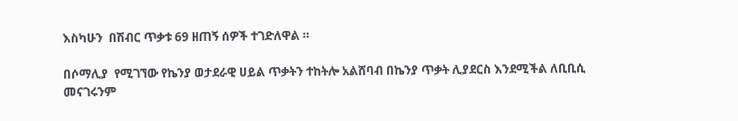እስካሁን  በሽብር ጥቃቱ 69 ዘጠኝ ሰዎች ተገድለዋል ።

በሶማሊያ  የሚገኘው የኬንያ ወታደራዊ ሀይል ጥቃትን ተከትሎ አልሸባብ በኬንያ ጥቃት ሊያደርስ እንደሚችል ለቢቢሲ መናገሩንም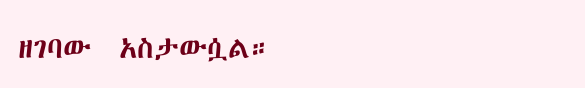ዘገባው  አስታውሷል።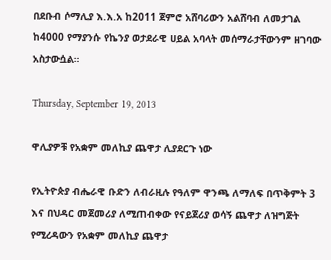በደቡብ ሶማሊያ እ.እ.አ ከ2011 ጀምሮ አሸባሪውን አልሸባብ ለመታገል ከ4000 የማያንሱ የኬንያ ወታደራዊ ሀይል አባላት መሰማራታቸውንም ዘገባው አስታውሷል።

Thursday, September 19, 2013

ዋሊያዎቹ የአቋም መለኪያ ጨዋታ ሊያደርጉ ነው

የኢትዮጵያ ብሔራዊ ቡድን ለብራዚሉ የዓለም ዋንጫ ለማለፍ በጥቅምት 3 እና በህዳር መጀመሪያ ለሚጠብቀው የናይጀሪያ ወሳኝ ጨዋታ ለዝግጅት የሚረዳውን የአቋም መለኪያ ጨዋታ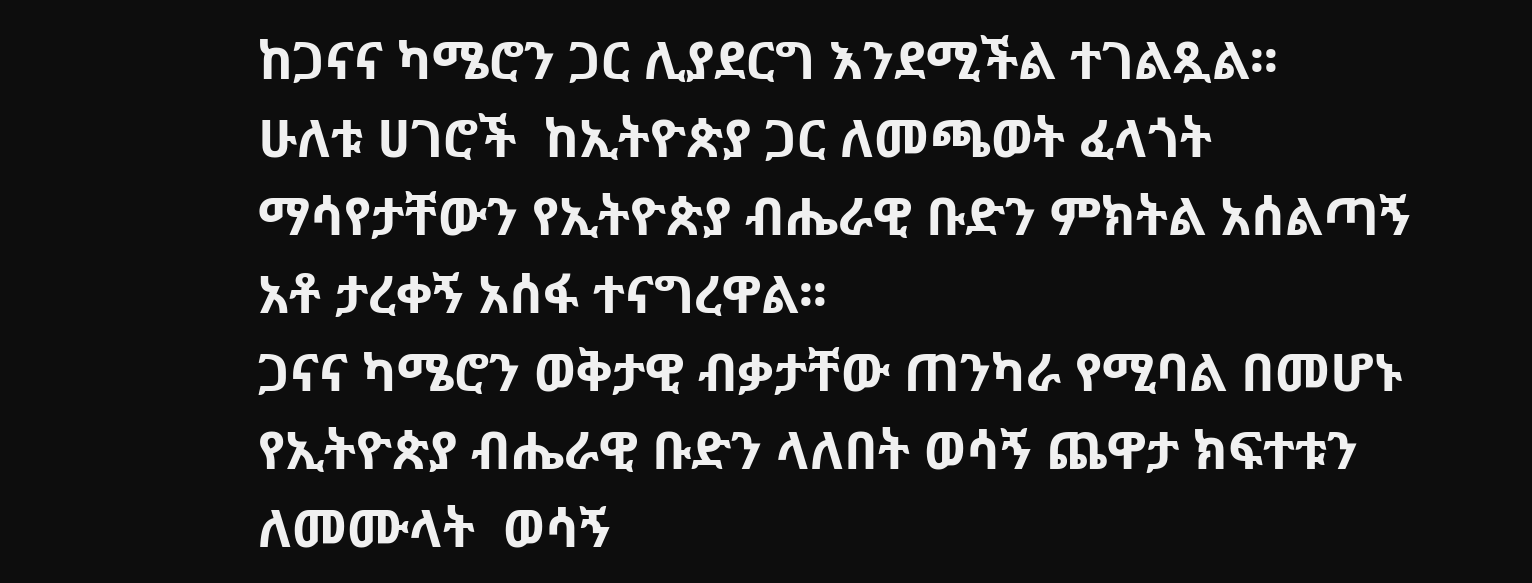ከጋናና ካሜሮን ጋር ሊያደርግ እንደሚችል ተገልጿል፡፡
ሁለቱ ሀገሮች  ከኢትዮጵያ ጋር ለመጫወት ፈላጎት ማሳየታቸውን የኢትዮጵያ ብሔራዊ ቡድን ምክትል አሰልጣኝ አቶ ታረቀኝ አሰፋ ተናግረዋል፡፡
ጋናና ካሜሮን ወቅታዊ ብቃታቸው ጠንካራ የሚባል በመሆኑ የኢትዮጵያ ብሔራዊ ቡድን ላለበት ወሳኝ ጨዋታ ክፍተቱን ለመሙላት  ወሳኝ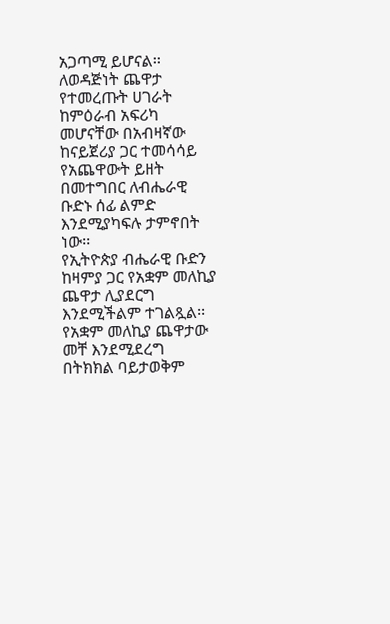አጋጣሚ ይሆናል፡፡
ለወዳጅነት ጨዋታ የተመረጡት ሀገራት ከምዕራብ አፍሪካ መሆናቸው በአብዛኛው ከናይጀሪያ ጋር ተመሳሳይ የአጨዋውት ይዘት በመተግበር ለብሔራዊ ቡድኑ ሰፊ ልምድ እንደሚያካፍሉ ታምኖበት ነው፡፡
የኢትዮጵያ ብሔራዊ ቡድን ከዛምያ ጋር የአቋም መለኪያ ጨዋታ ሊያደርግ እንደሚችልም ተገልጿል፡፡
የአቋም መለኪያ ጨዋታው መቸ እንደሚደረግ በትክክል ባይታወቅም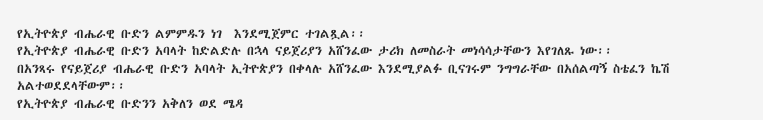የኢትዮጵያ ብሔራዊ ቡድን ልምምዱን ነገ  እንደሚጀምር ተገልጿል፡፡
የኢትዮጵያ ብሔራዊ ቡድን አባላት ከድልድሉ በኋላ ናይጀሪያን አሸንፈው ታሪክ ለመስራት መነሳሳታቸውን እየገለጹ ነው፡፡
በአንጻሩ የናይጀሪያ ብሔራዊ ቡድን አባላት ኢትዮጵያን በቀላሉ አሸንፈው እንደሚያልፉ ቢናገሩም ንግግራቸው በአሰልጣኝ ስቴፈን ኬሽ አልተወደደላቸውም፡፡
የኢትዮጵያ ብሔራዊ ቡድንን አቅለን ወደ ሜዳ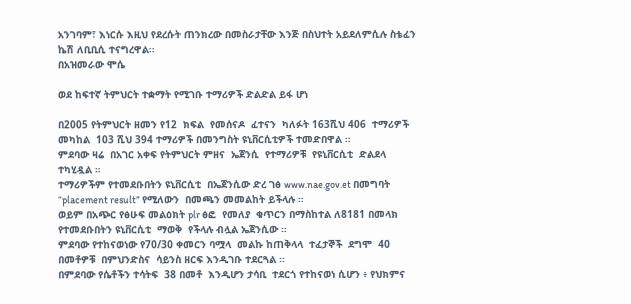አንገባም፣ እነርሱ እዚህ የደረሱት ጠንክረው በመስራታቸው እንጅ በስህተት አይደለምሲሉ ስቴፈን ኬሽ ለቢቢሲ ተናግረዋል፡፡
በአዝመራው ሞሴ

ወደ ከፍተኛ ትምህርት ተቋማት የሚገቡ ተማሪዎች ድልድል ይፋ ሆነ

በ2005 የትምህርት ዘመን የ12  ክፍል  የመሰናዶ  ፈተናን  ካለፉት 163ሺህ 406  ተማሪዎች መካከል  103 ሺህ 394 ተማሪዎች በመንግስት ዩኒቨርሲቲዎች ተመድበዋል ።
ምደባው ዛሬ  በአገር አቀፍ የትምህርት ምዘና  ኤጀንሲ  የተማሪዎቹ  የዩኒቨርሲቲ  ድልደላ  ተካሂዷል ።
ተማሪዎችም የተመደቡበትን ዩኒቨርሲቲ  በኤጀንሲው ድረ ገፅ www.nae.gov.et በመግባት “placement result” የሚለውን  በመጫን መመልከት ይችላሉ ።
ወይም በአጭር የፅሁፍ መልዕክት plr ፅፎ  የመለያ  ቁጥርን በማስከተል ለ8181 በመላክ የተመደቡበትን ዩኒቨርሲቲ  ማወቅ  የችላሉ ብሏል ኤጀንሲው ።
ምደባው የተከናወነው የ70/30 ቀመርን ባሟላ  መልኩ ከጠቅላላ  ተፈታኞች  ደግሞ  40  በመቶዎቹ  በምህንድስና  ሳይንስ ዘርፍ እንዲገቡ ተደርጓል ።
በምደባው የሴቶችን ተሳትፍ  38 በመቶ  እንዲሆን ታሳቢ  ተደርጎ የተከናወነ ሲሆን ፥ የህክምና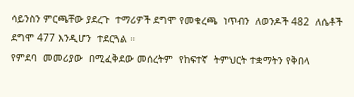ሳይንስን ምርጫቸው ያደረጉ  ተማሪዎች ደግሞ የመቁረጫ  ነጥብን  ለወንዶች 482  ለሴቶች ደግሞ 477 እንዲሆን  ተደርጓል ።
የምደባ  መመሪያው  በሚፈቅደው መሰረትም  የከፍተኛ  ትምህርት ተቋማትን የቅበላ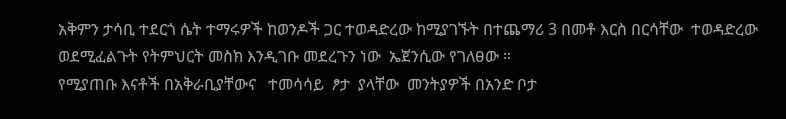አቅምን ታሳቢ ተደርጎ ሴት ተማሩዎች ከወንዶች ጋር ተወዳድረው ከሚያገኙት በተጨማሪ 3 በመቶ እርስ በርሳቸው  ተወዳድረው ወደሚፈልጉት የትምህርት መስክ እንዲገቡ መደረጉን ነው  ኤጀንሲው የገለፀው ።
የሚያጠቡ እናቶች በአቅራቢያቸውና   ተመሳሳይ  ፆታ  ያላቸው  መንትያዎች በአንድ ቦታ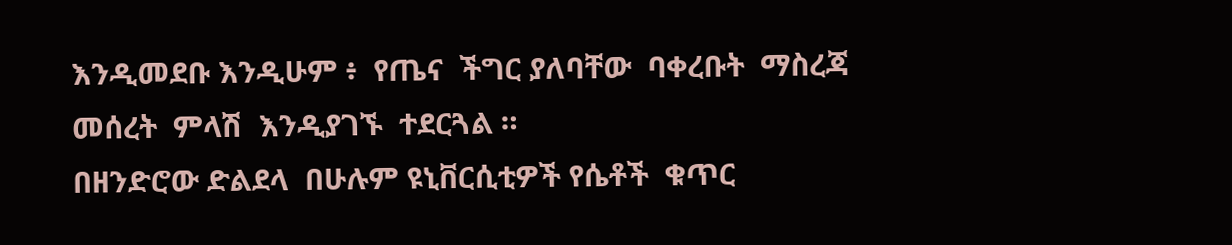እንዲመደቡ እንዲሁም ፥  የጤና  ችግር ያለባቸው  ባቀረቡት  ማስረጃ  መሰረት  ምላሽ  እንዲያገኙ  ተደርጓል ።
በዘንድሮው ድልደላ  በሁሉም ዩኒቨርሲቲዎች የሴቶች  ቁጥር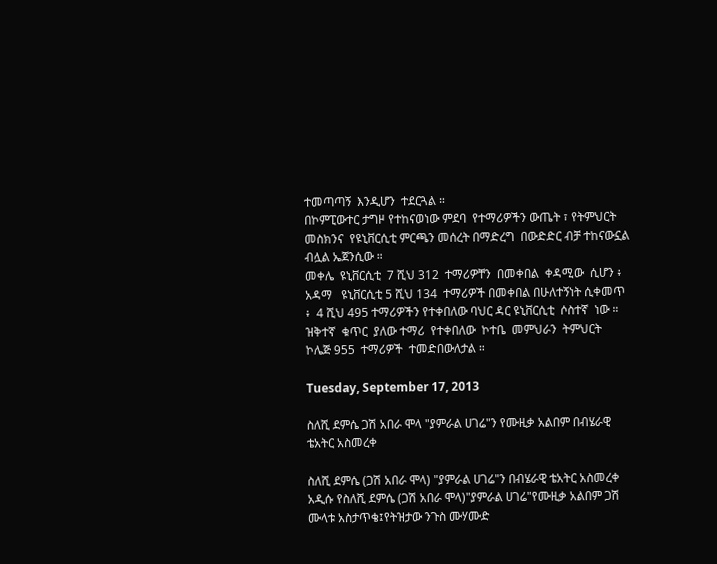ተመጣጣኝ  እንዲሆን  ተደርጓል ።
በኮምፒውተር ታግዞ የተከናወነው ምደባ  የተማሪዎችን ውጤት ፣ የትምህርት መስክንና  የዩኒቨርሲቲ ምርጫን መሰረት በማድረግ  በውድድር ብቻ ተከናውኗል  ብሏል ኤጀንሲው ።
መቀሌ  ዩኒቨርሲቲ  7 ሺህ 312  ተማሪዎቸን  በመቀበል  ቀዳሚው  ሲሆን ፥ አዳማ   ዩኒቨርሲቲ 5 ሺህ 134  ተማሪዎች በመቀበል በሁለተኝነት ሲቀመጥ ፥  4 ሺህ 495 ተማሪዎችን የተቀበለው ባህር ዳር ዩኒቨርሲቲ  ሶስተኛ  ነው ።
ዝቅተኛ  ቁጥር  ያለው ተማሪ  የተቀበለው  ኮተቤ  መምህራን  ትምህርት  ኮሌጅ 955  ተማሪዎች  ተመድበውለታል ።

Tuesday, September 17, 2013

ስለሺ ደምሴ ጋሽ አበራ ሞላ "ያምራል ሀገሬ"ን የሙዚቃ አልበም በብሄራዊ ቴአትር አስመረቀ

ስለሺ ደምሴ (ጋሽ አበራ ሞላ) "ያምራል ሀገሬ"ን በብሄራዊ ቴአትር አስመረቀ
አዲሱ የስለሺ ደምሴ (ጋሽ አበራ ሞላ)"ያምራል ሀገሬ"የሙዚቃ አልበም ጋሽ ሙላቱ አስታጥቄ፤የትዝታው ንጉስ ሙሃሙድ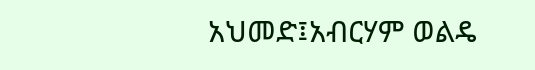አህመድ፤አብርሃም ወልዴ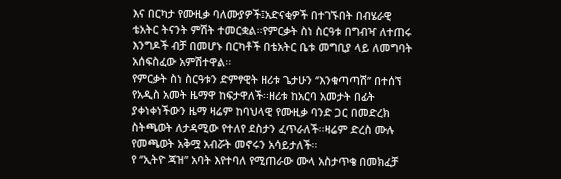እና በርካታ የሙዚቃ ባለሙያዎች፤አድናቂዎች በተገኙበት በብሄራዊ ቴአትር ትናንት ምሽት ተመርቋል፡፡የምርቃት ስነ ስርዓቱ በግብዣ ለተጠሩ እንግዶች ብቻ በመሆኑ በርካቶች በቴአትር ቤቱ መግቢያ ላይ ለመግባት አሰፍስፈው አምሽተዋል፡፡
የምርቃት ስነ ስርዓቱን ድምፃዊት ዘሪቱ ጌታሁን ‘’እንቁጣጣሽ’’ በተሰኘ የአዲስ አመት ዜማዋ ከፍታዋለች፡፡ዘሪቱ ከአርባ አመታት በፊት ያቀነቀነችውን ዜማ ዛሬም ከባህላዊ የሙዚቃ ባንድ ጋር በመድረክ ስትጫወት ለታዳሚው የተለየ ደስታን ፈጥራለች፡፡ዛሬም ድረስ ሙሉ የመጫወት አቅሟ አብሯት መኖሩን አሳይታለች፡፡
የ ‘’ኢትዮ ጃዝ’’ አባት እየተባለ የሚጠራው ሙላ አስታጥቄ በመክፈቻ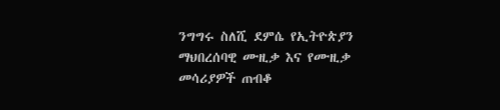ንግግሩ ስለሺ ደምሴ የኢትዮጵያን ማህበረሰባዊ ሙዚቃ እና የሙዚቃ መሳሪያዎች ጠብቆ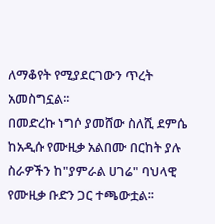ለማቆየት የሚያደርገውን ጥረት አመስግኗል፡፡
በመድረኩ ነግሶ ያመሸው ስለሺ ደምሴ ከአዲሱ የሙዚቃ አልበሙ በርከት ያሉ ስራዎችን ከ"ያምራል ሀገሬ" ባህላዊ የሙዚቃ ቡድን ጋር ተጫውቷል፡፡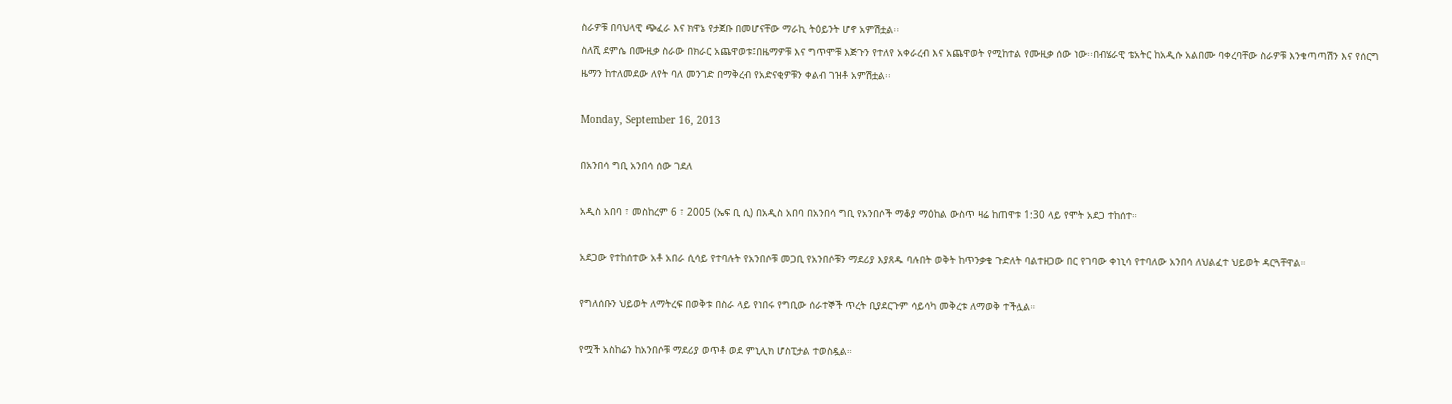ስራዎቹ በባህላዊ ጭፈራ እና ክዋኔ የታጀቡ በመሆናቸው ማራኪ ትዕይንት ሆኖ አምሽቷል፡፡
ስለሺ ደምሴ በሙዚቃ ስራው በክራር አጨዋወቱ፤በዜማዎቹ እና ግጥሞቹ እጅጉን የተለየ አቀራረብ እና አጨዋወት የሚከተል የሙዚቃ ሰው ነው፡፡በብሄራዊ ቴአትር ከአዲሱ አልበሙ ባቀረባቸው ስራዎቹ እንቁጣጣሽን እና የሰርግ ዜማን ከተለመደው ለየት ባለ መንገድ በማቅረብ የአድናቂዎቹን ቀልብ ገዝቶ አምሽቷል፡፡

Monday, September 16, 2013

በአንበሳ ግቢ አንበሳ ሰው ገደለ

አዲስ አበባ ፣ መስከረም 6 ፣ 2005 (ኤፍ ቢ ሲ) በአዲስ አበባ በአንበሳ ግቢ የአንበሶች ማቆያ ማዕከል ውስጥ ዛሬ ከጠዋቱ 1:30 ላይ የሞት አደጋ ተከሰተ።

አደጋው የተከሰተው አቶ አበራ ሲሳይ የተባሉት የአንበሶቹ መጋቢ የአንበሶቹን ማደሪያ እያጸዱ ባሉበት ወቅት ከጥንቃቄ ጉድለት ባልተዘጋው በር የገባው ቀነኒሳ የተባለው አንበሳ ለህልፈተ ህይወት ዳርጓቸዋል።

የግለሰቡን ህይወት ለማትረፍ በወቅቱ በስራ ላይ የነበሩ የግቢው ሰራተኞች ጥረት ቢያደርጉም ሳይሳካ መቅረቱ ለማወቅ ተችሏል።

የሟች አስከሬን ከአንበሶቹ ማደሪያ ወጥቶ ወደ ምኒሊክ ሆስፒታል ተወስዷል።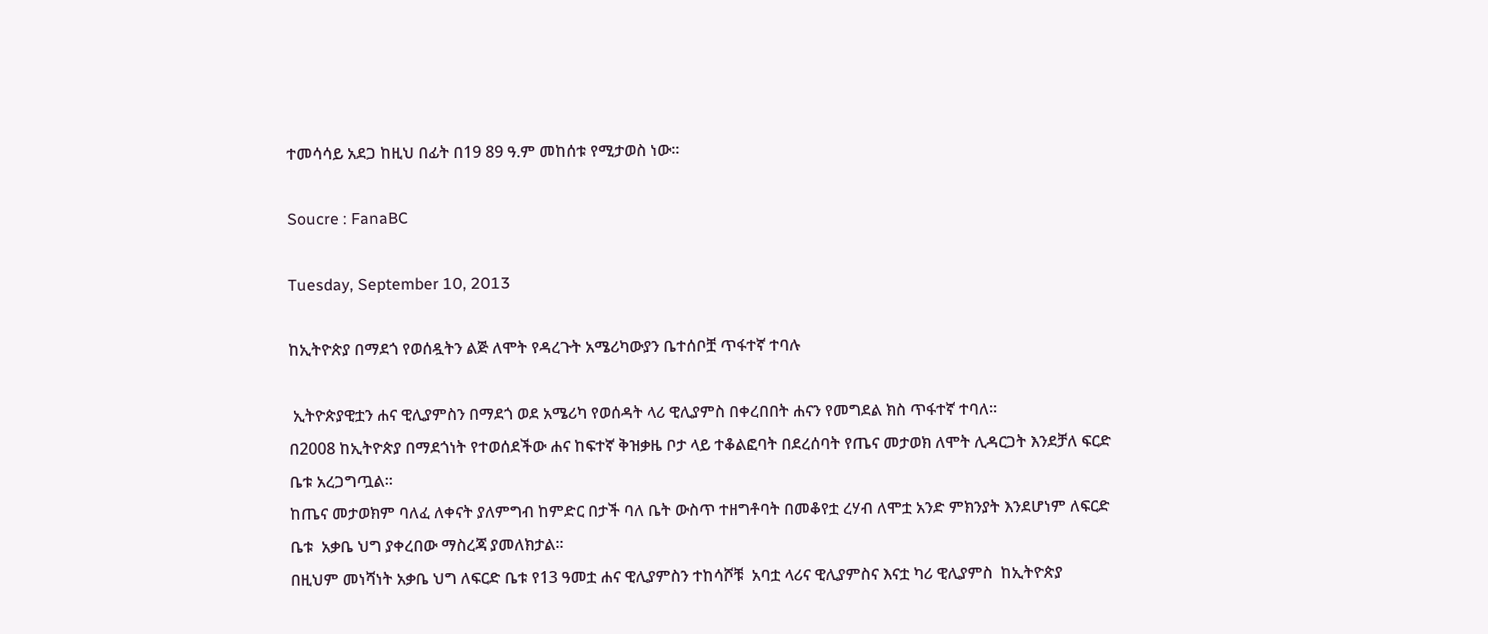ተመሳሳይ አደጋ ከዚህ በፊት በ19 89 ዓ.ም መከሰቱ የሚታወስ ነው።

Soucre : FanaBC

Tuesday, September 10, 2013

ከኢትዮጵያ በማደጎ የወሰዷትን ልጅ ለሞት የዳረጉት አሜሪካውያን ቤተሰቦቿ ጥፋተኛ ተባሉ

 ኢትዮጵያዊቷን ሐና ዊሊያምስን በማደጎ ወደ አሜሪካ የወሰዳት ላሪ ዊሊያምስ በቀረበበት ሐናን የመግደል ክስ ጥፋተኛ ተባለ።
በ2008 ከኢትዮጵያ በማደጎነት የተወሰደችው ሐና ከፍተኛ ቅዝቃዜ ቦታ ላይ ተቆልፎባት በደረሰባት የጤና መታወክ ለሞት ሊዳርጋት እንደቻለ ፍርድ ቤቱ አረጋግጧል።
ከጤና መታወክም ባለፈ ለቀናት ያለምግብ ከምድር በታች ባለ ቤት ውስጥ ተዘግቶባት በመቆየቷ ረሃብ ለሞቷ አንድ ምክንያት እንደሆነም ለፍርድ ቤቱ  አቃቤ ህግ ያቀረበው ማስረጃ ያመለክታል።
በዚህም መነሻነት አቃቤ ህግ ለፍርድ ቤቱ የ13 ዓመቷ ሐና ዊሊያምስን ተከሳሾቹ  አባቷ ላሪና ዊሊያምስና እናቷ ካሪ ዊሊያምስ  ከኢትዮጵያ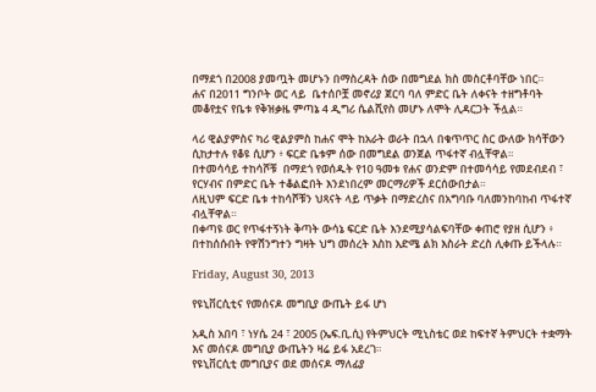በማደጎ በ2008 ያመጧት መሆኑን በማስረዳት ሰው በመግደል ክስ መስርቶባቸው ነበር።
ሐና በ2011 ግንቦት ወር ላይ  ቤተሰቦቿ መኖሪያ ጀርባ ባለ ምድር ቤት ለቀናት ተዘግቶባት መቆየቷና የቤቱ የቅዝቃዜ ምጣኔ 4 ዲግሪ ሴልሺየስ መሆኑ ለሞት ሊዳርጋት ችሏል።

ላሪ ዊልያምስና ካሪ ዊልያምስ ከሐና ሞት ከአራት ወራት በኋላ በቁጥጥር ስር ውለው ክሳቸውን ሲከታተሉ የቆዩ ሲሆን ፥ ፍርድ ቤቱም ሰው በመግደል ወንጀል ጥፋተኛ ብሏቸዋል።
በተመሳሳይ ተከሳሾቹ  በማደጎ የወሰዱት የ10 ዓመቱ የሐና ወንድም በተመሳሳይ የመደብደብ ፣ የርሃብና በምድር ቤት ተቆልፎበት እንደነበረም መርማሪዎች ደርሰውበታል።
ለዚህም ፍርድ ቤቱ ተከሳሾቹን ህጻናት ላይ ጥቃት በማድረስና በአግባቡ ባለመንከባከብ ጥፋተኛ ብሏቸዋል።
በቀጣዩ ወር የጥፋተኝነት ቅጣት ውሳኔ ፍርድ ቤት እንደሚያሳልፍባቸው ቀጠሮ የያዘ ሲሆን ፥ በተከሰሱበት የዋሽንግተን ግዛት ህግ መሰረት እስከ እድሜ ልክ እስራት ድረስ ሊቀጡ ይችላሉ።

Friday, August 30, 2013

የዩኒቨርሲቲና የመሰናዶ መግቢያ ውጤት ይፋ ሆነ

አዲስ አበባ ፣ ነሃሴ 24 ፣ 2005 (ኤፍ.ቢ.ሲ) የትምህርት ሚኒስቴር ወደ ከፍተኛ ትምህርት ተቋማት እና መሰናዶ መግቢያ ውጤትን ዛሬ ይፋ አደረገ።
የዩኒቨርሲቲ መግቢያና ወደ መሰናዶ ማለፊያ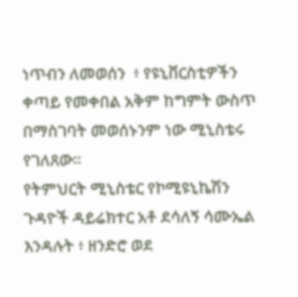ነጥብን ለመወሰን  ፥ የዩኒቨርስቲዎችን ቀጣይ የመቀበል አቅም ከግምት ውስጥ በማስገባት መወሰኑንም ነው ሚኒስቴሩ የገለጸው።
የትምህርት ሚኒስቴር የኮሚዩኒኬሽን ጉዳዮች ዳይሬክተር አቶ ደሳለኝ ሳሙኤል እንዳሉት ፥ ዘንድሮ ወደ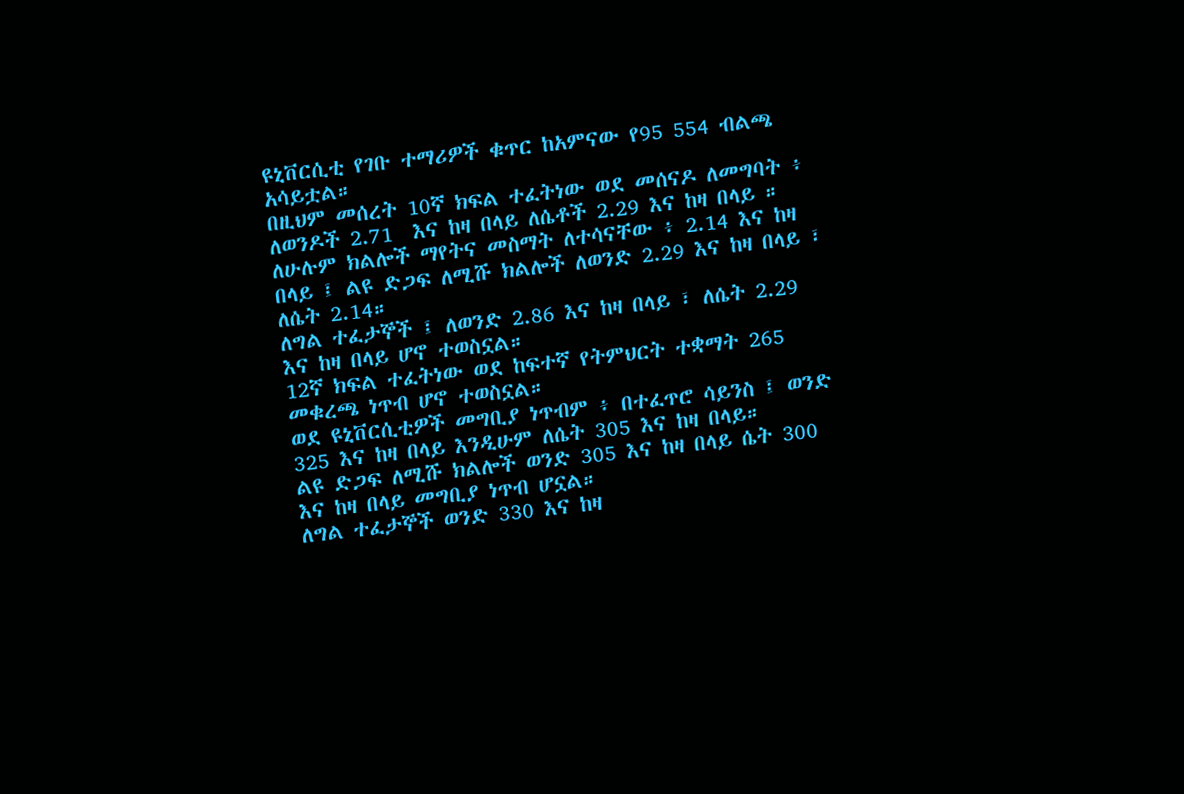ዩኒቨርሲቲ የገቡ ተማሪዎች ቁጥር ከአምናው የ95 554 ብልጫ አሳይቷል።
በዚህም መሰረት 10ኛ ክፍል ተፈትነው ወደ መሰናዶ ለመግባት ፥ ለወንዶች 2.71  እና ከዛ በላይ ለሴቶች 2.29 እና ከዛ በላይ ።
ለሁሉም ክልሎች ማየትና መስማት ለተሳናቸው ፥ 2.14 እና ከዛ በላይ ፤ ልዩ ድጋፍ ለሚሹ ክልሎች ለወንድ 2.29 እና ከዛ በላይ ፣ ለሴት 2.14።
ለግል ተፈታኞች ፤ ለወንድ 2.86 እና ከዛ በላይ ፣ ለሴት 2.29 እና ከዛ በላይ ሆኖ ተወስኗል።
12ኛ ክፍል ተፈትነው ወደ ከፍተኛ የትምህርት ተቋማት 265 መቁረጫ ነጥብ ሆኖ ተወስኗል።
ወደ ዩኒቨርሲቲዎች መግቢያ ነጥብም ፥ በተፈጥሮ ሳይንስ ፤ ወንድ 325 እና ከዛ በላይ እንዲሁም ለሴት 305 እና ከዛ በላይ።
ልዩ ድጋፍ ለሚሹ ክልሎች ወንድ 305 እና ከዛ በላይ ሴት 300 እና ከዛ በላይ መግቢያ ነጥብ ሆኗል።
ለግል ተፈታኞች ወንድ 330 እና ከዛ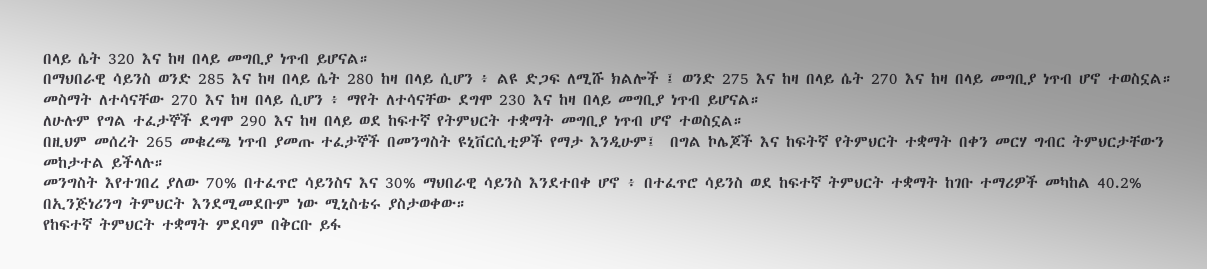በላይ ሴት 320 እና ከዛ በላይ መግቢያ ነጥብ ይሆናል።
በማህበራዊ ሳይንስ ወንድ 285 እና ከዛ በላይ ሴት 280 ከዛ በላይ ሲሆን ፥ ልዩ ድጋፍ ለሚሹ ክልሎች ፤ ወንድ 275 እና ከዛ በላይ ሴት 270 እና ከዛ በላይ መግቢያ ነጥብ ሆኖ ተወስኗል።
መስማት ለተሳናቸው 270 እና ከዛ በላይ ሲሆን ፥ ማየት ለተሳናቸው ደግሞ 230 እና ከዛ በላይ መግቢያ ነጥብ ይሆናል።
ለሁሉም የግል ተፈታኞች ደግሞ 290 እና ከዛ በላይ ወደ ከፍተኛ የትምህርት ተቋማት መግቢያ ነጥብ ሆኖ ተወስኗል።
በዚህም መሰረት 265 መቁረጫ ነጥብ ያመጡ ተፈታኞች በመንግስት ዩኒቨርሲቲዎች የማታ እንዲሁም፤  በግል ኮሌጆች እና ከፍትኛ የትምህርት ተቋማት በቀን መርሃ ግብር ትምህርታቸውን መከታተል ይችላሉ።
መንግስት እየተገበረ ያለው 70% በተፈጥሮ ሳይንስና እና 30% ማህበራዊ ሳይንስ እንደተበቀ ሆኖ ፥ በተፈጥሮ ሳይንስ ወደ ከፍተኛ ትምህርት ተቋማት ከገቡ ተማሪዎች መካከል 40.2% በኢንጅነሪንግ ትምህርት እንደሚመደቡም ነው ሚኒስቴሩ ያስታወቀው።
የከፍተኛ ትምህርት ተቋማት ምደባም በቅርቡ ይፋ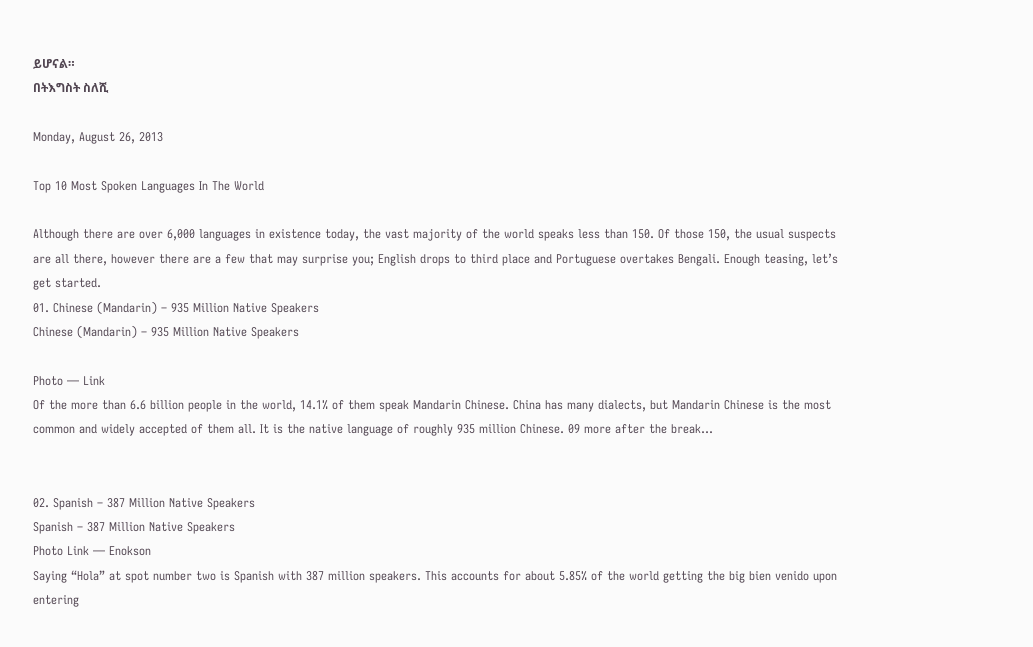ይሆናል።
በትእግስት ስለሺ

Monday, August 26, 2013

Top 10 Most Spoken Languages In The World

Although there are over 6,000 languages in existence today, the vast majority of the world speaks less than 150. Of those 150, the usual suspects are all there, however there are a few that may surprise you; English drops to third place and Portuguese overtakes Bengali. Enough teasing, let’s get started.
01. Chinese (Mandarin) – 935 Million Native Speakers
Chinese (Mandarin) – 935 Million Native Speakers

Photo — Link
Of the more than 6.6 billion people in the world, 14.1% of them speak Mandarin Chinese. China has many dialects, but Mandarin Chinese is the most common and widely accepted of them all. It is the native language of roughly 935 million Chinese. 09 more after the break...


02. Spanish – 387 Million Native Speakers
Spanish – 387 Million Native Speakers
Photo Link — Enokson
Saying “Hola” at spot number two is Spanish with 387 million speakers. This accounts for about 5.85% of the world getting the big bien venido upon entering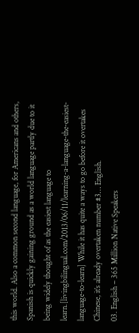this world. Also a common second language, for Americans and others, Spanish is quickly gaining ground as a world language partly due to it being widely thought of as the easiest language to learn.[livingbilingual.com/2013/06/11/learning-a-language-the-easiest-language-to-learn] While it has quite a ways to go before it overtakes Chinese, it’s already overtaken number #3… English.
03. English – 365 Million Native Speakers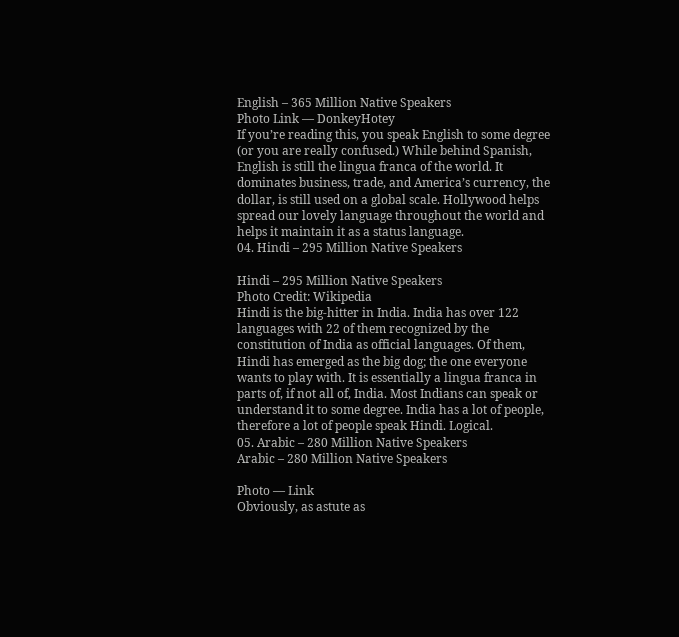English – 365 Million Native Speakers
Photo Link — DonkeyHotey
If you’re reading this, you speak English to some degree (or you are really confused.) While behind Spanish, English is still the lingua franca of the world. It dominates business, trade, and America’s currency, the dollar, is still used on a global scale. Hollywood helps spread our lovely language throughout the world and helps it maintain it as a status language.
04. Hindi – 295 Million Native Speakers

Hindi – 295 Million Native Speakers
Photo Credit: Wikipedia
Hindi is the big-hitter in India. India has over 122 languages with 22 of them recognized by the constitution of India as official languages. Of them, Hindi has emerged as the big dog; the one everyone wants to play with. It is essentially a lingua franca in parts of, if not all of, India. Most Indians can speak or understand it to some degree. India has a lot of people, therefore a lot of people speak Hindi. Logical.
05. Arabic – 280 Million Native Speakers
Arabic – 280 Million Native Speakers

Photo — Link
Obviously, as astute as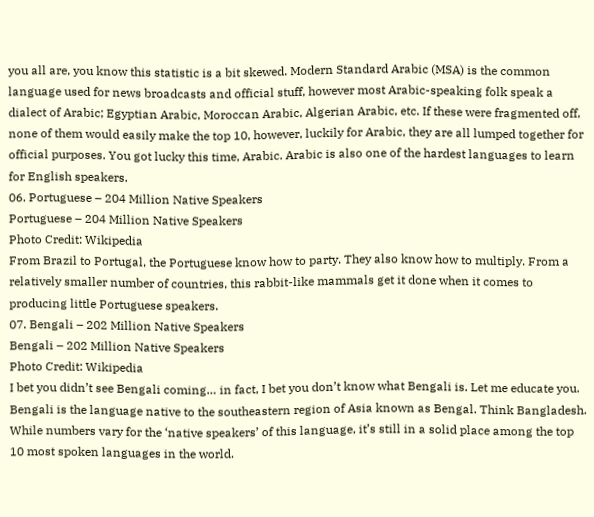you all are, you know this statistic is a bit skewed. Modern Standard Arabic (MSA) is the common language used for news broadcasts and official stuff, however most Arabic-speaking folk speak a dialect of Arabic; Egyptian Arabic, Moroccan Arabic, Algerian Arabic, etc. If these were fragmented off, none of them would easily make the top 10, however, luckily for Arabic, they are all lumped together for official purposes. You got lucky this time, Arabic. Arabic is also one of the hardest languages to learn for English speakers.
06. Portuguese – 204 Million Native Speakers
Portuguese – 204 Million Native Speakers
Photo Credit: Wikipedia
From Brazil to Portugal, the Portuguese know how to party. They also know how to multiply. From a relatively smaller number of countries, this rabbit-like mammals get it done when it comes to producing little Portuguese speakers.
07. Bengali – 202 Million Native Speakers
Bengali – 202 Million Native Speakers
Photo Credit: Wikipedia
I bet you didn’t see Bengali coming… in fact, I bet you don’t know what Bengali is. Let me educate you. Bengali is the language native to the southeastern region of Asia known as Bengal. Think Bangladesh. While numbers vary for the ‘native speakers’ of this language, it’s still in a solid place among the top 10 most spoken languages in the world.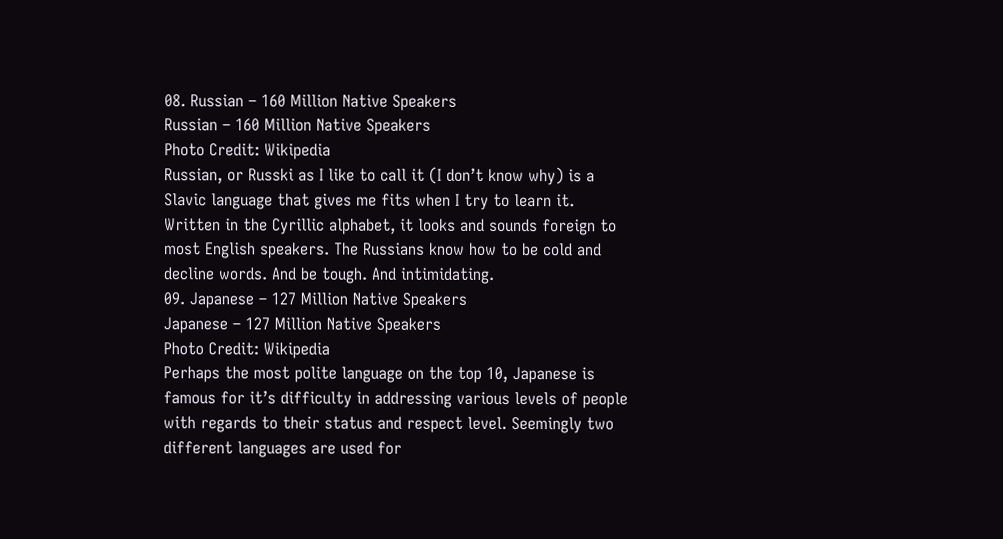08. Russian – 160 Million Native Speakers
Russian – 160 Million Native Speakers
Photo Credit: Wikipedia
Russian, or Russki as I like to call it (I don’t know why) is a Slavic language that gives me fits when I try to learn it. Written in the Cyrillic alphabet, it looks and sounds foreign to most English speakers. The Russians know how to be cold and decline words. And be tough. And intimidating.
09. Japanese – 127 Million Native Speakers
Japanese – 127 Million Native Speakers
Photo Credit: Wikipedia
Perhaps the most polite language on the top 10, Japanese is famous for it’s difficulty in addressing various levels of people with regards to their status and respect level. Seemingly two different languages are used for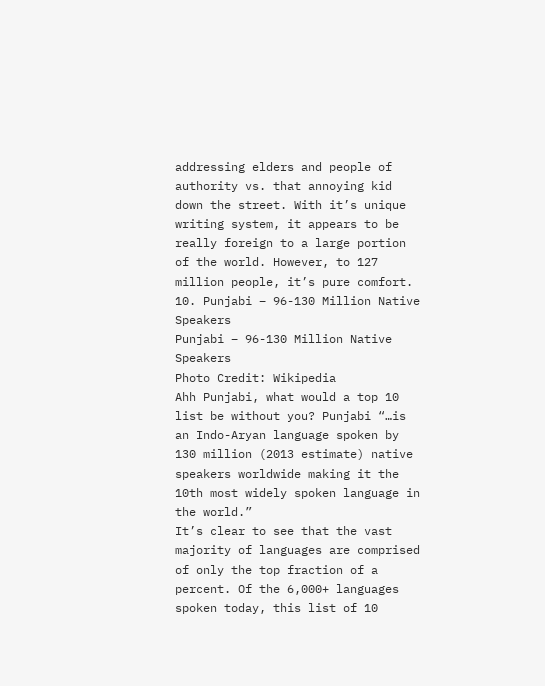addressing elders and people of authority vs. that annoying kid down the street. With it’s unique writing system, it appears to be really foreign to a large portion of the world. However, to 127 million people, it’s pure comfort.
10. Punjabi – 96-130 Million Native Speakers
Punjabi – 96-130 Million Native Speakers
Photo Credit: Wikipedia
Ahh Punjabi, what would a top 10 list be without you? Punjabi “…is an Indo-Aryan language spoken by 130 million (2013 estimate) native speakers worldwide making it the 10th most widely spoken language in the world.”
It’s clear to see that the vast majority of languages are comprised of only the top fraction of a percent. Of the 6,000+ languages spoken today, this list of 10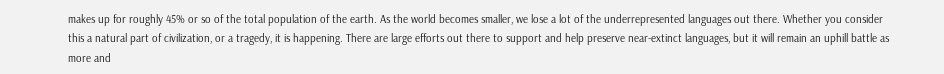makes up for roughly 45% or so of the total population of the earth. As the world becomes smaller, we lose a lot of the underrepresented languages out there. Whether you consider this a natural part of civilization, or a tragedy, it is happening. There are large efforts out there to support and help preserve near-extinct languages, but it will remain an uphill battle as more and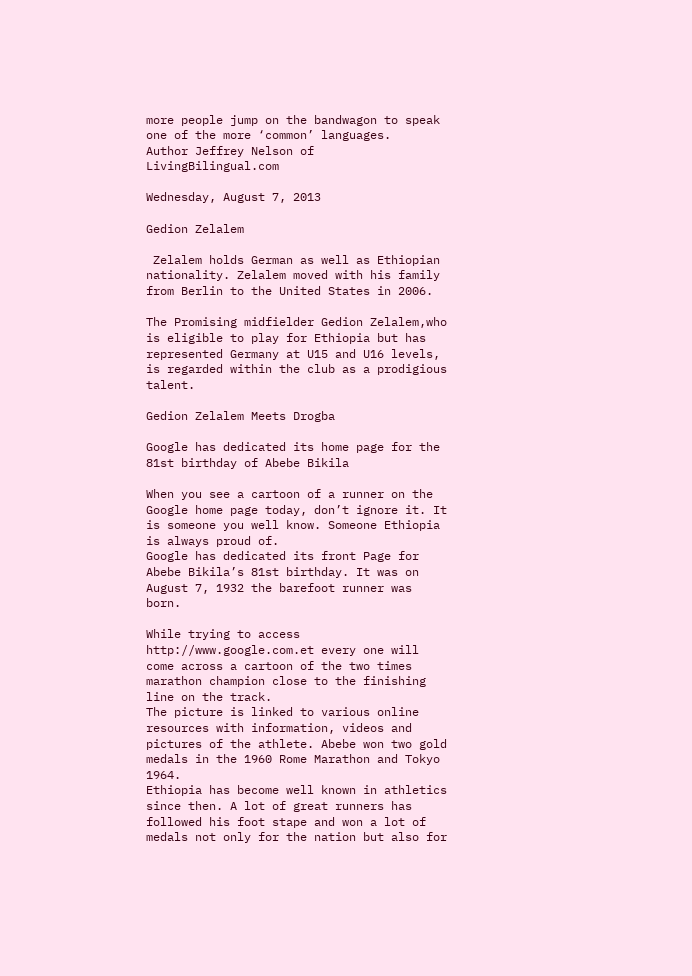more people jump on the bandwagon to speak one of the more ‘common’ languages.
Author Jeffrey Nelson of LivingBilingual.com

Wednesday, August 7, 2013

Gedion Zelalem

 Zelalem holds German as well as Ethiopian nationality. Zelalem moved with his family from Berlin to the United States in 2006.

The Promising midfielder Gedion Zelalem,who is eligible to play for Ethiopia but has represented Germany at U15 and U16 levels, is regarded within the club as a prodigious talent.

Gedion Zelalem Meets Drogba

Google has dedicated its home page for the 81st birthday of Abebe Bikila

When you see a cartoon of a runner on the Google home page today, don’t ignore it. It is someone you well know. Someone Ethiopia is always proud of.
Google has dedicated its front Page for Abebe Bikila’s 81st birthday. It was on August 7, 1932 the barefoot runner was born.

While trying to access http://www.google.com.et every one will come across a cartoon of the two times marathon champion close to the finishing line on the track.
The picture is linked to various online resources with information, videos and pictures of the athlete. Abebe won two gold medals in the 1960 Rome Marathon and Tokyo 1964.
Ethiopia has become well known in athletics since then. A lot of great runners has followed his foot stape and won a lot of medals not only for the nation but also for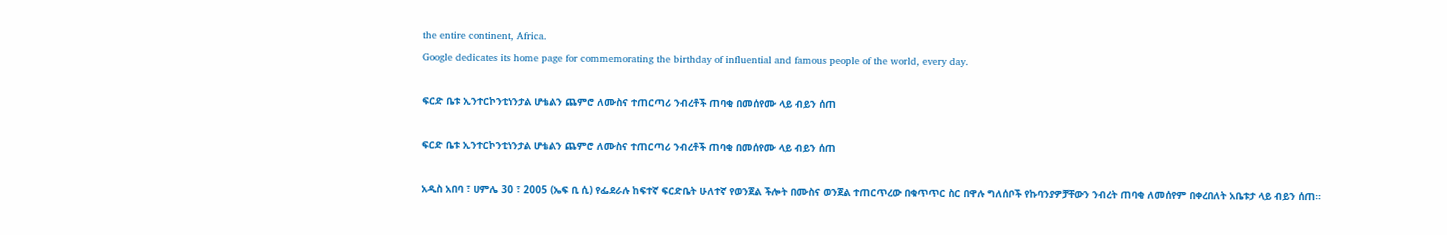the entire continent, Africa.
Google dedicates its home page for commemorating the birthday of influential and famous people of the world, every day.

ፍርድ ቤቱ ኢንተርኮንቲነንታል ሆቴልን ጨምሮ ለሙስና ተጠርጣሪ ንብረቶች ጠባቂ በመሰየሙ ላይ ብይን ሰጠ

ፍርድ ቤቱ ኢንተርኮንቲነንታል ሆቴልን ጨምሮ ለሙስና ተጠርጣሪ ንብረቶች ጠባቂ በመሰየሙ ላይ ብይን ሰጠ

አዲስ አበባ ፣ ሀምሌ 30 ፣ 2005 (ኤፍ ቢ ሲ) የፌደራሉ ከፍተኛ ፍርድቤት ሁለተኛ የወንጀል ችሎት በሙስና ወንጀል ተጠርጥረው በቁጥጥር ስር በዋሉ ግለሰቦች የኩባንያዎቻቸውን ንብረት ጠባቂ ለመሰየም በቀረበለት አቤቱታ ላይ ብይን ሰጠ።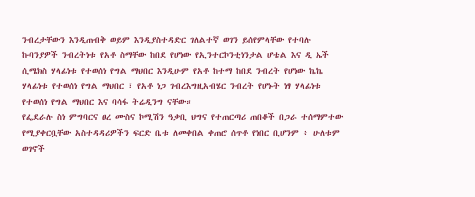ንብረታቸውን እንዲጠብቅ ወይም እንዲያስተዳድር ገለልተኛ ወገን ይሰየምላቸው የተባሉ ኩባንያዎች ንብረትነቱ የአቶ ስማቸው ከበደ የሆነው የኢንተርኮንቲነንታል ሆቴል እና ዲ ኤች ሲሜክስ ሃላፊነቱ የተወሰነ የግል ማህበር እንዲሁም የአቶ ከተማ ከበደ ንብረት የሆነው ኬኬ ሃላፊነቱ የተወሰነ የግል ማህበር ፣ የአቶ ነጋ ገብረእግዚአብሄር ንብረት የሆኑት ነፃ ሃላፊነቱ የተወሰነ የግል ማህበር እና ባሳፋ ትሬዲንግ ናቸው።
የፌደራሉ ስነ ምግባርና ፀረ ሙስና ኮሚሽን ዓቃቢ ህግና የተጠርጣሪ ጠበቆች በጋራ ተሰማምተው የሚያቀርቧቸው አስተዳዳሪዎችን ፍርድ ቤቱ ለመቀበል ቀጠሮ ሰጥቶ የነበር ቢሆንም ፥ ሁለቱም ወገኖች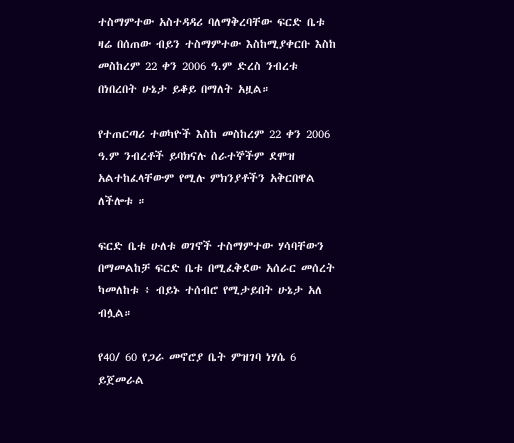ተስማምተው አስተዳዳሪ ባለማቅረባቸው ፍርድ ቤቱ ዛሬ በሰጠው ብይን ተስማምተው እስከሚያቀርቡ እስከ መስከረም 22 ቀን 2006 ዓ.ም ድረስ ንብረቱ በነበረበት ሁኔታ ይቆይ በማለት አዟል።

የተጠርጣሪ ተወካዮች እስከ መስከረም 22 ቀን 2006 ዓ.ም ንብረቶች ይባክናሉ ሰራተኞችም ደሞዝ አልተከፈላቸውም የሚሉ ምክንያቶችን አቅርበዋል ለችሎቱ ።

ፍርድ ቤቱ ሁለቱ ወገኖች ተስማምተው ሃሳባቸውን በማመልከቻ ፍርድ ቤቱ በሚፈቅደው አሰራር መሰረት ካመለከቱ ፥ ብይኑ ተሰብሮ የሚታይበት ሁኔታ አለ ብሏል።

የ40/ 60 የጋራ መኖሮያ ቤት ምዝገባ ነሃሴ 6 ይጀመራል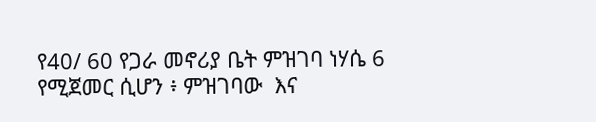የ40/ 60 የጋራ መኖሪያ ቤት ምዝገባ ነሃሴ 6 የሚጀመር ሲሆን ፥ ምዝገባው  እና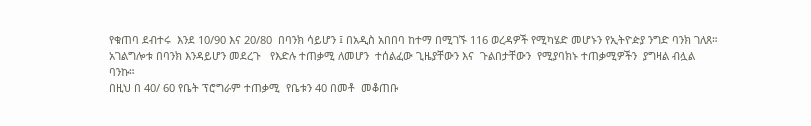የቁጠባ ደብተሩ  እንደ 10/90 እና 20/80  በባንክ ሳይሆን ፤ በአዲስ አበበባ ከተማ በሚገኙ 116 ወረዳዎች የሚካሄድ መሆኑን የኢትዮዽያ ንግድ ባንክ ገለጸ።
አገልግሎቱ በባንክ እንዳይሆን መደረጉ   የእድሉ ተጠቃሚ ለመሆን  ተሰልፈው ጊዜያቸውን እና  ጉልበታቸውን  የሚያባክኑ ተጠቃሚዎችን  ያግዛል ብሏል ባንኩ።
በዚህ በ 40/ 60 የቤት ፕሮግራም ተጠቃሚ  የቤቱን 40 በመቶ  መቆጠቡ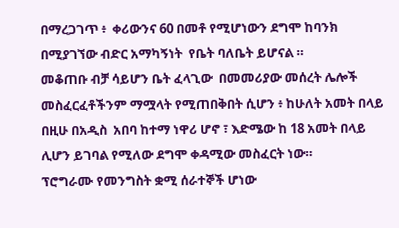በማረጋገጥ ፥  ቀሪውንና 60 በመቶ የሚሆነውን ደግሞ ከባንክ በሚያገኘው ብድር አማካኝነት  የቤት ባለቤት ይሆናል ።
መቆጠቡ ብቻ ሳይሆን ቤት ፈላጊው  በመመሪያው መሰረት ሌሎች መስፈርፈቶችንም ማሟላት የሚጠበቅበት ሲሆን ፥ ከሁለት አመት በላይ በዚሁ በአዲስ  አበባ ከተማ ነዋሪ ሆኖ ፣ እድሜው ከ 18 አመት በላይ ሊሆን ይገባል የሚለው ደግሞ ቀዳሚው መስፈርት ነው።
ፕሮግራሙ የመንግስት ቋሚ ሰራተኞች ሆነው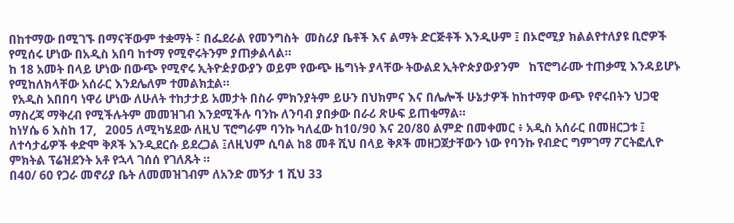በከተማው በሚገኙ በማናቸውም ተቋማት ፣ በፌደራል የመንግስት  መስሪያ ቤቶች እና ልማት ድርጅቶች እንዲሁም ፤ በኦሮሚያ ክልልየተለያዩ ቢሮዎች የሚሰሩ ሆነው በአዲስ አበባ ከተማ የሚኖሩትንም ያጠቃልላል።
ከ 18 አመት በላይ ሆነው በውጭ የሚኖሩ ኢትዮዽያውያን ወይም የውጭ ዜግነት ያላቸው ትውልደ ኢትዮጵያውያንም   ከፕሮግራሙ ተጠቃሚ እንዳይሆኑ የሚከለክላቸው አሰራር እንደሌለም ተመልክቷል።
 የአዲስ አበበባ ነዋሪ ሆነው ለሁለት ተከታታይ አመታት በስራ ምክንያትም ይሁን በህክምና እና በሌሎች ሁኔታዎች ከከተማዋ ውጭ የኖሩበትን ህጋዊ ማስረጃ ማቅረብ የሚችሉትም መመዝገብ እንደሚችሉ ባንኩ ለንባብ ያበቃው በራሪ ጽሁፍ ይጠቁማል።
ከነሃሴ 6 እስከ 17,   2005 ለሚካሄደው ለዚህ ፕሮግራም ባንኩ ካለፈው ከ10/90 እና 20/80 ልምድ በመቀመር ፥ አዲስ አሰራር በመዘርጋቱ ፤ ለተሳታፊዎች ቀድሞ ቅጾች እንዲደርሱ ይደረጋል ፤ለዚህም ሲባል ከ8 መቶ ሺህ በላይ ቅጾች መዘጋጀታቸውን ነው የባንኩ የብድር ግምገማ ፖርትፎሊዮ ምክትል ፕሬዝደንት አቶ የኋላ ገሰሰ የገለጹት ።
በ40/ 60 የጋራ መኖሪያ ቤት ለመመዝገብም ለአንድ መኝታ 1 ሺህ 33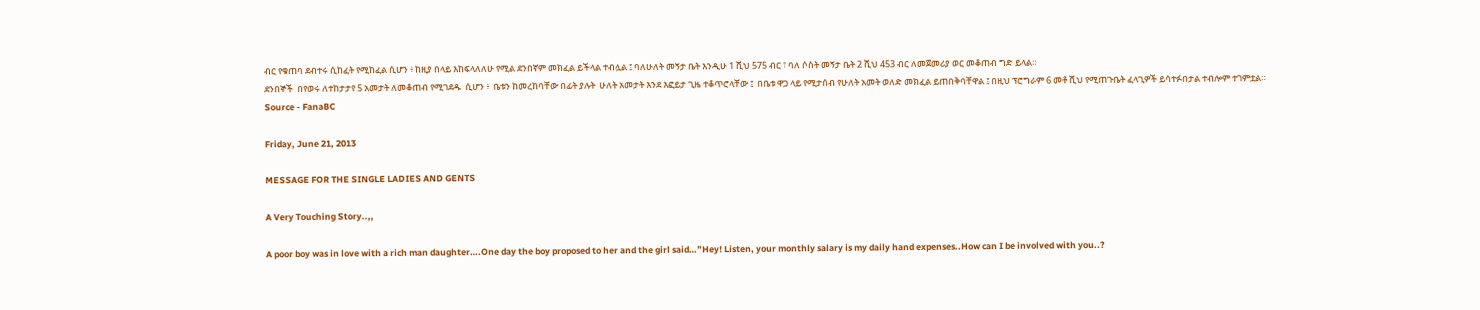ብር የቁጠባ ደብተሩ ሲከፈት የሚከፈል ሲሆን ፥ ከዚያ በላይ እከፍላለለሁ የሚል ደንበኛም መክፈል ይችላል ተብሏል ፤ ባለሁለት መኝታ ቤት እንዲሁ 1 ሺህ 575 ብር ፣ ባለ ሶስት መኝታ ቤት 2 ሺህ 453 ብር ለመጀመሪያ ወር መቆጠብ ግድ ይላል።
ደንበኞች  በየወሩ ለተከታታየ 5 አመታት ለመቆጠብ የሚገደዱ  ሲሆን ፥  ቤቱን ከመረከባቸው በፊት ያሉት  ሁለት አመታት እንደ እፎይታ ጊዜ ተቆጥሮላቸው ፤  በቤቱ ዋጋ ላይ የሚታሰብ የሁለት አመት ወለድ መክፈል ይጠበቅባቸዋል ፤ በዚህ ፕሮግራም 6 መቶ ሺህ የሚጠጉቤት ፈላጊዎች ይሳተፉበታል ተብሎም ተገምቷል።
Source - FanaBC

Friday, June 21, 2013

MESSAGE FOR THE SINGLE LADIES AND GENTS

A Very Touching Story..,,

A poor boy was in love with a rich man daughter….One day the boy proposed to her and the girl said…”Hey! Listen, your monthly salary is my daily hand expenses..How can I be involved with you..?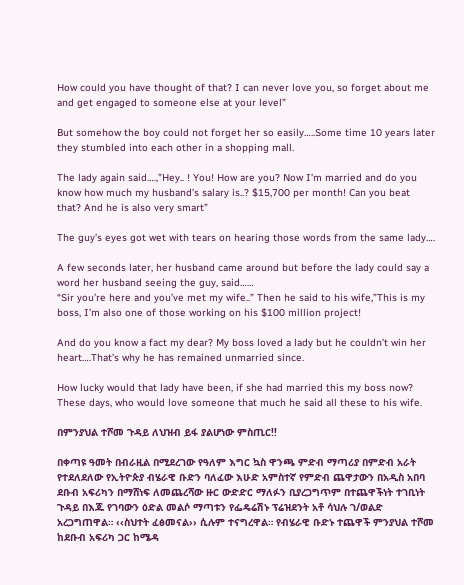How could you have thought of that? I can never love you, so forget about me and get engaged to someone else at your level”

But somehow the boy could not forget her so easily…..Some time 10 years later they stumbled into each other in a shopping mall.

The lady again said….,”Hey.. ! You! How are you? Now I’m married and do you know how much my husband’s salary is..? $15,700 per month! Can you beat that? And he is also very smart”

The guy’s eyes got wet with tears on hearing those words from the same lady….

A few seconds later, her husband came around but before the lady could say a word her husband seeing the guy, said……
“Sir you’re here and you’ve met my wife..” Then he said to his wife,”This is my boss, I’m also one of those working on his $100 million project!

And do you know a fact my dear? My boss loved a lady but he couldn’t win her heart….That’s why he has remained unmarried since.

How lucky would that lady have been, if she had married this my boss now? These days, who would love someone that much he said all these to his wife.

በምንያህል ተሾመ ጉዳይ ለህዝብ ይፋ ያልሆነው ምስጢር!!

በቀጣዩ ዓመት በብራዚል በሚደረገው የዓለም እግር ኳስ ዋንጫ ምድብ ማጣሪያ በምድብ አራት የተደለደለው የኢትዮጵያ ብሄራዊ ቡድን ባለፈው እሁድ አምስተኛ የምድብ ጨዋታውን በአዲስ አበባ ደቡብ አፍሪካን በማሸነፍ ለመጨረሻው ዙር ውድድር ማለፉን ቢያረጋግጥም በተጨዋችነት ተገቢነት ጉዳይ በእጁ የገባውን ዕድል መልሶ ማጣቱን የፌዴሬሽኑ ፕሬዝደንት አቶ ሳህሉ ገ/ወልድ አረጋግጠዋል። ‹‹ስህተት ፈፅመናል›› ሲሉም ተናግረዋል። የብሄራዊ ቡድኑ ተጨዋች ምንያህል ተሾመ ከደቡብ አፍሪካ ጋር ከሜዳ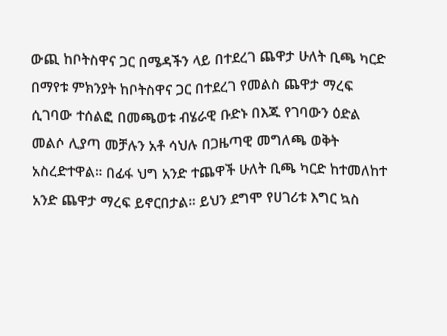ውጪ ከቦትስዋና ጋር በሜዳችን ላይ በተደረገ ጨዋታ ሁለት ቢጫ ካርድ በማየቱ ምክንያት ከቦትስዋና ጋር በተደረገ የመልስ ጨዋታ ማረፍ ሲገባው ተሰልፎ በመጫወቱ ብሄራዊ ቡድኑ በእጁ የገባውን ዕድል መልሶ ሊያጣ መቻሉን አቶ ሳህሉ በጋዜጣዊ መግለጫ ወቅት አስረድተዋል። በፊፋ ህግ አንድ ተጨዋች ሁለት ቢጫ ካርድ ከተመለከተ አንድ ጨዋታ ማረፍ ይኖርበታል። ይህን ደግሞ የሀገሪቱ እግር ኳስ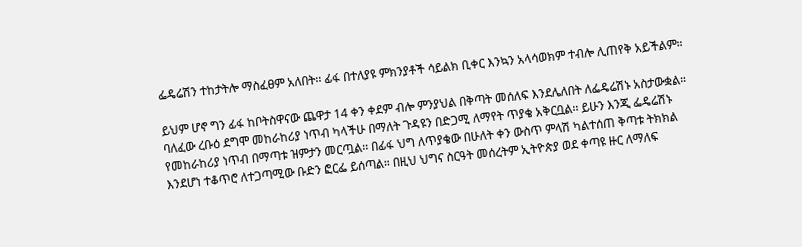ፌዴሬሽን ተከታትሎ ማስፈፀም አለበት፡፡ ፊፋ በተለያዩ ምክንያቶች ሳይልክ ቢቀር እንኳን አላሳወክም ተብሎ ሊጠየቅ አይችልም።

ይህም ሆኖ ግን ፊፋ ከቦትስዋናው ጨዋታ 14 ቀን ቀደም ብሎ ምንያህል በቅጣት መሰለፍ እንደሌለበት ለፌዴሬሽኑ አስታውቋል። ባለፈው ረቡዕ ደግሞ መከራከሪያ ነጥብ ካላችሁ በማለት ጉዳዩን በድጋሚ ለማየት ጥያቄ አቅርቧል፡፡ ይሁን እንጂ ፌዴሬሽኑ የመከራከሪያ ነጥብ በማጣቱ ዝምታን መርጧል፡፡ በፊፋ ህግ ለጥያቄው በሁለት ቀን ውስጥ ምላሽ ካልተሰጠ ቅጣቱ ትክክል እንደሆነ ተቆጥሮ ለተጋጣሚው ቡድን ፎርፌ ይሰጣል። በዚህ ህግና ስርዓት መሰረትም ኢትዮጵያ ወደ ቀጣዩ ዙር ለማለፍ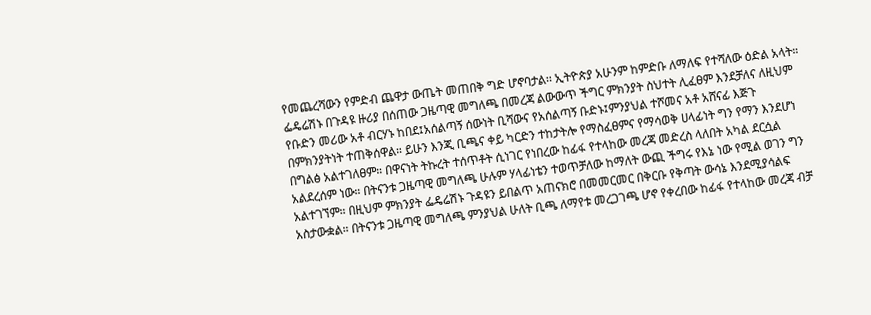የመጨረሻውን የምድብ ጨዋታ ውጤት መጠበቅ ግድ ሆኖባታል፡፡ ኢትዮጵያ አሁንም ከምድቡ ለማለፍ የተሻለው ዕድል አላት። ፌዴሬሽኑ በጉዳዩ ዙሪያ በሰጠው ጋዜጣዊ መግለጫ በመረጃ ልውውጥ ችግር ምክንያት ስህተት ሊፈፀም እንደቻለና ለዚህም የቡድን መሪው አቶ ብርሃኑ ከበደ፤አሰልጣኝ ሰውነት ቢሻውና የአሰልጣኝ ቡድኑ፤ምንያህል ተሾመና አቶ አሸናፊ እጅጉ በምክንያትነት ተጠቅሰዋል። ይሁን እንጂ ቢጫና ቀይ ካርድን ተከታትሎ የማስፈፀምና የማሳወቅ ሀላፊነት ግን የማን እንደሆነ በግልፅ አልተገለፀም። በዋናነት ትኩረት ተሰጥቶት ሲነገር የነበረው ከፊፋ የተላከው መረጃ መድረስ ላለበት አካል ደርሷል አልደረሰም ነው። በትናንቱ ጋዜጣዊ መግለጫ ሁሉም ሃላፊነቴን ተወጥቻለው ከማለት ውጪ ችግሩ የእኔ ነው የሚል ወገን ግን አልተገኘም። በዚህም ምክንያት ፌዴሬሽኑ ጉዳዩን ይበልጥ አጠናክሮ በመመርመር በቅርቡ የቅጣት ውሳኔ እንደሚያሳልፍ አስታውቋል። በትናንቱ ጋዜጣዊ መግለጫ ምንያህል ሁለት ቢጫ ለማየቱ መረጋገጫ ሆኖ የቀረበው ከፊፋ የተላከው መረጃ ብቻ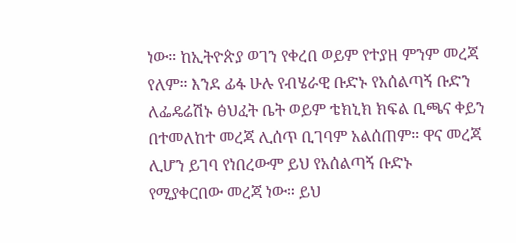ነው። ከኢትዮጵያ ወገን የቀረበ ወይም የተያዘ ምንም መረጃ የለም። እንደ ፊፋ ሁሉ የብሄራዊ ቡድኑ የአሰልጣኝ ቡድን ለፌዴሬሽኑ ፅህፈት ቤት ወይም ቴክኒክ ክፍል ቢጫና ቀይን በተመለከተ መረጃ ሊሰጥ ቢገባም አልሰጠም። ዋና መረጃ ሊሆን ይገባ የነበረውም ይህ የአሰልጣኝ ቡድኑ የሚያቀርበው መረጃ ነው። ይህ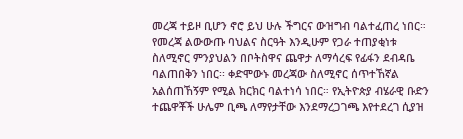መረጃ ተይዞ ቢሆን ኖሮ ይህ ሁሉ ችግርና ውዝግብ ባልተፈጠረ ነበር። የመረጃ ልውውጡ ባህልና ስርዓት እንዲሁም የጋራ ተጠያቂነቱ ስለሚኖር ምንያህልን በቦትስዋና ጨዋታ ለማሳረፍ የፊፋን ደብዳቤ ባልጠበቅን ነበር፡፡ ቀድሞውኑ መረጃው ስለሚኖር ሰጥተኸኛል አልሰጠኸኝም የሚል ክርክር ባልተነሳ ነበር። የኢትዮጵያ ብሄራዊ ቡድን ተጨዋቾች ሁሌም ቢጫ ለማየታቸው እንደማረጋገጫ እየተደረገ ሲያዝ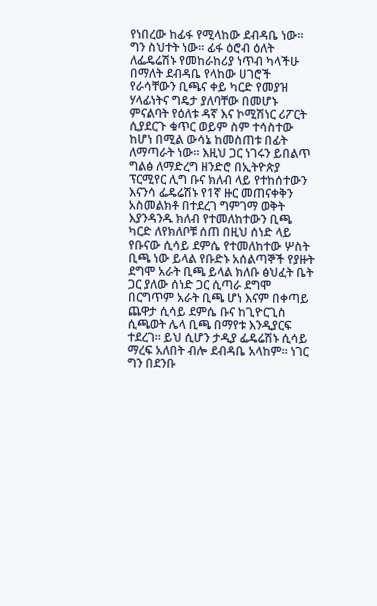የነበረው ከፊፋ የሚላከው ደብዳቤ ነው። ግን ስህተት ነው፡፡ ፊፋ ዕሮብ ዕለት ለፌዴሬሽኑ የመከራከሪያ ነጥብ ካላችሁ በማለት ደብዳቤ የላከው ሀገሮች የራሳቸውን ቢጫና ቀይ ካርድ የመያዝ ሃላፊነትና ግዴታ ያለባቸው በመሆኑ ምናልባት የዕለቱ ዳኛ እና ኮሚሽነር ሪፖርት ሲያደርጉ ቁጥር ወይም ስም ተሳስተው ከሆነ በሚል ውሳኔ ከመስጠቱ በፊት ለማጣራት ነው። እዚህ ጋር ነገሩን ይበልጥ ግልፅ ለማድረግ ዘንድሮ በኢትዮጵያ ፕርሚየር ሊግ ቡና ክለብ ላይ የተከሰተውን እናንሳ ፌዴሬሽኑ የ1ኛ ዙር መጠናቀቅን አስመልክቶ በተደረገ ግምገማ ወቅት እያንዳንዱ ክለብ የተመለከተውን ቢጫ ካርድ ለየክለቦቹ ሰጠ በዚህ ሰነድ ላይ የቡናው ሲሳይ ደምሴ የተመለከተው ሦስት ቢጫ ነው ይላል የቡድኑ አሰልጣኞች የያዙት ደግሞ አራት ቢጫ ይላል ክለቡ ፅህፈት ቤት ጋር ያለው ሰነድ ጋር ሲጣራ ደግሞ በርግጥም አራት ቢጫ ሆነ እናም በቀጣይ ጨዋታ ሲሳይ ደምሴ ቡና ከጊዮርጊስ ሲጫወት ሌላ ቢጫ በማየቱ እንዲያርፍ ተደረገ። ይህ ሲሆን ታዲያ ፌዴሬሽኑ ሲሳይ ማረፍ አለበት ብሎ ደብዳቤ አላከም። ነገር ግን በደንቡ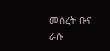መሰረት ቡና ራሱ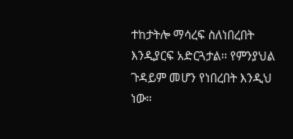ተከታትሎ ማሳረፍ ስለነበረበት እንዲያርፍ አድርጓታል፡፡ የምንያህል ጉዳይም መሆን የነበረበት እንዲህ ነው።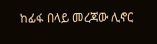ከፊፋ በላይ መረጃው ሊኖር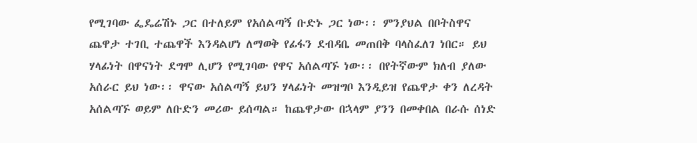የሚገባው ፌዴሬሽኑ ጋር በተለይም የአሰልጣኝ ቡድኑ ጋር ነው፡፡ ምንያህል በቦትስዋና ጨዋታ ተገቢ ተጨዋች እንዳልሆነ ለማወቅ የፊፋን ደብዳቤ መጠበቅ ባላስፈለገ ነበር። ይህ ሃላፊነት በዋናነት ደግሞ ሊሆን የሚገባው የዋና አሰልጣኙ ነው፡፡ በየትኛውም ክለብ ያለው አሰራር ይህ ነው፡፡ ዋናው አሰልጣኝ ይህን ሃላፊነት መዝግቦ እንዲይዝ የጨዋታ ቀን ለረዳት አሰልጣኙ ወይም ለቡድን መሪው ይሰጣል። ከጨዋታው በኋላም ያንን በመቀበል በራሱ ሰነድ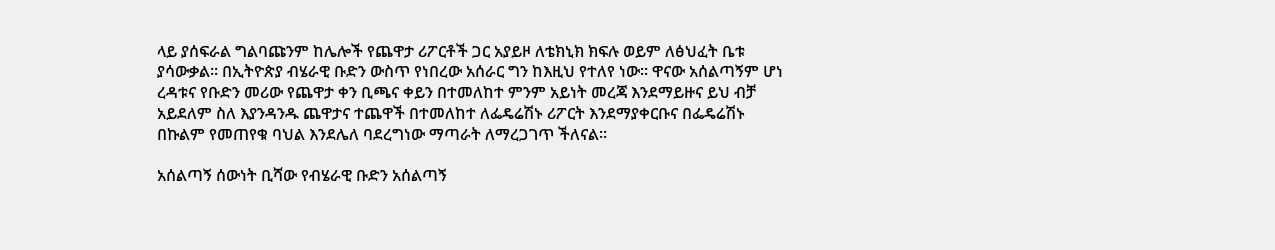ላይ ያሰፍራል ግልባጩንም ከሌሎች የጨዋታ ሪፖርቶች ጋር አያይዞ ለቴክኒክ ክፍሉ ወይም ለፅህፈት ቤቱ ያሳውቃል፡፡ በኢትዮጵያ ብሄራዊ ቡድን ውስጥ የነበረው አሰራር ግን ከእዚህ የተለየ ነው፡፡ ዋናው አሰልጣኝም ሆነ ረዳቱና የቡድን መሪው የጨዋታ ቀን ቢጫና ቀይን በተመለከተ ምንም አይነት መረጃ እንደማይዙና ይህ ብቻ አይደለም ስለ እያንዳንዱ ጨዋታና ተጨዋች በተመለከተ ለፌዴሬሽኑ ሪፖርት እንደማያቀርቡና በፌዴሬሽኑ በኩልም የመጠየቁ ባህል እንደሌለ ባደረግነው ማጣራት ለማረጋገጥ ችለናል፡፡

አሰልጣኝ ሰውነት ቢሻው የብሄራዊ ቡድን አሰልጣኝ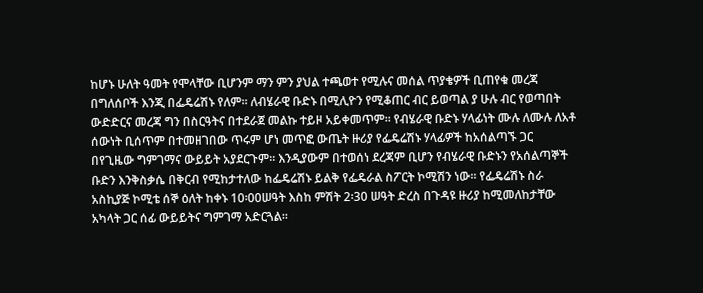ከሆኑ ሁለት ዓመት የሞላቸው ቢሆንም ማን ምን ያህል ተጫወተ የሚሉና መሰል ጥያቄዎች ቢጠየቁ መረጃ በግለሰቦች እንጂ በፌዴሬሽኑ የለም፡፡ ለብሄራዊ ቡድኑ በሚሊዮን የሚቆጠር ብር ይወጣል ያ ሁሉ ብር የወጣበት ውድድርና መረጃ ግን በስርዓትና በተደራጀ መልኩ ተይዞ አይቀመጥም፡፡ የብሄራዊ ቡድኑ ሃላፊነት ሙሉ ለሙሉ ለአቶ ሰውነት ቢሰጥም በተመዘገበው ጥሩም ሆነ መጥፎ ውጤት ዙሪያ የፌዴሬሽኑ ሃላፊዎች ከአሰልጣኙ ጋር በየጊዜው ግምገማና ውይይት አያደርጉም፡፡ እንዲያውም በተወሰነ ደረጃም ቢሆን የብሄራዊ ቡድኑን የአሰልጣኞች ቡድን እንቅስቃሴ በቅርብ የሚከታተለው ከፌዴሬሽኑ ይልቅ የፌዴራል ስፖርት ኮሚሽን ነው፡፡ የፌዴሬሽኑ ስራ አስኪያጅ ኮሚቴ ሰኞ ዕለት ከቀኑ 10፡00ሠዓት እስከ ምሽት 2፡30 ሠዓት ድረስ በጉዳዩ ዙሪያ ከሚመለከታቸው አካላት ጋር ሰፊ ውይይትና ግምገማ አድርጓል፡፡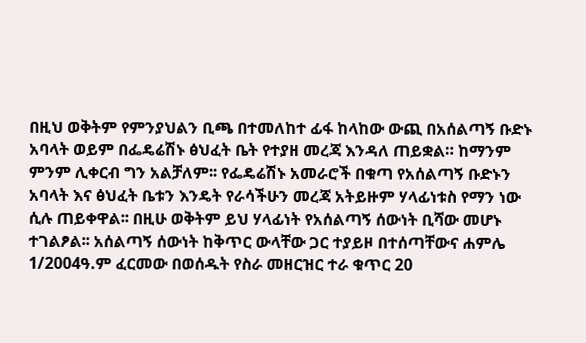በዚህ ወቅትም የምንያህልን ቢጫ በተመለከተ ፊፋ ከላከው ውጪ በአሰልጣኝ ቡድኑ አባላት ወይም በፌዴሬሽኑ ፅህፈት ቤት የተያዘ መረጃ እንዳለ ጠይቋል። ከማንም ምንም ሊቀርብ ግን አልቻለም፡፡ የፌዴሬሽኑ አመራሮች በቁጣ የአሰልጣኝ ቡድኑን አባላት እና ፅህፈት ቤቱን እንዴት የራሳችሁን መረጃ አትይዙም ሃላፊነቱስ የማን ነው ሲሉ ጠይቀዋል፡፡ በዚሁ ወቅትም ይህ ሃላፊነት የአሰልጣኝ ሰውነት ቢሻው መሆኑ ተገልፆል፡፡ አሰልጣኝ ሰውነት ከቅጥር ውላቸው ጋር ተያይዞ በተሰጣቸውና ሐምሌ 1/2004ዓ.ም ፈርመው በወሰዱት የስራ መዘርዝር ተራ ቁጥር 20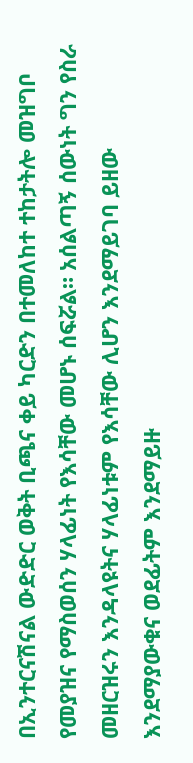በኢንተርናሽናል ውድድር ወቅት ቢጫና ቀይ ካርድን በተመለከተ ተከታትሎ መዝግቦ የመያዝና የማስወሰን ሃላፊነት የእሳቸው መሆኑ ሰፍሯል። አሰልጣኝ ሰውነት ግን የስራ መዘርዝሩን እንዳላዩትና ሃላፊነቱም የእሳቸው ሊሆን እንደማይገባ ይዘው እንደማያውቁና ወደፊትም እንደማይዙ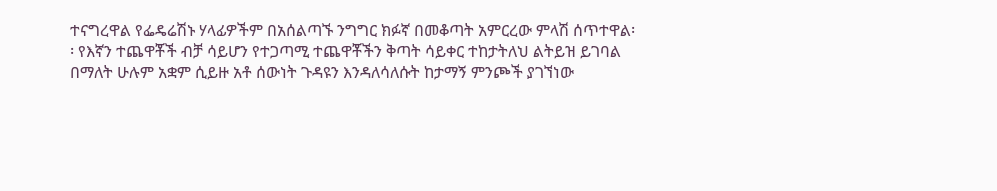ተናግረዋል የፌዴሬሽኑ ሃላፊዎችም በአሰልጣኙ ንግግር ክፉኛ በመቆጣት አምርረው ምላሽ ሰጥተዋል፡፡ የእኛን ተጨዋቾች ብቻ ሳይሆን የተጋጣሚ ተጨዋቾችን ቅጣት ሳይቀር ተከታትለህ ልትይዝ ይገባል በማለት ሁሉም አቋም ሲይዙ አቶ ሰውነት ጉዳዩን እንዳለሳለሱት ከታማኝ ምንጮች ያገኘነው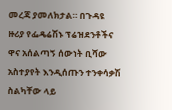መረጃ ያመለክታል። በጉዳዩ ዙሪያ የፌዴሬሽኑ ፕሬዝደንቶችና ዋና አሰልጣኝ ሰውነት ቢሻው አስተያየት እንዲሰጡን ተንቀሳቃሽ ስልካቸው ላይ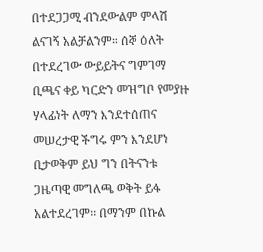በተደጋጋሚ ብንደውልም ምላሽ ልናገኝ አልቻልንም። ሰኞ ዕለት በተደረገው ውይይትና ግምገማ ቢጫና ቀይ ካርድን መዝግቦ የመያዙ ሃላፊነት ለማን እንደተሰጠና መሠረታዊ ችግሩ ምን እንደሆነ ቢታወቅም ይህ ግን በትናንቱ ጋዜጣዊ መግለጫ ወቅት ይፋ አልተደረገም፡፡ በማንም በኩል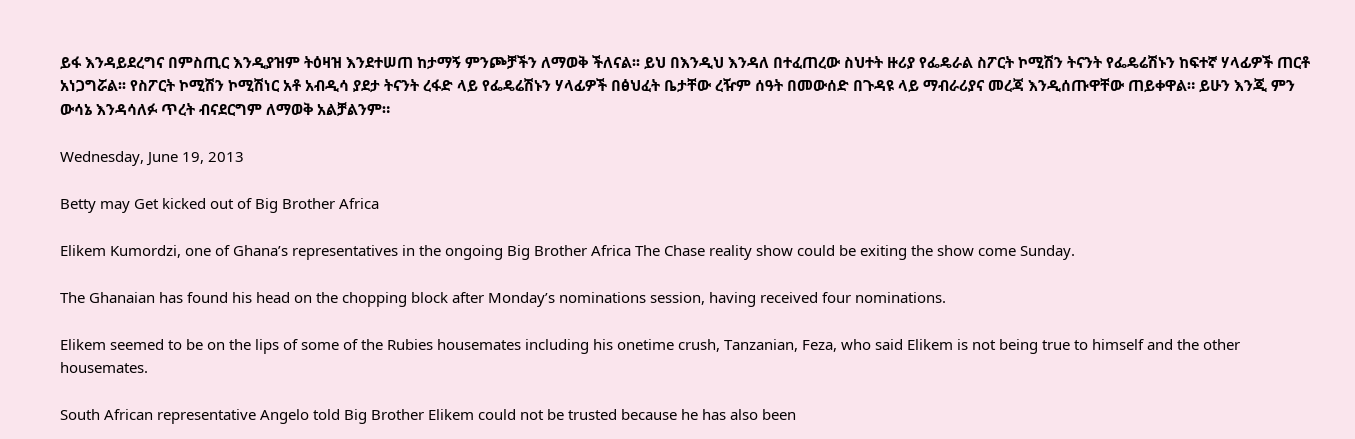ይፋ እንዳይደረግና በምስጢር እንዲያዝም ትዕዛዝ እንደተሠጠ ከታማኝ ምንጮቻችን ለማወቅ ችለናል፡፡ ይህ በእንዲህ እንዳለ በተፈጠረው ስህተት ዙሪያ የፌዴራል ስፖርት ኮሚሽን ትናንት የፌዴሬሽኑን ከፍተኛ ሃላፊዎች ጠርቶ አነጋግሯል፡፡ የስፖርት ኮሚሽን ኮሚሽነር አቶ አብዲሳ ያደታ ትናንት ረፋድ ላይ የፌዴሬሽኑን ሃላፊዎች በፅህፈት ቤታቸው ረዥም ሰዓት በመውሰድ በጉዳዩ ላይ ማብራሪያና መረጃ እንዲሰጡዋቸው ጠይቀዋል። ይሁን እንጂ ምን ውሳኔ እንዳሳለፉ ጥረት ብናደርግም ለማወቅ አልቻልንም።

Wednesday, June 19, 2013

Betty may Get kicked out of Big Brother Africa

Elikem Kumordzi, one of Ghana’s representatives in the ongoing Big Brother Africa The Chase reality show could be exiting the show come Sunday.

The Ghanaian has found his head on the chopping block after Monday’s nominations session, having received four nominations.

Elikem seemed to be on the lips of some of the Rubies housemates including his onetime crush, Tanzanian, Feza, who said Elikem is not being true to himself and the other housemates.

South African representative Angelo told Big Brother Elikem could not be trusted because he has also been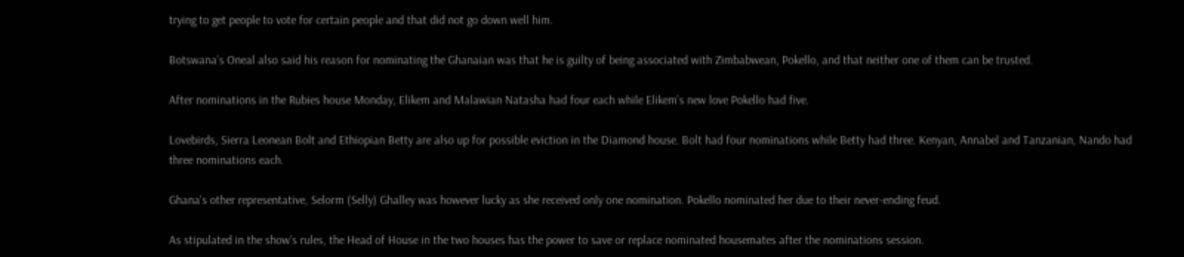trying to get people to vote for certain people and that did not go down well him.

Botswana’s Oneal also said his reason for nominating the Ghanaian was that he is guilty of being associated with Zimbabwean, Pokello, and that neither one of them can be trusted.

After nominations in the Rubies house Monday, Elikem and Malawian Natasha had four each while Elikem’s new love Pokello had five.

Lovebirds, Sierra Leonean Bolt and Ethiopian Betty are also up for possible eviction in the Diamond house. Bolt had four nominations while Betty had three. Kenyan, Annabel and Tanzanian, Nando had three nominations each.

Ghana's other representative, Selorm (Selly) Ghalley was however lucky as she received only one nomination. Pokello nominated her due to their never-ending feud.

As stipulated in the show’s rules, the Head of House in the two houses has the power to save or replace nominated housemates after the nominations session.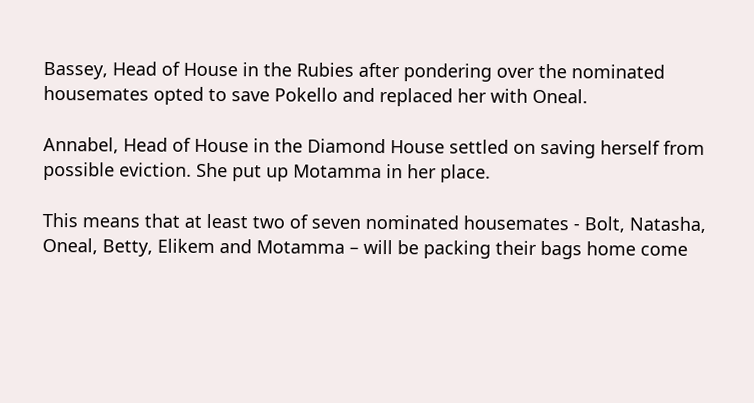Bassey, Head of House in the Rubies after pondering over the nominated housemates opted to save Pokello and replaced her with Oneal.

Annabel, Head of House in the Diamond House settled on saving herself from possible eviction. She put up Motamma in her place.

This means that at least two of seven nominated housemates - Bolt, Natasha, Oneal, Betty, Elikem and Motamma – will be packing their bags home come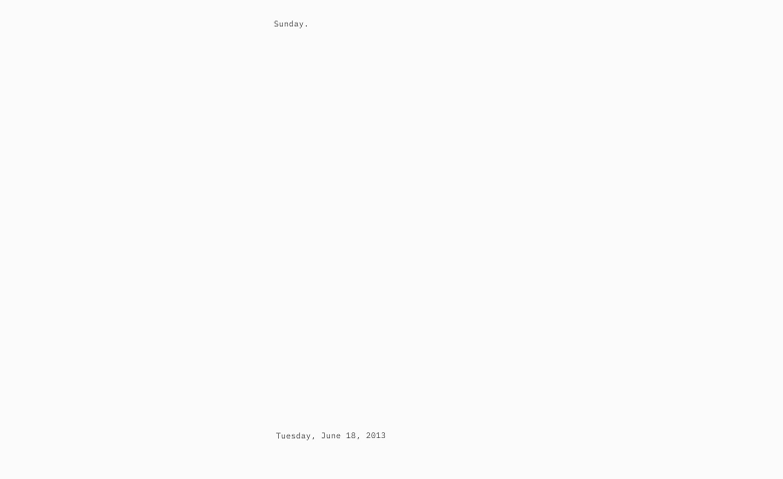Sunday.























Tuesday, June 18, 2013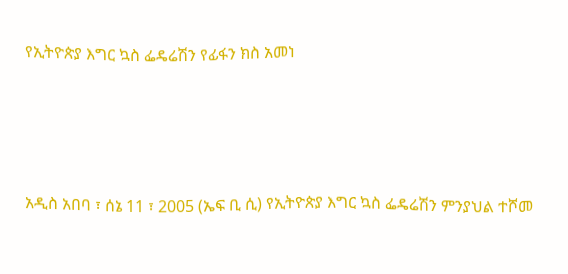የኢትዮጵያ እግር ኳስ ፌዴሬሽን የፊፋን ክስ አመነ




አዲስ አበባ ፣ ሰኔ 11 ፣ 2005 (ኤፍ ቢ ሲ) የኢትዮጵያ እግር ኳስ ፌዴሬሽን ምንያህል ተሾመ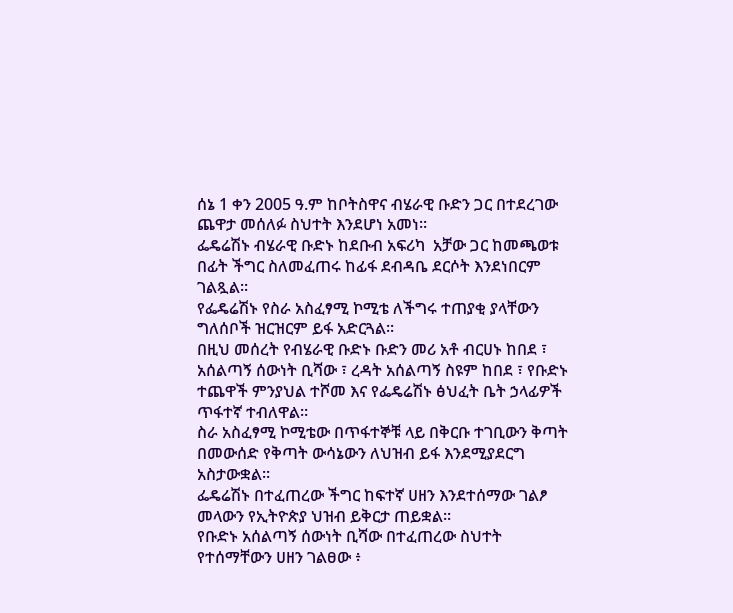ሰኔ 1 ቀን 2005 ዓ.ም ከቦትስዋና ብሄራዊ ቡድን ጋር በተደረገው ጨዋታ መሰለፉ ስህተት እንደሆነ አመነ፡፡
ፌዴሬሽኑ ብሄራዊ ቡድኑ ከደቡብ አፍሪካ  አቻው ጋር ከመጫወቱ በፊት ችግር ስለመፈጠሩ ከፊፋ ደብዳቤ ደርሶት እንደነበርም ገልጿል፡፡
የፌዴሬሽኑ የስራ አስፈፃሚ ኮሚቴ ለችግሩ ተጠያቂ ያላቸውን ግለሰቦች ዝርዝርም ይፋ አድርጓል፡፡
በዚህ መሰረት የብሄራዊ ቡድኑ ቡድን መሪ አቶ ብርሀኑ ከበደ ፣ አሰልጣኝ ሰውነት ቢሻው ፣ ረዳት አሰልጣኝ ስዩም ከበደ ፣ የቡድኑ ተጨዋች ምንያህል ተሾመ እና የፌዴሬሽኑ ፅህፈት ቤት ኃላፊዎች ጥፋተኛ ተብለዋል።
ስራ አስፈፃሚ ኮሚቴው በጥፋተኞቹ ላይ በቅርቡ ተገቢውን ቅጣት በመውሰድ የቅጣት ውሳኔውን ለህዝብ ይፋ እንደሚያደርግ አስታውቋል፡፡
ፌዴሬሽኑ በተፈጠረው ችግር ከፍተኛ ሀዘን እንደተሰማው ገልፆ መላውን የኢትዮጵያ ህዝብ ይቅርታ ጠይቋል፡፡
የቡድኑ አሰልጣኝ ሰውነት ቢሻው በተፈጠረው ስህተት የተሰማቸውን ሀዘን ገልፀው ፥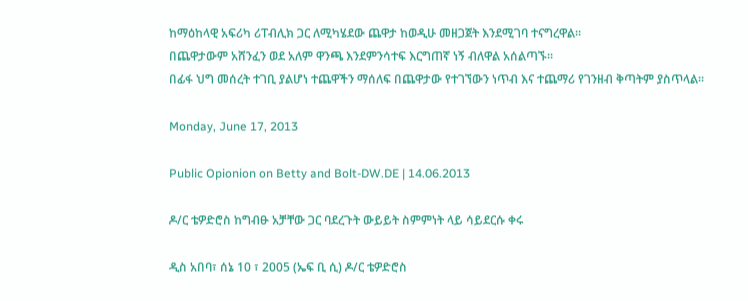ከማዕከላዊ አፍሪካ ሪፐብሊክ ጋር ለሚካሄደው ጨዋታ ከወዲሁ መዘጋጀት እንደሚገባ ተናግረዋል፡፡
በጨዋታውም አሸንፈን ወደ አለም ዋንጫ እንደምንሳተፍ እርግጠኛ ነኝ ብለዋል አሰልጣኙ፡፡
በፊፋ ህግ መሰረት ተገቢ ያልሆነ ተጨዋችን ማሰለፍ በጨዋታው የተገኘውን ነጥብ እና ተጨማሪ የገንዘብ ቅጣትም ያስጥላል፡፡

Monday, June 17, 2013

Public Opionion on Betty and Bolt-DW.DE | 14.06.2013

ዶ/ር ቴዎድሮስ ከግብፁ አቻቸው ጋር ባደረጉት ውይይት ስምምነት ላይ ሳይደርሱ ቀሩ

ዲስ አበባ፣ ሰኔ 10 ፣ 2005 (ኤፍ ቢ ሲ) ዶ/ር ቴዎድሮስ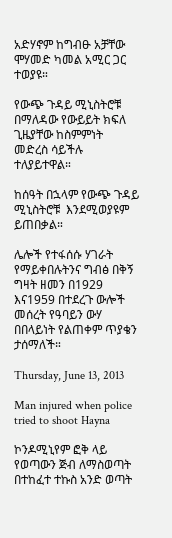አድሃኖም ከግብፁ አቻቸው ሞሃመድ ካመል አሚር ጋር ተወያዩ።

የውጭ ጉዳይ ሚኒስትሮቹ በማለዳው የውይይት ክፍለ ጊዜያቸው ከስምምነት መድረስ ሳይችሉ ተለያይተዋል።

ከሰዓት በኋላም የውጭ ጉዳይ ሚኒስትሮቹ  እንደሚወያዩም ይጠበቃል።

ሌሎች የተፋሰሱ ሃገራት የማይቀበሉትንና ግብፅ በቅኝ ግዛት ዘመን በ1929 እና1959 በተደረጉ ውሎች መሰረት የዓባይን ውሃ በበላይነት የልጠቀም ጥያቄን ታሰማለች።

Thursday, June 13, 2013

Man injured when police tried to shoot Hayna

ኮንዶሚኒየም ፎቅ ላይ የወጣውን ጅብ ለማስወጣት በተከፈተ ተኩስ አንድ ወጣት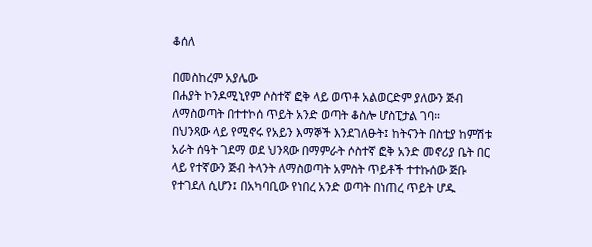ቆሰለ

በመስከረም አያሌው
በሐያት ኮንዶሚኒየም ሶስተኛ ፎቅ ላይ ወጥቶ አልወርድም ያለውን ጅብ ለማስወጣት በተተኮሰ ጥይት አንድ ወጣት ቆስሎ ሆስፒታል ገባ።
በህንጻው ላይ የሚኖሩ የአይን እማኞች እንደገለፁት፤ ከትናንት በስቲያ ከምሽቱ አራት ሰዓት ገደማ ወደ ህንጻው በማምራት ሶስተኛ ፎቅ አንድ መኖሪያ ቤት በር ላይ የተኛውን ጅብ ትላንት ለማስወጣት አምስት ጥይቶች ተተኩሰው ጅቡ የተገደለ ሲሆን፤ በአካባቢው የነበረ አንድ ወጣት በነጠረ ጥይት ሆዱ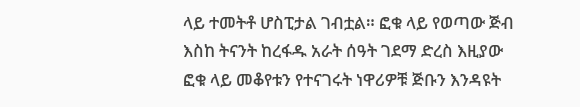ላይ ተመትቶ ሆስፒታል ገብቷል። ፎቁ ላይ የወጣው ጅብ እስከ ትናንት ከረፋዱ አራት ሰዓት ገደማ ድረስ እዚያው ፎቁ ላይ መቆየቱን የተናገሩት ነዋሪዎቹ ጅቡን እንዳዩት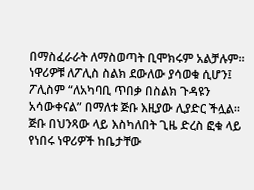በማስፈራራት ለማስወጣት ቢሞክሩም አልቻሉም። ነዋሪዎቹ ለፖሊስ ስልክ ደውለው ያሳወቁ ሲሆን፤ ፖሊስም “ለአካባቢ ጥበቃ በስልክ ጉዳዩን አሳውቀናል” በማለቱ ጅቡ እዚያው ሊያድር ችሏል።
ጅቡ በህንጻው ላይ እስካለበት ጊዜ ድረስ ፎቁ ላይ የነበሩ ነዋሪዎች ከቤታቸው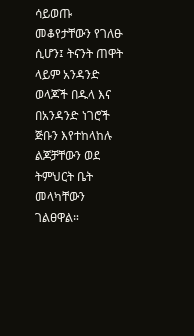ሳይወጡ መቆየታቸውን የገለፁ ሲሆን፤ ትናንት ጠዋት ላይም አንዳንድ ወላጆች በዱላ እና በአንዳንድ ነገሮች ጅቡን እየተከላከሉ ልጆቻቸውን ወደ ትምህርት ቤት መላካቸውን ገልፀዋል።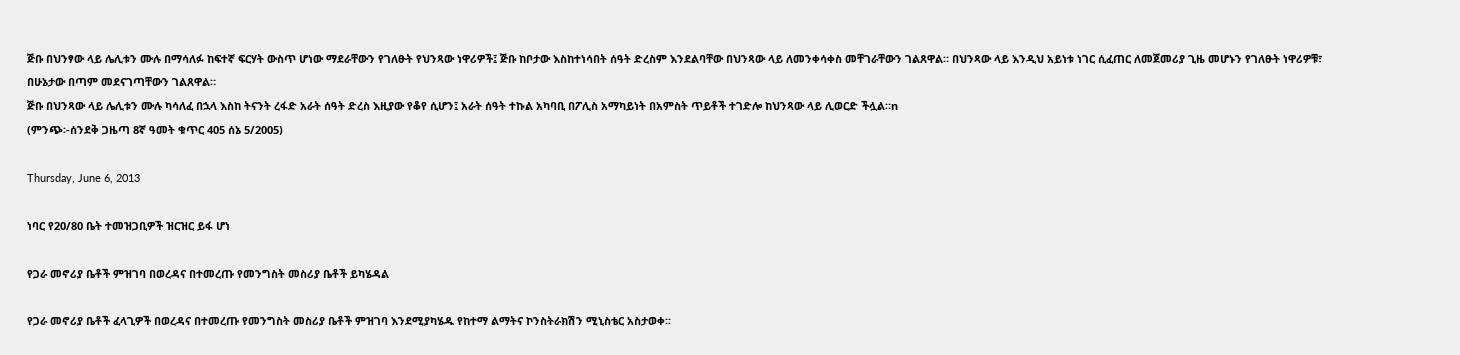ጅቡ በህንፃው ላይ ሌሊቱን ሙሉ በማሳለፉ ከፍተኛ ፍርሃት ውስጥ ሆነው ማደራቸውን የገለፁት የህንጻው ነዋሪዎች፤ ጅቡ ከቦታው እስከተነሳበት ሰዓት ድረስም እንደልባቸው በህንጻው ላይ ለመንቀሳቀስ መቸገራቸውን ገልጸዋል። በህንጻው ላይ እንዲህ አይነቱ ነገር ሲፈጠር ለመጀመሪያ ጊዜ መሆኑን የገለፁት ነዋሪዎቹ፣ በሁኔታው በጣም መደናገጣቸውን ገልጸዋል።
ጅቡ በህንጻው ላይ ሌሊቱን ሙሉ ካሳለፈ በኋላ እስከ ትናንት ረፋድ አራት ሰዓት ድረስ እዚያው የቆየ ሲሆን፤ አራት ሰዓት ተኩል አካባቢ በፖሊስ አማካይነት በአምስት ጥይቶች ተገድሎ ከህንጻው ላይ ሊወርድ ችሏል።n
(ምንጭ፡-ሰንደቅ ጋዜጣ 8ኛ ዓመት ቁጥር 405 ሰኔ 5/2005)

Thursday, June 6, 2013

ነባር የ20/80 ቤት ተመዝጋቢዎች ዝርዝር ይፋ ሆነ

የጋራ መኖሪያ ቤቶች ምዝገባ በወረዳና በተመረጡ የመንግስት መስሪያ ቤቶች ይካሄዳል

የጋራ መኖሪያ ቤቶች ፈላጊዎች በወረዳና በተመረጡ የመንግስት መስሪያ ቤቶች ምዝገባ እንደሚያካሄዱ የከተማ ልማትና ኮንስትራክሽን ሚኒስቴር አስታወቀ፡፡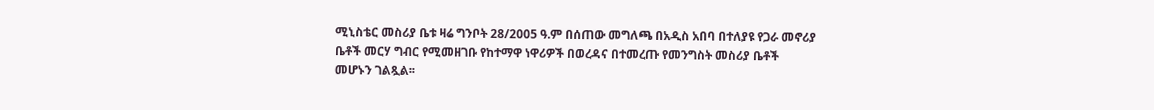ሚኒስቴር መስሪያ ቤቱ ዛሬ ግንቦት 28/2005 ዓ.ም በሰጠው መግለጫ በአዲስ አበባ በተለያዩ የጋራ መኖሪያ ቤቶች መርሃ ግብር የሚመዘገቡ የከተማዋ ነዋሪዎች በወረዳና በተመረጡ የመንግስት መስሪያ ቤቶች መሆኑን ገልጿል፡፡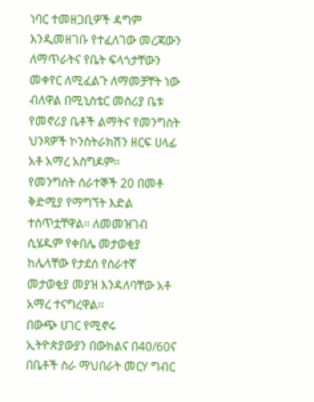ነባር ተመዘጋቢዎች ዳግም እንዲመዘገቡ የተፈለገው መረጃውን ለማጥራትና የቤት ፍላጎታቸውን መቀየር ለሚፈልጉ ለማመቻቸት ነው ብለዋል በሚኒስቴር መስሪያ ቤቱ የመኖሪያ ቤቶች ልማትና የመንግስት ህንጻዎች ኮንስትራክሽን ዘርፍ ሀላፊ አቶ አማረ አስግዶም፡፡
የመንግስት ሰራተኞች 20 በመቶ ቅድሚያ የማግኘት እድል ተሰጥቷቸዋል፡፡ ለመመዝገብ ሲሄዱም የቀበሌ መታወቂያ ከሌላቸው የታደሰ የሰራተኛ መታወቂያ መያዝ እንዳለባቸው አቶ አማረ ተናግረዋል፡፡
በውጭ ሀገር የሚኖሩ ኢትዮጵያውያን በውክልና በ40/60ና በቤቶች ስራ ማህበራት መርሃ ግብር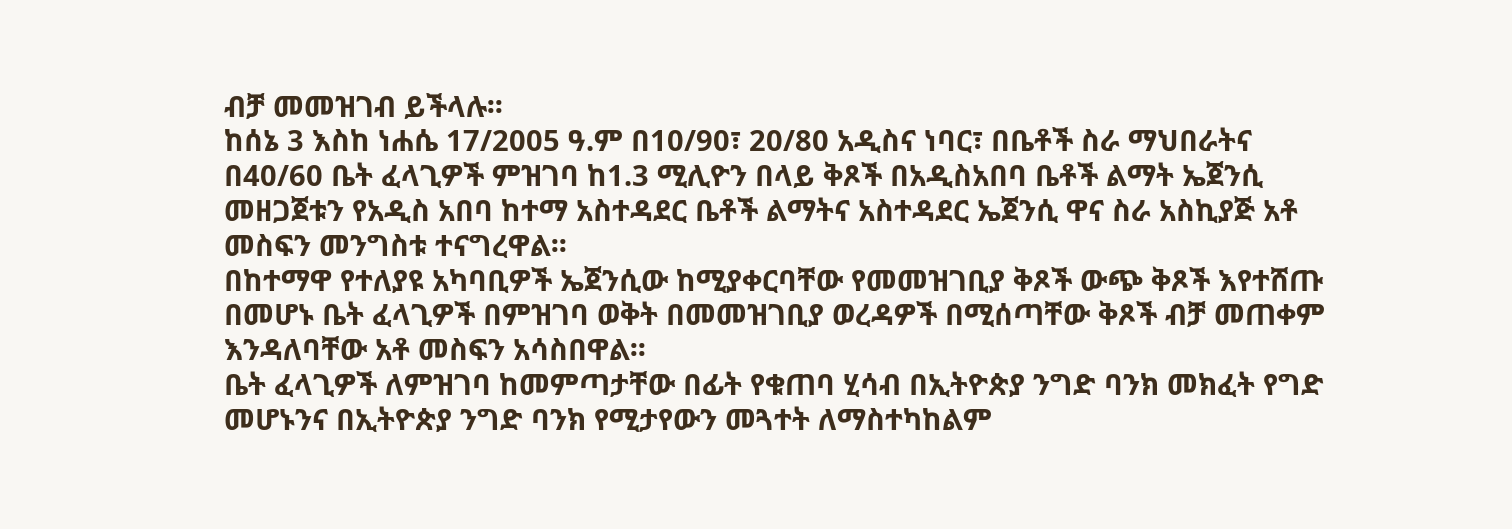ብቻ መመዝገብ ይችላሉ፡፡
ከሰኔ 3 እስከ ነሐሴ 17/2005 ዓ.ም በ10/90፣ 20/80 አዲስና ነባር፣ በቤቶች ስራ ማህበራትና በ40/60 ቤት ፈላጊዎች ምዝገባ ከ1.3 ሚሊዮን በላይ ቅጾች በአዲስአበባ ቤቶች ልማት ኤጀንሲ መዘጋጀቱን የአዲስ አበባ ከተማ አስተዳደር ቤቶች ልማትና አስተዳደር ኤጀንሲ ዋና ስራ አስኪያጅ አቶ መስፍን መንግስቱ ተናግረዋል፡፡
በከተማዋ የተለያዩ አካባቢዎች ኤጀንሲው ከሚያቀርባቸው የመመዝገቢያ ቅጾች ውጭ ቅጾች እየተሸጡ በመሆኑ ቤት ፈላጊዎች በምዝገባ ወቅት በመመዝገቢያ ወረዳዎች በሚሰጣቸው ቅጾች ብቻ መጠቀም እንዳለባቸው አቶ መስፍን አሳስበዋል፡፡
ቤት ፈላጊዎች ለምዝገባ ከመምጣታቸው በፊት የቁጠባ ሂሳብ በኢትዮጵያ ንግድ ባንክ መክፈት የግድ መሆኑንና በኢትዮጵያ ንግድ ባንክ የሚታየውን መጓተት ለማስተካከልም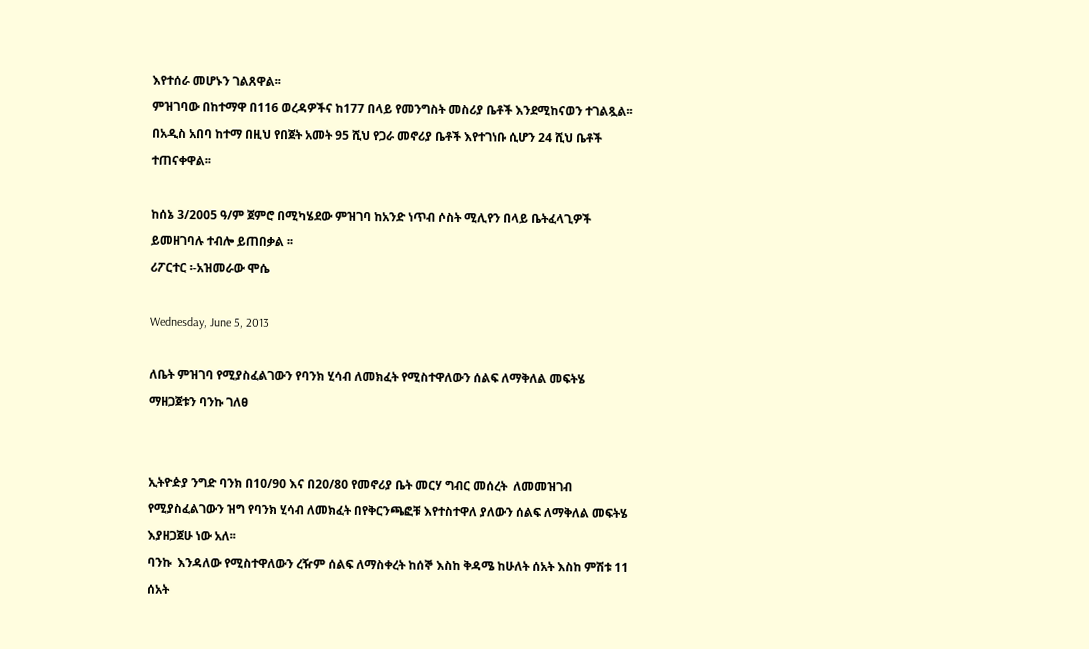እየተሰራ መሆኑን ገልጸዋል፡፡
ምዝገባው በከተማዋ በ116 ወረዳዎችና ከ177 በላይ የመንግስት መስሪያ ቤቶች እንደሚከናወን ተገልጿል፡፡
በአዲስ አበባ ከተማ በዚህ የበጀት አመት 95 ሺህ የጋራ መኖሪያ ቤቶች እየተገነቡ ሲሆን 24 ሺህ ቤቶች ተጠናቀዋል፡፡

ከሰኔ 3/2005 ዓ/ም ጀምሮ በሚካሄደው ምዝገባ ከአንድ ነጥብ ሶስት ሚሊየን በላይ ቤትፈላጊዎች ይመዘገባሉ ተብሎ ይጠበቃል ፡፡
ሪፖርተር ፡-አዝመራው ሞሴ

Wednesday, June 5, 2013

ለቤት ምዝገባ የሚያስፈልገውን የባንክ ሂሳብ ለመክፈት የሚስተዋለውን ሰልፍ ለማቅለል መፍትሄ ማዘጋጀቱን ባንኩ ገለፀ


ኢትዮዽያ ንግድ ባንክ በ10/90 እና በ20/80 የመኖሪያ ቤት መርሃ ግብር መሰረት  ለመመዝገብ የሚያስፈልገውን ዝግ የባንክ ሂሳብ ለመክፈት በየቅርንጫፎቹ እየተስተዋለ ያለውን ሰልፍ ለማቅለል መፍትሄ እያዘጋጀሁ ነው አለ፡፡
ባንኩ  እንዳለው የሚስተዋለውን ረዥም ሰልፍ ለማስቀረት ከሰኞ እስከ ቅዳሜ ከሁለት ሰአት እስከ ምሽቱ 11 ሰአት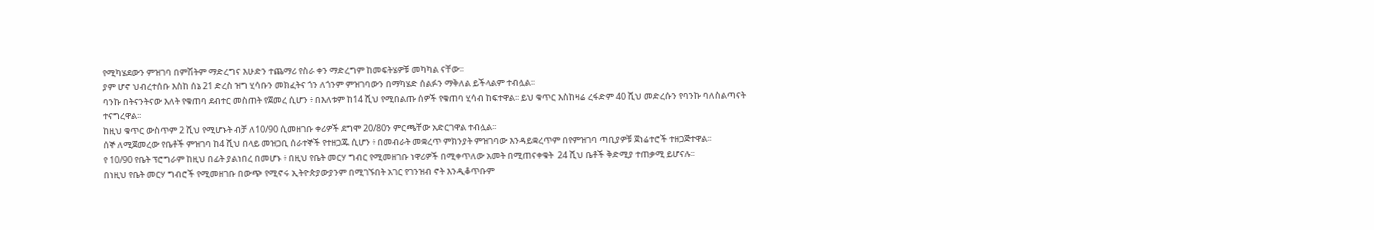የሚካሄደውን ምዝገባ በምሽትም ማድረግና እሁድን ተጨማሪ የስራ ቀን ማድረግም ከመፍትሄዎቹ መካካል ናቸው፡፡
ያም ሆኖ ህብረተሰቡ እስከ ሰኔ 21 ድረስ ዝግ ሂሳቡን መክፈትና ጎን ለጎንም ምዝገባውን በማካሄድ ሰልፉን ማቅለል ይችላልም ተብሏል፡፡
ባንኩ በትናንትናው እለት የቁጠባ ደብተር መስጠት የጀመረ ሲሆን ፥ በእለቱም ከ14 ሺህ የሚበልጡ ሰዎች የቁጠባ ሂሳብ ከፍተዋል፡፡ ይህ ቁጥር እስከዛሬ ረፋድም 40 ሺህ መድረሱን የባንኩ ባለስልጣናት ተናግረዋል፡፡
ከዚህ ቁጥር ውስጥም 2 ሺህ የሚሆኑት ብቻ ለ10/90 ሲመዘገቡ ቀሪዎች ደግሞ 20/80ን ምርጫቸው አድርገዋል ተብሏል፡፡
ሰኞ ለሚጀመረው የቤቶች ምዝገባ ከ4 ሺህ በላይ መዝጋቢ ሰራተኞች የተዘጋጁ ሲሆን ፥ በመብራት መቋረጥ ምክንያት ምዝገባው እንዳይቋረጥም በየምዝገባ ጣቢያዎቹ ጀነሬተሮች ተዘጋጅተዋል፡፡
የ 10/90 የቤት ፕሮግራም ከዚህ በፊት ያልነበረ በመሆኑ ፥ በዚህ የቤት መርሃ ግብር የሚመዘገቡ ነዋሪዎች በሚቀጥለው አመት በሚጠናቀቁት  24 ሺህ ቤቶች ቅድሚያ ተጠቃሚ ይሆናሉ፡፡
በነዚህ የቤት መርሃ ግብሮች የሚመዘገቡ በውጭ የሚኖሩ ኢትዮጵያውያንም በሚገኙበት አገር የገንዝብ ኖት እንዲቆጥቡም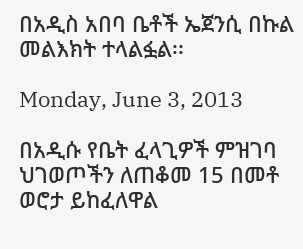በአዲስ አበባ ቤቶች ኤጀንሲ በኩል መልእክት ተላልፏል፡፡

Monday, June 3, 2013

በአዲሱ የቤት ፈላጊዎች ምዝገባ ህገወጦችን ለጠቆመ 15 በመቶ ወሮታ ይከፈለዋል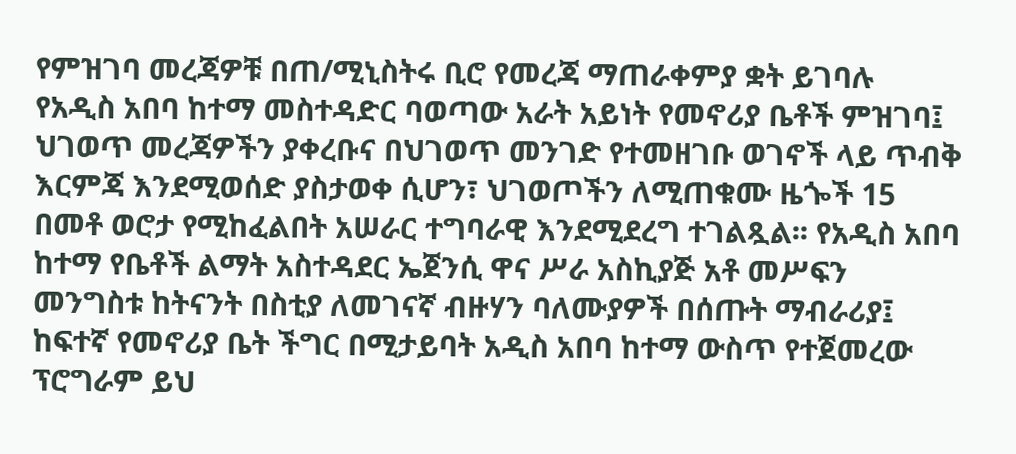የምዝገባ መረጃዎቹ በጠ/ሚኒስትሩ ቢሮ የመረጃ ማጠራቀምያ ቋት ይገባሉ
የአዲስ አበባ ከተማ መስተዳድር ባወጣው አራት አይነት የመኖሪያ ቤቶች ምዝገባ፤ ህገወጥ መረጃዎችን ያቀረቡና በህገወጥ መንገድ የተመዘገቡ ወገኖች ላይ ጥብቅ እርምጃ እንደሚወሰድ ያስታወቀ ሲሆን፣ ህገወጦችን ለሚጠቁሙ ዜጐች 15 በመቶ ወሮታ የሚከፈልበት አሠራር ተግባራዊ እንደሚደረግ ተገልጿል፡፡ የአዲስ አበባ ከተማ የቤቶች ልማት አስተዳደር ኤጀንሲ ዋና ሥራ አስኪያጅ አቶ መሥፍን መንግስቱ ከትናንት በስቲያ ለመገናኛ ብዙሃን ባለሙያዎች በሰጡት ማብራሪያ፤ ከፍተኛ የመኖሪያ ቤት ችግር በሚታይባት አዲስ አበባ ከተማ ውስጥ የተጀመረው ፕሮግራም ይህ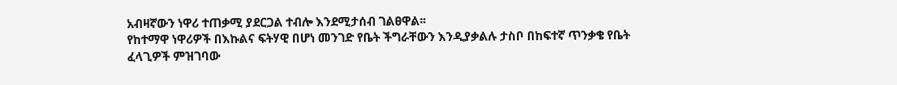አብዛኛውን ነዋሪ ተጠቃሚ ያደርጋል ተብሎ እንደሚታሰብ ገልፀዋል፡፡
የከተማዋ ነዋሪዎች በእኩልና ፍትሃዊ በሆነ መንገድ የቤት ችግራቸውን እንዲያቃልሉ ታስቦ በከፍተኛ ጥንቃቄ የቤት ፈላጊዎች ምዝገባው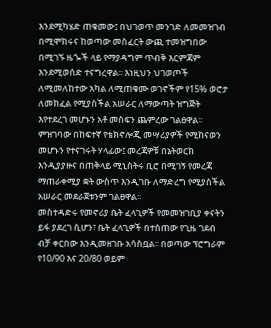እንደሚካሄድ ጠቁመው፤ በህገወጥ መንገድ ለመመዝገብ በሚሞክሩና ከወጣው መስፈርት ውጪ ተመዝግበው በሚገኙ ዜጐች ላይ የማያዳግም ጥብቅ እርምጃም እንደሚወሰድ ተናግረዋል፡፡ እነዚህን ህገወጦች ለሚመለከተው አካል ለሚጠቁሙ ወገኖችም የ15% ወሮታ ለመክፈል የሚያስችል አሠራር ለማውጣት ዝግጅት እየተደረገ መሆኑን አቶ መስፍን ጨምረው ገልፀዋል፡፡ ምዝገባው በከፍተኛ የቴክኖሎጂ መሣሪያዎች የሚከናወን መሆኑን የተናገሩት ሃላፊው፤ መረጃዎቹ በኔትወርክ እንዲያያዙና በጠቅላይ ሚኒስትሩ ቢሮ በሚገኝ የመረጃ ማጠራቀሚያ ቋት ውስጥ እንዲገቡ ለማድረግ የሚያስችል አሠራር መደራጀቱንም ገልፀዋል፡፡
መስተዳድሩ የመኖሪያ ቤት ፈላጊዎች የመመዝገቢያ ቀናትን ይፋ ያደረገ ሲሆን፣ ቤት ፈላጊዎች በተሰጠው የጊዜ ገደብ ብቻ ቀርበው እንዲመዘገቡ አሳስቧል፡፡ በወጣው ፕሮግራም የ10/90 እና 20/80 ወይም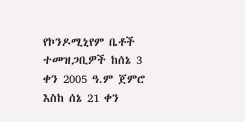የኮንዶሚኒየም ቤቶች ተመዝጋቢዎች ከሰኔ 3 ቀን 2005 ዓ.ም ጀምሮ እስከ ሰኔ 21 ቀን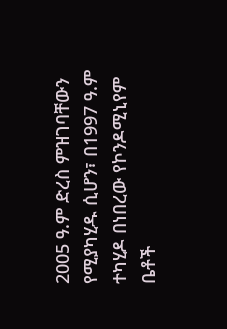2005 ዓ.ም ድረስ ምዝገባቸውን የሚያካሂዱ ሲሆን፣ በ1997 ዓ.ም ተካሂዶ በነበረው የኮንዶሚኒየም ቤቶች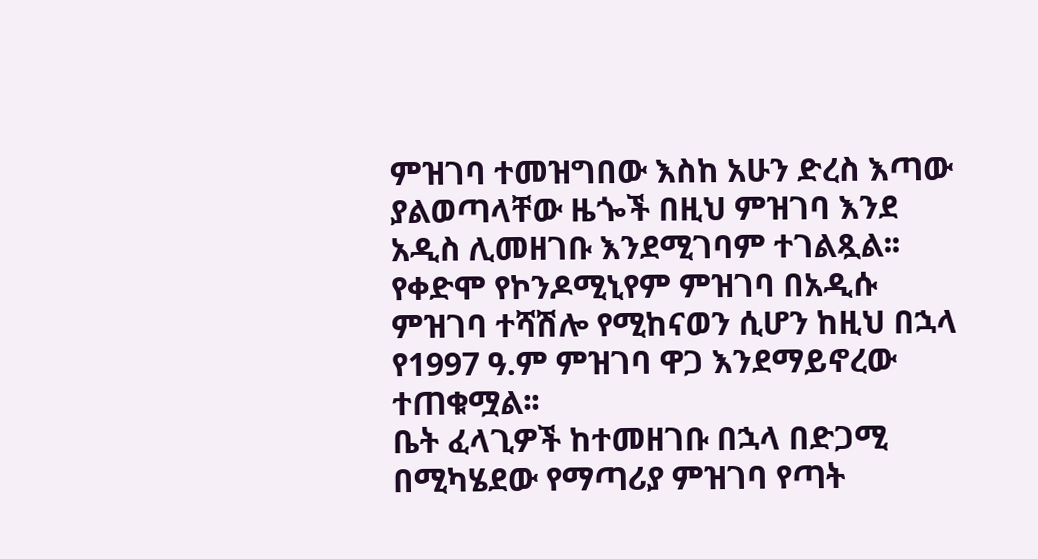ምዝገባ ተመዝግበው እስከ አሁን ድረስ እጣው ያልወጣላቸው ዜጐች በዚህ ምዝገባ እንደ አዲስ ሊመዘገቡ እንደሚገባም ተገልጿል፡፡ የቀድሞ የኮንዶሚኒየም ምዝገባ በአዲሱ ምዝገባ ተሻሽሎ የሚከናወን ሲሆን ከዚህ በኋላ የ1997 ዓ.ም ምዝገባ ዋጋ እንደማይኖረው ተጠቁሟል፡፡
ቤት ፈላጊዎች ከተመዘገቡ በኋላ በድጋሚ በሚካሄደው የማጣሪያ ምዝገባ የጣት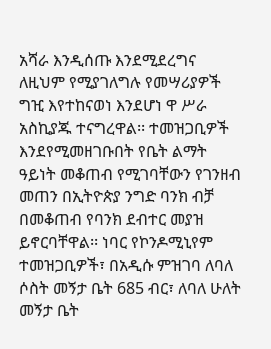አሻራ እንዲሰጡ እንደሚደረግና ለዚህም የሚያገለግሉ የመሣሪያዎች ግዢ እየተከናወነ እንደሆነ ዋ ሥራ አስኪያጁ ተናግረዋል፡፡ ተመዝጋቢዎች እንደየሚመዘገቡበት የቤት ልማት ዓይነት መቆጠብ የሚገባቸውን የገንዘብ መጠን በኢትዮጵያ ንግድ ባንክ ብቻ በመቆጠብ የባንክ ደብተር መያዝ ይኖርባቸዋል፡፡ ነባር የኮንዶሚኒየም ተመዝጋቢዎች፣ በአዲሱ ምዝገባ ለባለ ሶስት መኝታ ቤት 685 ብር፣ ለባለ ሁለት መኝታ ቤት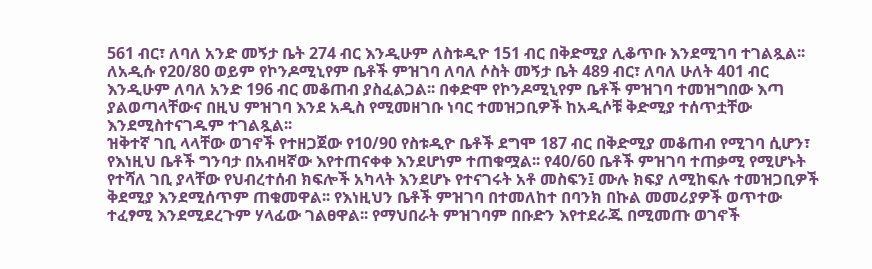561 ብር፣ ለባለ አንድ መኝታ ቤት 274 ብር እንዲሁም ለስቱዲዮ 151 ብር በቅድሚያ ሊቆጥቡ እንደሚገባ ተገልጿል፡፡ ለአዲሱ የ20/80 ወይም የኮንዶሚኒየም ቤቶች ምዝገባ ለባለ ሶስት መኝታ ቤት 489 ብር፣ ለባለ ሁለት 401 ብር እንዲሁም ለባለ አንድ 196 ብር መቆጠብ ያስፈልጋል፡፡ በቀድሞ የኮንዶሚኒየም ቤቶች ምዝገባ ተመዝግበው እጣ ያልወጣላቸውና በዚህ ምዝገባ እንደ አዲስ የሚመዘገቡ ነባር ተመዝጋቢዎች ከአዲሶቹ ቅድሚያ ተሰጥቷቸው እንደሚስተናገዱም ተገልጿል፡፡
ዝቅተኛ ገቢ ላላቸው ወገኖች የተዘጋጀው የ10/90 የስቱዲዮ ቤቶች ደግሞ 187 ብር በቅድሚያ መቆጠብ የሚገባ ሲሆን፣ የእነዚህ ቤቶች ግንባታ በአብዛኛው እየተጠናቀቀ እንደሆነም ተጠቁሟል፡፡ የ40/60 ቤቶች ምዝገባ ተጠቃሚ የሚሆኑት የተሻለ ገቢ ያላቸው የህብረተሰብ ክፍሎች አካላት እንደሆኑ የተናገሩት አቶ መስፍን፤ ሙሉ ክፍያ ለሚከፍሉ ተመዝጋቢዎች ቅደሚያ እንደሚሰጥም ጠቁመዋል፡፡ የእነዚህን ቤቶች ምዝገባ በተመለከተ በባንክ በኩል መመሪያዎች ወጥተው ተፈፃሚ እንደሚደረጉም ሃላፊው ገልፀዋል፡፡ የማህበራት ምዝገባም በቡድን እየተደራጁ በሚመጡ ወገኖች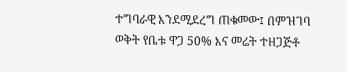ተግባራዊ እንደሚደረግ ጠቁመው፤ በምዝገባ ወቅት የቤቱ ዋጋ 50% እና መሬት ተዘጋጅቶ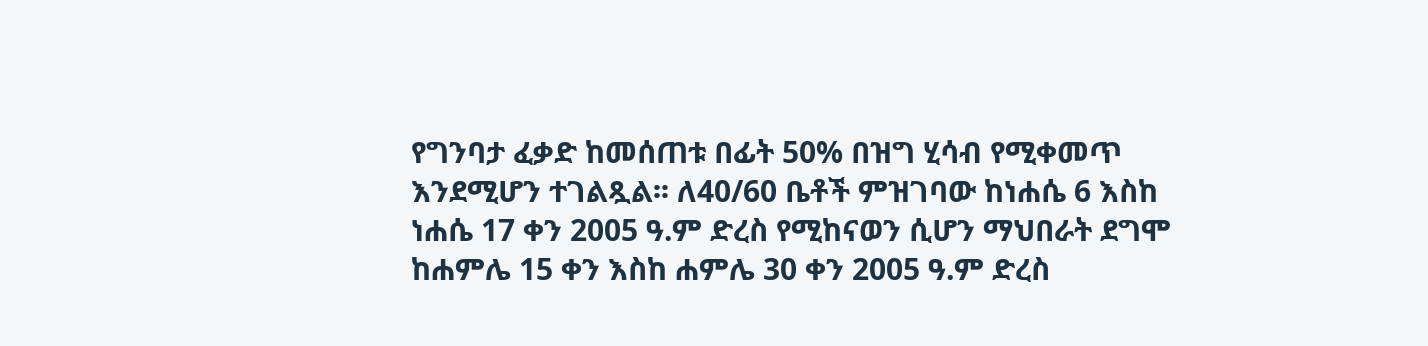የግንባታ ፈቃድ ከመሰጠቱ በፊት 50% በዝግ ሂሳብ የሚቀመጥ እንደሚሆን ተገልጿል፡፡ ለ40/60 ቤቶች ምዝገባው ከነሐሴ 6 እስከ ነሐሴ 17 ቀን 2005 ዓ.ም ድረስ የሚከናወን ሲሆን ማህበራት ደግሞ ከሐምሌ 15 ቀን እስከ ሐምሌ 30 ቀን 2005 ዓ.ም ድረስ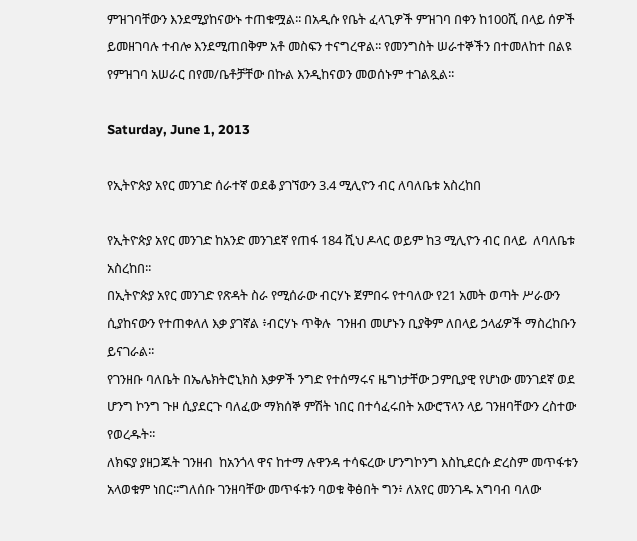ምዝገባቸውን እንደሚያከናውኑ ተጠቁሟል፡፡ በአዲሱ የቤት ፈላጊዎች ምዝገባ በቀን ከ100ሺ በላይ ሰዎች ይመዘገባሉ ተብሎ እንደሚጠበቅም አቶ መስፍን ተናግረዋል፡፡ የመንግስት ሠራተኞችን በተመለከተ በልዩ የምዝገባ አሠራር በየመ/ቤቶቻቸው በኩል እንዲከናወን መወሰኑም ተገልጿል፡፡

Saturday, June 1, 2013

የኢትዮጵያ አየር መንገድ ሰራተኛ ወደቆ ያገኘውን 3.4 ሚሊዮን ብር ለባለቤቱ አስረከበ

የኢትዮጵያ አየር መንገድ ከአንድ መንገደኛ የጠፋ 184 ሺህ ዶላር ወይም ከ3 ሚሊዮን ብር በላይ  ለባለቤቱ አስረከበ፡፡
በኢትዮጵያ አየር መንገድ የጽዳት ስራ የሚሰራው ብርሃኑ ጀምበሩ የተባለው የ21 አመት ወጣት ሥራውን ሲያከናውን የተጠቀለለ እቃ ያገኛል ፥ብርሃኑ ጥቅሉ  ገንዘብ መሆኑን ቢያቅም ለበላይ ኃላፊዎች ማስረከቡን ይናገራል፡፡
የገንዘቡ ባለቤት በኤሌክትሮኒክስ እቃዎች ንግድ የተሰማሩና ዜግነታቸው ጋምቢያዊ የሆነው መንገደኛ ወደ ሆንግ ኮንግ ጉዞ ሲያደርጉ ባለፈው ማክሰኞ ምሽት ነበር በተሳፈሩበት አውሮፕላን ላይ ገንዘባቸውን ረስተው የወረዱት፡፡
ለክፍያ ያዘጋጁት ገንዘብ  ከአንጎላ ዋና ከተማ ሉዋንዳ ተሳፍረው ሆንግኮንግ እስኪደርሱ ድረስም መጥፋቱን  አላወቁም ነበር፡፡ግለሰቡ ገንዘባቸው መጥፋቱን ባወቁ ቅፅበት ግን፥ ለአየር መንገዱ አግባብ ባለው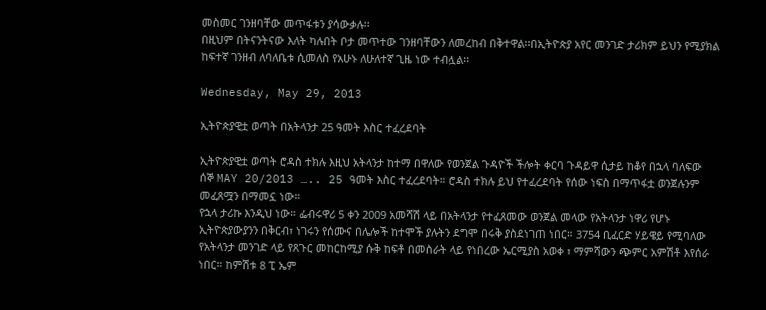መስመር ገንዘባቸው መጥፋቱን ያሳውቃሉ፡፡
በዚህም በትናንትናው እለት ካሉበት ቦታ መጥተው ገንዘባቸውን ለመረከብ በቅተዋል፡፡በኢትዮጵያ አየር መንገድ ታሪክም ይህን የሚያክል ከፍተኛ ገንዘብ ለባለቤቱ ሲመለስ የአሁኑ ለሁለተኛ ጊዜ ነው ተብሏል፡፡

Wednesday, May 29, 2013

ኢትዮጵያዊቷ ወጣት በአትላንታ 25 ዓመት እስር ተፈረደባት

ኢትዮጵያዊቷ ወጣት ሮዳስ ተክሉ እዚህ አትላንታ ከተማ በዋለው የወንጀል ጉዳዮች ችሎት ቀርባ ጉዳይዋ ሲታይ ከቆየ በኋላ ባለፍው ሰኞ MAY 20/2013 ….. 25 ዓመት እስር ተፈረደባት። ሮዳስ ተክሉ ይህ የተፈረደባት የሰው ነፍስ በማጥፋቷ ወንጀሉንም መፈጸሟን በማመኗ ነው።
የኋላ ታሪኩ እንዲህ ነው። ፌብሩዋሪ 5 ቀን 2009 አመሻሽ ላይ በአትላንታ የተፈጸመው ወንጀል መላው የአትላንታ ነዋሪ የሆኑ ኢትዮጵያውያንን በቅርብ፣ ነገሩን የሰሙና በሌሎች ከተሞች ያሉትን ደግሞ በሩቅ ያስደነገጠ ነበር። 3754 ቢፈርድ ሃይዌይ የሚባለው የአትላንታ መንገድ ላይ የጸጉር መከርከሚያ ሱቅ ከፍቶ በመስራት ላይ የነበረው ኤርሚያስ አወቀ ፣ ማምሻውን ጭምር አምሽቶ እየሰራ ነበር። ከምሽቱ 8 ፒ ኤም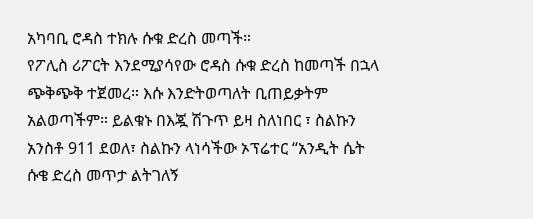አካባቢ ሮዳስ ተክሉ ሱቁ ድረስ መጣች።
የፖሊስ ሪፖርት እንደሚያሳየው ሮዳስ ሱቁ ድረስ ከመጣች በኋላ ጭቅጭቅ ተጀመረ። እሱ እንድትወጣለት ቢጠይቃትም አልወጣችም። ይልቁኑ በእጇ ሽጉጥ ይዛ ስለነበር ፣ ስልኩን አንስቶ 911 ደወለ፣ ስልኩን ላነሳችው ኦፕሬተር “አንዲት ሴት ሱቄ ድረስ መጥታ ልትገለኝ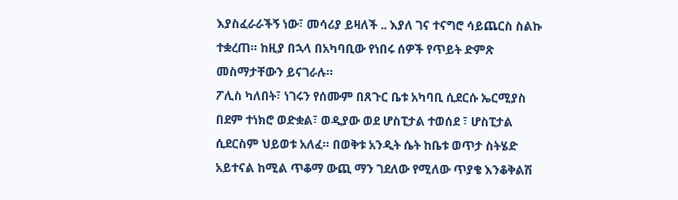እያስፈራራችኝ ነው፣ መሳሪያ ይዛለች .. እያለ ገና ተናግሮ ሳይጨርስ ስልኩ ተቋረጠ። ከዚያ በኋላ በአካባቢው የነበሩ ሰዎች የጥይት ድምጽ መስማታቸውን ይናገራሉ።
ፖሊስ ካለበት፣ ነገሩን የሰሙም በጸጉር ቤቱ አካባቢ ሲደርሱ ኤርሚያስ በደም ተነክሮ ወድቋል፣ ወዲያው ወደ ሆስፒታል ተወሰደ ፣ ሆስፒታል ሲደርስም ህይወቱ አለፈ። በወቅቱ አንዲት ሴት ከቤቱ ወጥታ ስትሄድ አይተናል ከሚል ጥቆማ ውጪ ማን ገደለው የሚለው ጥያቄ እንቆቅልሽ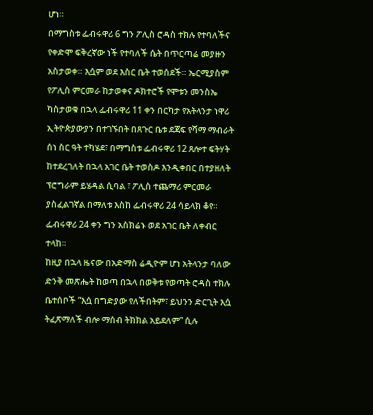ሆነ።
በማግስቱ ፌብሩዋሪ 6 ግን ፖሊስ ሮዳስ ተክሉ የተባለችና የቀድሞ ፍቅረኛው ነች የተባለች ሴት በጥርጣሬ መያዙን አስታወቀ። እሷም ወደ እስር ቤት ተወሰደች። ኤርሚያስም የፖሊስ ምርመራ ከታወቀና ዶክተሮች የሞቱን መንስኤ ካስታወቁ በኋላ ፌብሩዋሪ 11 ቀን በርካታ የአትላንታ ነዋሪ ኢትዮጵያውያን በተገኙበት በጸጉር ቤቱ ደጃፍ የሻማ ማብራት ሰነ ስር ዓት ተካሄደ፣ በማግስቱ ፌብሩዋሪ 12 ጸሎተ ፍትሃት ከተደረገለት በኋላ አገር ቤት ተወስዶ እንዲቀበር በተያዘለት ፕሮግራም ይሄዳል ሲባል ፣ ፖሊስ ተጨማሪ ምርመራ ያስፈልገኛል በማለቱ እስከ ፌብሩዋሪ 24 ሳይላክ ቆየ። ፌብሩዋሪ 24 ቀን ግን አስክሬኑ ወደ አገር ቤት ለቀብር ተላከ።
ከዚያ በኋላ ዜናው በአድማስ ሬዲዮም ሆነ አትላንታ ባለው ድንቅ መጽሔት ከወጣ በኋላ በወቅቱ የወጣት ሮዳስ ተክሉ ቤተሰቦች “እሷ በግድያው የለችበትም፣ ይህንን ድርጊት እሷ ትፈጽማለች ብሎ ማሰብ ትክክል አይደለም” ሲሉ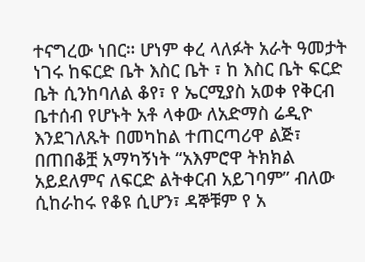ተናግረው ነበር። ሆነም ቀረ ላለፉት አራት ዓመታት ነገሩ ከፍርድ ቤት እስር ቤት ፣ ከ እስር ቤት ፍርድ ቤት ሲንከባለል ቆየ፣ የ ኤርሚያስ አወቀ የቅርብ ቤተሰብ የሆኑት አቶ ላቀው ለአድማስ ሬዲዮ እንደገለጹት በመካከል ተጠርጣሪዋ ልጅ፣ በጠበቆቿ አማካኝነት “አእምሮዋ ትክክል አይደለምና ለፍርድ ልትቀርብ አይገባም” ብለው ሲከራከሩ የቆዩ ሲሆን፣ ዳኞቹም የ አ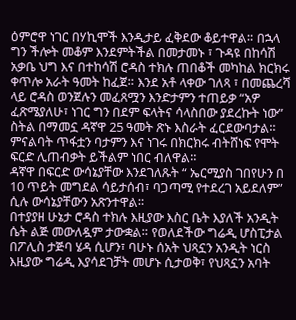ዕምሮዋ ነገር በሃኪሞች እንዲታይ ፈቅደው ቆይተዋል። በኋላ ግን ችሎት መቆም እንደምትችል በመታመኑ ፣ ጉዳዩ በከሳሽ አቃቤ ህግ እና በተከሳሽ ሮዳስ ተክሉ ጠበቆች መካከል ክርክሩ ቀጥሎ አራት ዓመት ከፈጀ። እንደ አቶ ላቀው ገለጻ ፣ በመጨረሻ ላይ ሮዳስ ወንጀሉን መፈጸሟን እንድታምን ተጠይቃ “አዎ ፈጽሜያለሁ፣ ነገር ግን በደም ፍላትና ሳላስበው ያደረኩት ነው” ስትል በማመኗ ዳኛዋ 25 ዓመት ጽኑ እስራት ፈርደውባታል። ምናልባት ጥፋቷን ባታምን እና ነገሩ በክርክሩ ብትሸነፍ የሞት ፍርድ ሊጠብቃት ይችልም ነበር ብለዋል።
ዳኛዋ በፍርድ ውሳኔያቸው እንደገለጹት “ ኤርሚያስ ገበየሁን በ 10 ጥይት መግደል ሳይታሰብ፣ ባጋጣሚ የተደረገ አይደለም” ሲሉ ውሳኔያቸውን አጽንተዋል።
በተያያዘ ሁኔታ ሮዳስ ተክሉ እዚያው እስር ቤት እያለች አንዲት ሴት ልጅ መውለዷም ታውቋል። የወለደችው ግሬዲ ሆስፒታል በፖሊስ ታጅባ ሄዳ ሲሆን፣ ባሁኑ ሰአት ህጻኗን አንዲት ነርስ እዚያው ግሬዲ እያሳደገቻት መሆኑ ሲታወቅ፣ የህጻኗን አባት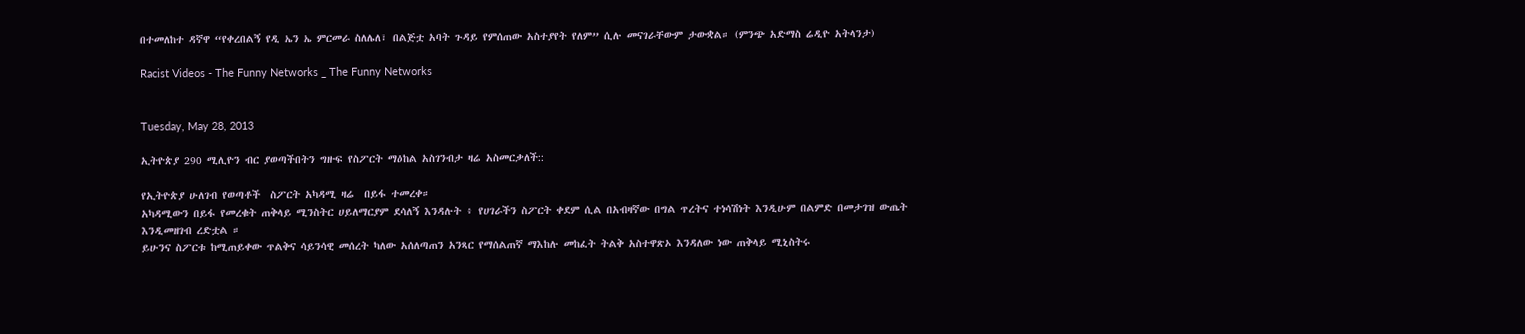በተመለከተ ዳኛዋ “የቀረበልኝ የዲ ኤን ኤ ምርመራ ስለሌለ፣ በልጅቷ አባት ጉዳይ የምሰጠው አስተያየት የለም” ሲሉ መናገራቸውም ታውቋል። (ምንጭ አድማስ ሬዲዮ አትላንታ)

Racist Videos - The Funny Networks _ The Funny Networks


Tuesday, May 28, 2013

ኢትዮጵያ 290 ሚሊዮን ብር ያወጣችበትን ግዙፍ የስፖርት ማዕከል አስገንብታ ዛሬ አስመርቃለች::

የኢትዮጵያ ሁለገብ የወጣቶች  ስፖርት አካዳሚ ዛሬ  በይፋ ተመረቀ።
አካዳሚውን በይፋ የመረቁት ጠቅላይ ሚንስትር ሀይለማርያም ደሳለኝ እንዳሉት ፥ የሀገራችን ስፖርት ቀደም ሲል በአብዛኛው በግል ጥረትና ተነሳሽነት እንዲሁም በልምድ በመታገዝ ውጤት እንዲመዘገብ ረድቷል ።
ይሁንና ስፖርቱ ከሚጠይቀው ጥልቅና ሳይንሳዊ መሰረት ካለው አሰለጣጠን አንጻር የማሰልጠኛ ማእከሉ መከፈት ትልቅ አስተዋጽኦ እንዳለው ነው ጠቅላይ ሚኒስትሩ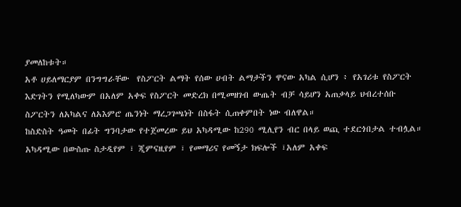ያመለከቱት።
አቶ ሀይለማርያም በንግግራቸው  የስፖርት ልማት የሰው ሀብት ልማታችን ዋናው አካል ሲሆን ፥ የአገሪቱ የስፖርት እድገትን የሚለካውም በአለም አቀፍ የስፖርት መድረክ በሚመዘገብ ውጤት ብቻ ሳይሆን አጠቃላይ ህብረተሰቡ ስፖርትን ለአካልና ለአእምሮ ጤንነት ማረጋገጫነት በስፋት ሲጠቀምበት ነው ብለዋል።
ከስድስት ዓመት በፊት ግንባታው የተጀመረው ይህ አካዳሚው ከ290 ሚሊየን ብር በላይ ወጪ ተደርጎበታል ተብሏል።
አካዳሚው በውስጡ ስታዲየም ፣ ጂምናዚየም ፣ የመማሪና የመኝታ ክፍሎች ፣አለም አቀፍ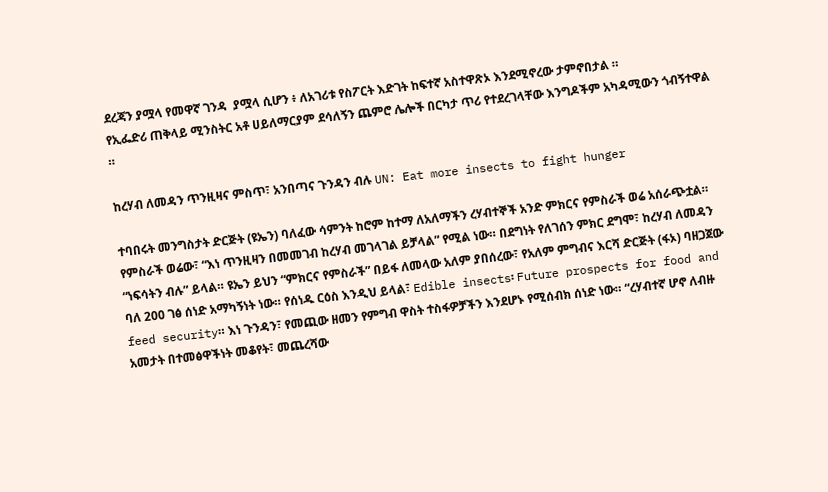ደረጃን ያሟላ የመዋኛ ገንዳ  ያሟላ ሲሆን ፥ ለአገሪቱ የስፖርት እድገት ከፍተኛ አስተዋጽኦ እንደሚኖረው ታምኖበታል ።
የኢፌድሪ ጠቅላይ ሚንስትር አቶ ሀይለማርያም ደሳለኝን ጨምሮ ሌሎች በርካታ ጥሪ የተደረገላቸው እንግዶችም አካዳሚውን ጎብኝተዋል ።

ከረሃብ ለመዳን ጥንዚዛና ምስጥ፣ አንበጣና ጉንዳን ብሉ UN: Eat more insects to fight hunger

ተባበሩት መንግስታት ድርጅት (ዩኤን) ባለፈው ሳምንት ከሮም ከተማ ለአለማችን ረሃብተኞች አንድ ምክርና የምስራች ወሬ አሰራጭቷል። የምስራች ወሬው፣ “እነ ጥንዚዛን በመመገብ ከረሃብ መገላገል ይቻላል” የሚል ነው። በደግነት የለገሰን ምክር ደግሞ፣ ከረሃብ ለመዳን “ነፍሳትን ብሉ” ይላል። ዩኤን ይህን “ምክርና የምስራች” በይፋ ለመላው አለም ያበሰረው፣ የአለም ምግብና እርሻ ድርጅት (ፋኦ) ባዘጋጀው ባለ 200 ገፅ ሰነድ አማካኝነት ነው። የሰነዱ ርዕስ እንዲህ ይላል፣ Edible insects፡ Future prospects for food and feed security። እነ ጉንዳን፣ የመጪው ዘመን የምግብ ዋስት ተስፋዎቻችን እንደሆኑ የሚሰብክ ሰነድ ነው። “ረሃብተኛ ሆኖ ለብዙ አመታት በተመፅዋችነት መቆየት፣ መጨረሻው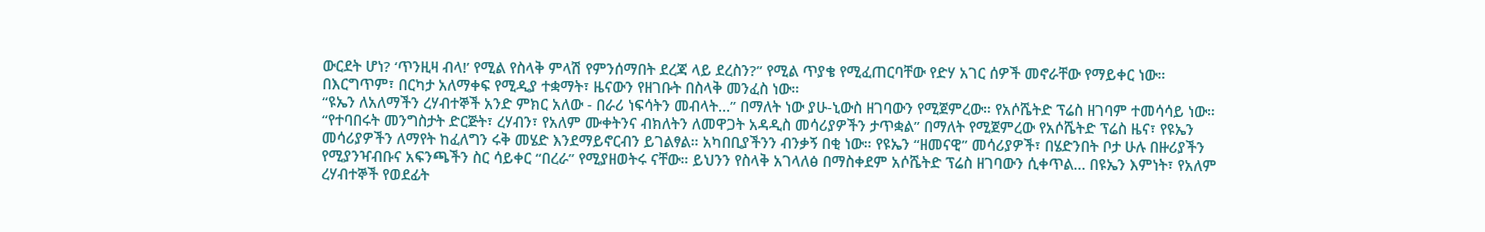ውርደት ሆነ? ‘ጥንዚዛ ብላ!’ የሚል የስላቅ ምላሽ የምንሰማበት ደረጃ ላይ ደረስን?” የሚል ጥያቄ የሚፈጠርባቸው የድሃ አገር ሰዎች መኖራቸው የማይቀር ነው። በእርግጥም፣ በርካታ አለማቀፍ የሚዲያ ተቋማት፣ ዜናውን የዘገቡት በስላቅ መንፈስ ነው።
“ዩኤን ለአለማችን ረሃብተኞች አንድ ምክር አለው - በራሪ ነፍሳትን መብላት…” በማለት ነው ያሁ-ኒውስ ዘገባውን የሚጀምረው። የአሶሼትድ ፕሬስ ዘገባም ተመሳሳይ ነው። “የተባበሩት መንግስታት ድርጅት፣ ረሃብን፣ የአለም ሙቀትንና ብክለትን ለመዋጋት አዳዲስ መሳሪያዎችን ታጥቋል” በማለት የሚጀምረው የአሶሼትድ ፕሬስ ዜና፣ የዩኤን መሳሪያዎችን ለማየት ከፈለግን ሩቅ መሄድ እንደማይኖርብን ይገልፃል። አካበቢያችንን ብንቃኝ በቂ ነው። የዩኤን “ዘመናዊ” መሳሪያዎች፣ በሄድንበት ቦታ ሁሉ በዙሪያችን የሚያንዣብቡና አፍንጫችን ስር ሳይቀር “በረራ” የሚያዘወትሩ ናቸው። ይህንን የስላቅ አገላለፅ በማስቀደም አሶሼትድ ፕሬስ ዘገባውን ሲቀጥል… በዩኤን እምነት፣ የአለም ረሃብተኞች የወደፊት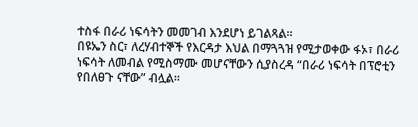ተስፋ በራሪ ነፍሳትን መመገብ እንደሆነ ይገልጻል።
በዩኤን ስር፣ ለረሃብተኞች የእርዳታ እህል በማጓጓዝ የሚታወቀው ፋኦ፣ በራሪ ነፍሳት ለመብል የሚስማሙ መሆናቸውን ሲያስረዳ “በራሪ ነፍሳት በፕሮቲን የበለፀጉ ናቸው” ብሏል።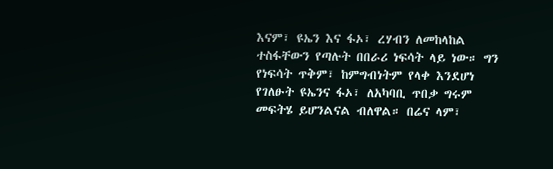እናም፣ ዩኤን እና ፋኦ፣ ረሃብን ለመከላከል ተስፋቸውን የጣሉት በበራሪ ነፍሳት ላይ ነው። ግን የነፍሳት ጥቅም፣ ከምግብነትም የላቀ እንደሆነ የገለፁት ዩኤንና ፋኦ፣ ለአካባቢ ጥበቃ ግሩም መፍትሄ ይሆንልናል ብለዋል። በሬና ላም፣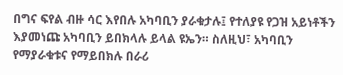በግና ፍየል ብዙ ሳር እየበሉ አካባቢን ያራቁታሉ፤ የተለያዩ የጋዝ አይነቶችን እያመነጩ አካባቢን ይበክላሉ ይላል ዩኤን። ስለዚህ፣ አካባቢን የማያራቁቱና የማይበክሉ በራሪ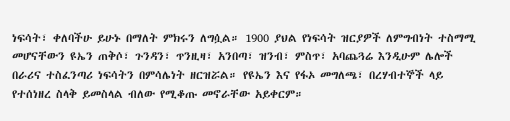ነፍሳት፣ ቀለባችሁ ይሁኑ በማለት ምክሩን ለግሷል። 1900 ያህል የነፍሳት ዝርያዎች ለምግብነት ተስማሚ መሆናቸውን ዩኤን ጠቅሶ፣ ጉንዳን፣ ጥንዚዛ፣ አንበጣ፣ ዝንብ፣ ምስጥ፣ አባጨጓሬ እንዲሁም ሌሎች በራሪና ተስፈንጣሪ ነፍሳትን በምሳሌነት ዘርዝሯል። የዩኤን እና የፋኦ መግለጫ፣ በረሃብተኞች ላይ የተሰነዘረ ስላቅ ይመስላል ብለው የሚቆጡ መኖራቸው አይቀርም።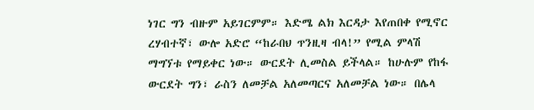ነገር ግን ብዙም አይገርምም። እድሜ ልክ እርዳታ እየጠበቀ የሚኖር ረሃብተኛ፣ ውሎ አድሮ “ከራበህ ጥንዚዛ ብላ!” የሚል ምላሽ ማግኘቱ የማይቀር ነው። ውርደት ሊመስል ይችላል። ከሁሉም የከፋ ውርደት ግን፣ ራስን ለመቻል አለመጣርና አለመቻል ነው። በሌላ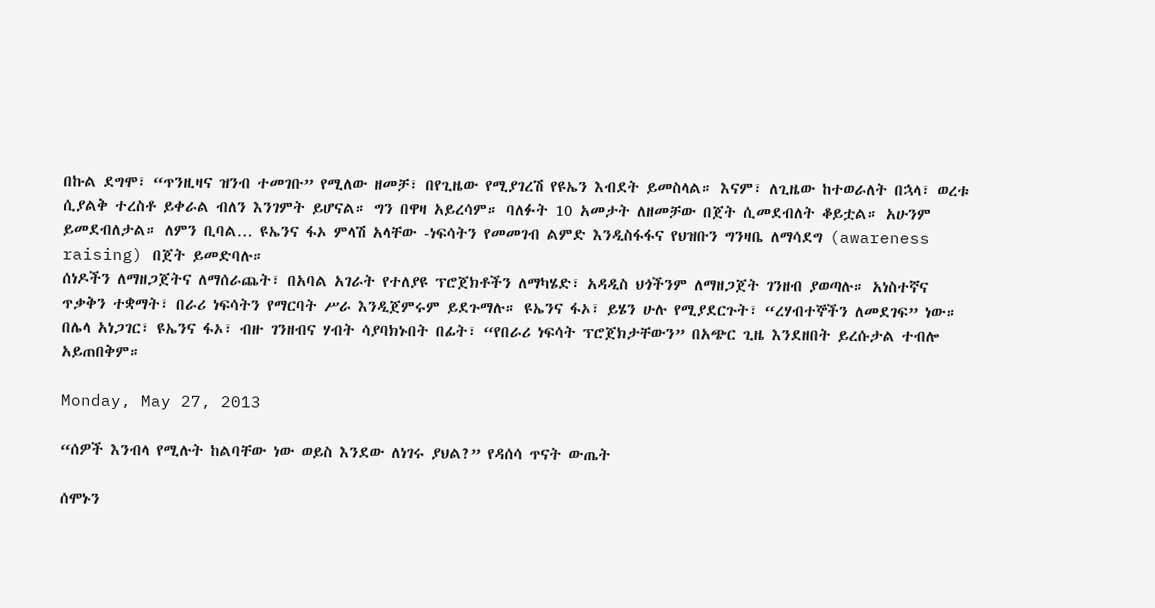በኩል ደግሞ፣ “ጥንዚዛና ዝንብ ተመገቡ” የሚለው ዘመቻ፣ በየጊዜው የሚያገረሽ የዩኤን እብደት ይመስላል። እናም፣ ለጊዜው ከተወራለት በኋላ፣ ወረቱ ሲያልቅ ተረስቶ ይቀራል ብለን እንገምት ይሆናል። ግን በዋዛ አይረሳም። ባለፉት 10 አመታት ለዘመቻው በጀት ሲመደብለት ቆይቷል። አሁንም ይመደብለታል። ለምን ቢባል… ዩኤንና ፋኦ ምላሽ አላቸው -ነፍሳትን የመመገብ ልምድ እንዲስፋፋና የህዝቡን ግንዛቤ ለማሳደግ (awareness raising) በጀት ይመድባሉ።
ሰነዶችን ለማዘጋጀትና ለማሰራጨት፣ በአባል አገራት የተለያዩ ፕሮጀክቶችን ለማካሄድ፣ አዳዲስ ህጎችንም ለማዘጋጀት ገንዘብ ያወጣሉ። አነስተኛና ጥቃቅን ተቋማት፣ በራሪ ነፍሳትን የማርባት ሥራ እንዲጀምሩም ይደጉማሉ። ዩኤንና ፋኦ፣ ይሄን ሁሉ የሚያደርጉት፣ “ረሃብተኞችን ለመደገፍ” ነው። በሌላ አነጋገር፣ ዩኤንና ፋኦ፣ ብዙ ገንዘብና ሃብት ሳያባክኑበት በፊት፣ “የበራሪ ነፍሳት ፕሮጀክታቸውን” በአጭር ጊዜ እንደዘበት ይረሱታል ተብሎ አይጠበቅም።

Monday, May 27, 2013

“ሰዎች እንብላ የሚሉት ከልባቸው ነው ወይስ እንደው ለነገሩ ያህል?” የዳሰሳ ጥናት ውጤት

ሰሞኑን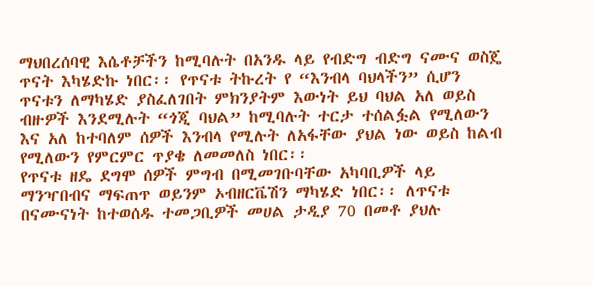ማህበረሰባዊ እሴቶቻችን ከሚባሉት በአንዱ ላይ የብድግ ብድግ ናሙና ወስጄ ጥናት እካሄድኩ ነበር፡፡ የጥናቱ ትኩረት የ “እንብላ ባህላችን” ሲሆን ጥናቱን ለማካሄድ ያስፈለገበት ምክንያትም እውነት ይህ ባህል አለ ወይስ ብዙዎች እንደሚሉት “ጎጂ ባህል” ከሚባሉት ተርታ ተሰልፏል የሚለውን እና አለ ከተባለም ሰዎች እንብላ የሚሉት ለአፋቸው ያህል ነው ወይስ ከልብ የሚለውን የምርምር ጥያቄ ለመመለስ ነበር፡፡
የጥናቱ ዘዴ ደግሞ ሰዎች ምግብ በሚመገቡባቸው አካባቢዎች ላይ ማንዣበብና ማፍጠጥ ወይንም ኦብዘርቬሽን ማካሄድ ነበር፡፡ ለጥናቱ  በናሙናነት ከተወሰዱ ተመጋቢዎች መሀል ታዲያ 70 በመቶ ያህሉ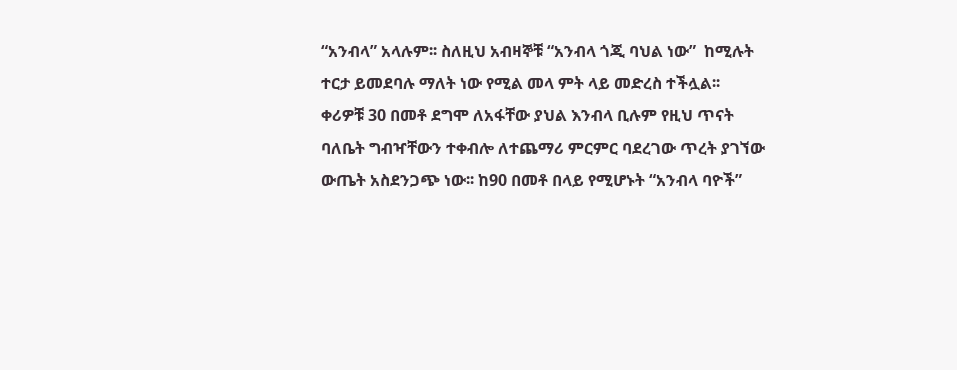“አንብላ” አላሉም፡፡ ስለዚህ አብዛኞቹ “አንብላ ጎጂ ባህል ነው”  ከሚሉት ተርታ ይመደባሉ ማለት ነው የሚል መላ ምት ላይ መድረስ ተችሏል፡፡
ቀሪዎቹ 30 በመቶ ደግሞ ለአፋቸው ያህል እንብላ ቢሉም የዚህ ጥናት ባለቤት ግብዣቸውን ተቀብሎ ለተጨማሪ ምርምር ባደረገው ጥረት ያገኘው ውጤት አስደንጋጭ ነው፡፡ ከ90 በመቶ በላይ የሚሆኑት “አንብላ ባዮች”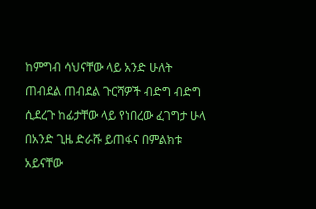ከምግብ ሳህናቸው ላይ አንድ ሁለት ጠብደል ጠብደል ጉርሻዎች ብድግ ብድግ ሲደረጉ ከፊታቸው ላይ የነበረው ፈገግታ ሁላ በአንድ ጊዜ ድራሹ ይጠፋና በምልክቱ አይናቸው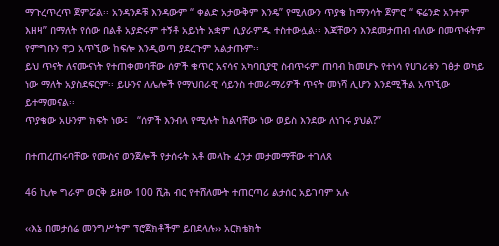ማጉረጥረጥ ጀምሯል፡፡ አንዳንዶቹ እንዳውም “ ቀልድ አታውቅም እንዴ” የሚለውን ጥያቄ ከማንሳት ጀምሮ “ ፍሬንድ አንተም እዘዛ” በማለት የሰው በልቶ አያድሩም ተኝቶ አይነት አቋም ሲያራምዱ ተስተውሏል፡፡ እጃቸውን እንደመታጠብ ብለው በመጥፋትም የምግቡን ዋጋ አጥኚው ከፍሎ እንዲወጣ ያደረጉም አልታጡም፡፡
ይህ ጥናት ለናሙናነት የተጠቀመባቸው ሰዎች ቁጥር አናሳና አካባቢያዊ ስብጥሩም ጠባብ ከመሆኑ የተነሳ የሀገሪቱን ገፅታ ወካይ ነው ማለት አያስደፍርም፡፡ ይሁንና ለሌሎች የማህበራዊ ሳይንስ ተመራማሪዎች ጥናት መነሻ ሊሆን እንደሚችል አጥኚው ይተማመናል፡፡
ጥያቄው አሁንም ክፍት ነው፤   “ሰዎች እንብላ የሚሉት ከልባቸው ነው ወይስ እንደው ለነገሩ ያህል?”

በተጠረጠሩባቸው የሙስና ወንጀሎች የታሰሩት አቶ መላኩ ፈንታ መታመማቸው ተገለጸ

46 ኪሎ ግራም ወርቅ ይዘው 100 ሺሕ ብር የተሸለሙት ተጠርጣሪ ልታሰር አይገባም አሉ

‹‹እኔ በመታሰሬ መንግሥትም ፕሮጀክቶችም ይበደላሉ›› አርክቴክት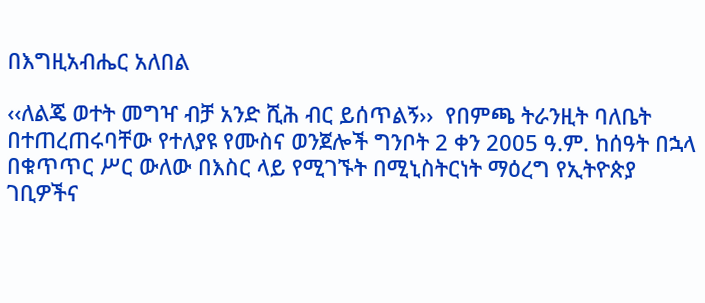በእግዚአብሔር አለበል

‹‹ለልጄ ወተት መግዣ ብቻ አንድ ሺሕ ብር ይሰጥልኝ››  የበምጫ ትራንዚት ባለቤት
በተጠረጠሩባቸው የተለያዩ የሙስና ወንጀሎች ግንቦት 2 ቀን 2005 ዓ.ም. ከሰዓት በኋላ በቁጥጥር ሥር ውለው በእስር ላይ የሚገኙት በሚኒስትርነት ማዕረግ የኢትዮጵያ ገቢዎችና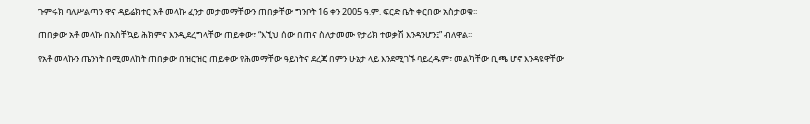ጉምሩክ ባለሥልጣን ዋና ዳይሬክተር አቶ መላኩ ፈንታ መታመማቸውን ጠበቃቸው ግንቦት 16 ቀን 2005 ዓ.ም. ፍርድ ቤት ቀርበው አስታወቁ፡፡

ጠበቃው አቶ መላኩ በአስቸኳይ ሕክምና እንዲደረግላቸው ጠይቀው፣ “እኚህ ሰው በጠና ስለታመሙ የታሪክ ተወቃሽ እንዳንሆን፤” ብለዋል፡፡

የአቶ መላኩን ጤንነት በሚመለከት ጠበቃው በዝርዝር ጠይቀው የሕመማቸው ዓይነትና ደረጃ በምን ሁኔታ ላይ እንደሚገኙ ባይረዱም፣ መልካቸው ቢጫ ሆኖ እንዳዩዋቸው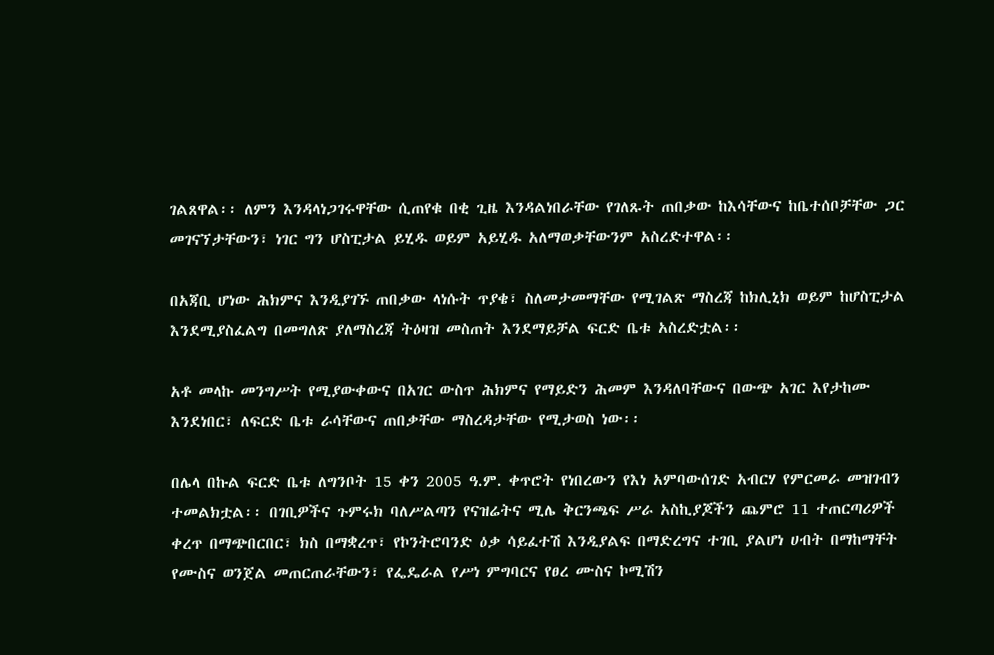ገልጸዋል፡፡ ለምን እንዳላነጋገሩዋቸው ሲጠየቁ በቂ ጊዜ እንዳልነበራቸው የገለጹት ጠበቃው ከእሳቸውና ከቤተሰቦቻቸው ጋር መገናኘታቸውን፣ ነገር ግን ሆስፒታል ይሂዱ ወይም አይሂዱ አለማወቃቸውንም አስረድተዋል፡፡

በአጃቢ ሆነው ሕክምና እንዲያገኙ ጠበቃው ላነሱት ጥያቄ፣ ስለመታመማቸው የሚገልጽ ማስረጃ ከክሊኒክ ወይም ከሆስፒታል እንደሚያስፈልግ በመግለጽ ያለማስረጃ ትዕዛዝ መስጠት እንደማይቻል ፍርድ ቤቱ አስረድቷል፡፡

አቶ መላኩ መንግሥት የሚያውቀውና በአገር ውስጥ ሕክምና የማይድን ሕመም እንዳለባቸውና በውጭ አገር እየታከሙ እንደነበር፣ ለፍርድ ቤቱ ራሳቸውና ጠበቃቸው ማስረዳታቸው የሚታወስ ነው፡፡

በሌላ በኩል ፍርድ ቤቱ ለግንቦት 15 ቀን 2005 ዓ.ም. ቀጥሮት የነበረውን የእነ አምባውሰገድ አብርሃ የምርመራ መዝገብን ተመልክቷል፡፡ በገቢዎችና ጉምሩክ ባለሥልጣን የናዝሬትና ሚሌ ቅርንጫፍ ሥራ አስኪያጆችን ጨምሮ 11 ተጠርጣሪዎች ቀረጥ በማጭበርበር፣ ክስ በማቋረጥ፣ የኮንትሮባንድ ዕቃ ሳይፈተሽ እንዲያልፍ በማድረግና ተገቢ ያልሆነ ሀብት በማከማቸት የሙስና ወንጀል መጠርጠራቸውን፣ የፌዴራል የሥነ ምግባርና የፀረ ሙስና ኮሚሽን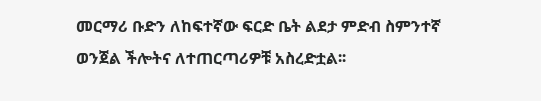መርማሪ ቡድን ለከፍተኛው ፍርድ ቤት ልደታ ምድብ ስምንተኛ ወንጀል ችሎትና ለተጠርጣሪዎቹ አስረድቷል፡፡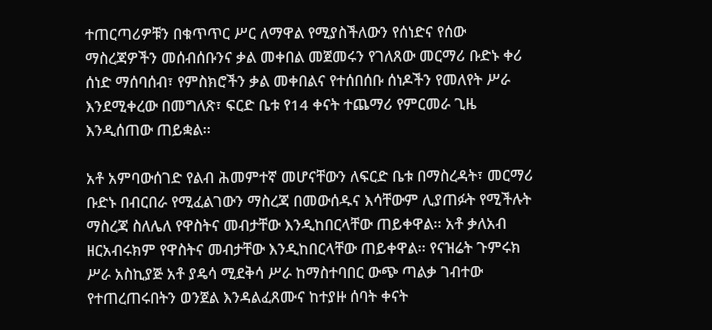ተጠርጣሪዎቹን በቁጥጥር ሥር ለማዋል የሚያስችለውን የሰነድና የሰው ማስረጃዎችን መሰብሰቡንና ቃል መቀበል መጀመሩን የገለጸው መርማሪ ቡድኑ ቀሪ ሰነድ ማሰባሰብ፣ የምስክሮችን ቃል መቀበልና የተሰበሰቡ ሰነዶችን የመለየት ሥራ እንደሚቀረው በመግለጽ፣ ፍርድ ቤቱ የ14 ቀናት ተጨማሪ የምርመራ ጊዜ እንዲሰጠው ጠይቋል፡፡

አቶ አምባውሰገድ የልብ ሕመምተኛ መሆናቸውን ለፍርድ ቤቱ በማስረዳት፣ መርማሪ ቡድኑ በብርበራ የሚፈልገውን ማስረጃ በመውሰዱና እሳቸውም ሊያጠፉት የሚችሉት ማስረጃ ስለሌለ የዋስትና መብታቸው እንዲከበርላቸው ጠይቀዋል፡፡ አቶ ቃለአብ ዘርአብሩክም የዋስትና መብታቸው እንዲከበርላቸው ጠይቀዋል፡፡ የናዝሬት ጉምሩክ ሥራ አስኪያጅ አቶ ያዴሳ ሚደቅሳ ሥራ ከማስተባበር ውጭ ጣልቃ ገብተው የተጠረጠሩበትን ወንጀል እንዳልፈጸሙና ከተያዙ ሰባት ቀናት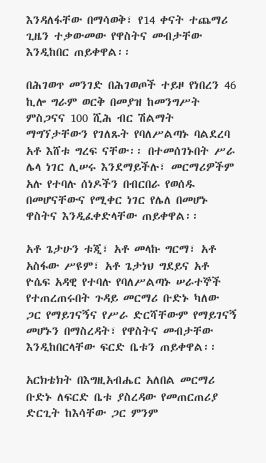እንዳለፋቸው በማሳወቅ፣ የ14 ቀናት ተጨማሪ ጊዜን ተቃውመው የዋስትና መብታቸው እንዲከበር ጠይቀዋል፡፡

በሕገወጥ መንገድ በሕገወጦች ተይዞ የነበረን 46 ኪሎ ግራም ወርቅ በመያዝ ከመንግሥት ምስጋናና 100 ሺሕ ብር ሽልማት ማግኘታቸውን የገለጹት የባለሥልጣኑ ባልደረባ አቶ እሸቱ ግረፍ ናቸው፡፡ በተመሰገኑበት ሥራ ሌላ ነገር ሊሠሩ እንደማይችሉ፣ መርማሪዎችም አሉ የተባሉ ሰነዶችን በብርበራ የወሰዱ በመሆናቸውና የሚቀር ነገር የሌለ በመሆኑ ዋስትና እንዲፈቀድላቸው ጠይቀዋል፡፡

አቶ ጌታሁን ቱጂ፣ አቶ መላኩ ግርማ፣ አቶ አስፋው ሥዩም፣ አቶ ጌታነህ ግደይና አቶ ዮሴፍ አዳዊ የተባሉ የባለሥልጣኑ ሠራተኞች የተጠረጠሩበት ጉዳይ መርማሪ ቡድኑ ካለው ጋር የማይገናኝና የሥራ ድርሻቸውም የማይገናኝ መሆኑን በማስረዳት፣ የዋስትና መብታቸው እንዲከበርላቸው ፍርድ ቤቱን ጠይቀዋል፡፡

አርክቴክት በእግዚአብሔር አለበል መርማሪ ቡድኑ ለፍርድ ቤቱ ያስረዳው የመጠርጠሪያ ድርጊት ከእሳቸው ጋር ምንም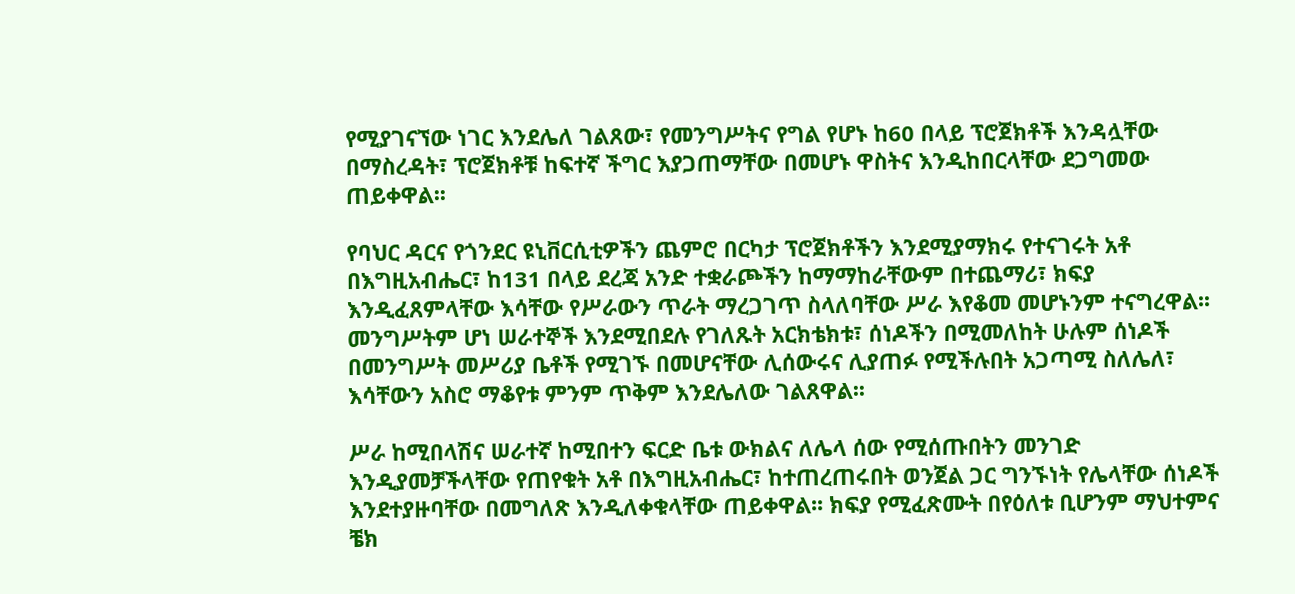የሚያገናኘው ነገር እንደሌለ ገልጸው፣ የመንግሥትና የግል የሆኑ ከ60 በላይ ፕሮጀክቶች እንዳሏቸው በማስረዳት፣ ፕሮጀክቶቹ ከፍተኛ ችግር እያጋጠማቸው በመሆኑ ዋስትና እንዲከበርላቸው ደጋግመው ጠይቀዋል፡፡

የባህር ዳርና የጎንደር ዩኒቨርሲቲዎችን ጨምሮ በርካታ ፕሮጀክቶችን እንደሚያማክሩ የተናገሩት አቶ በእግዚአብሔር፣ ከ131 በላይ ደረጃ አንድ ተቋራጮችን ከማማከራቸውም በተጨማሪ፣ ክፍያ እንዲፈጸምላቸው እሳቸው የሥራውን ጥራት ማረጋገጥ ስላለባቸው ሥራ እየቆመ መሆኑንም ተናግረዋል፡፡ መንግሥትም ሆነ ሠራተኞች እንደሚበደሉ የገለጹት አርክቴክቱ፣ ሰነዶችን በሚመለከት ሁሉም ሰነዶች በመንግሥት መሥሪያ ቤቶች የሚገኙ በመሆናቸው ሊሰውሩና ሊያጠፉ የሚችሉበት አጋጣሚ ስለሌለ፣ እሳቸውን አስሮ ማቆየቱ ምንም ጥቅም እንደሌለው ገልጸዋል፡፡

ሥራ ከሚበላሽና ሠራተኛ ከሚበተን ፍርድ ቤቱ ውክልና ለሌላ ሰው የሚሰጡበትን መንገድ እንዲያመቻችላቸው የጠየቁት አቶ በእግዚአብሔር፣ ከተጠረጠሩበት ወንጀል ጋር ግንኙነት የሌላቸው ሰነዶች እንደተያዙባቸው በመግለጽ እንዲለቀቁላቸው ጠይቀዋል፡፡ ክፍያ የሚፈጽሙት በየዕለቱ ቢሆንም ማህተምና ቼክ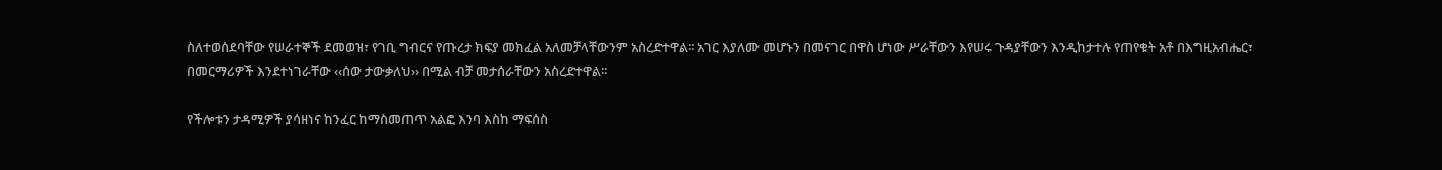ስለተወሰደባቸው የሠራተኞች ደመወዝ፣ የገቢ ግብርና የጡረታ ክፍያ መክፈል አለመቻላቸውንም አስረድተዋል፡፡ አገር እያለሙ መሆኑን በመናገር በዋስ ሆነው ሥራቸውን እየሠሩ ጉዳያቸውን እንዲከታተሉ የጠየቁት አቶ በእግዚአብሔር፣ በመርማሪዎች እንደተነገራቸው ‹‹ሰው ታውቃለህ›› በሚል ብቻ መታሰራቸውን አስረድተዋል፡፡

የችሎቱን ታዳሚዎች ያሳዘነና ከንፈር ከማስመጠጥ አልፎ እንባ እስከ ማፍሰስ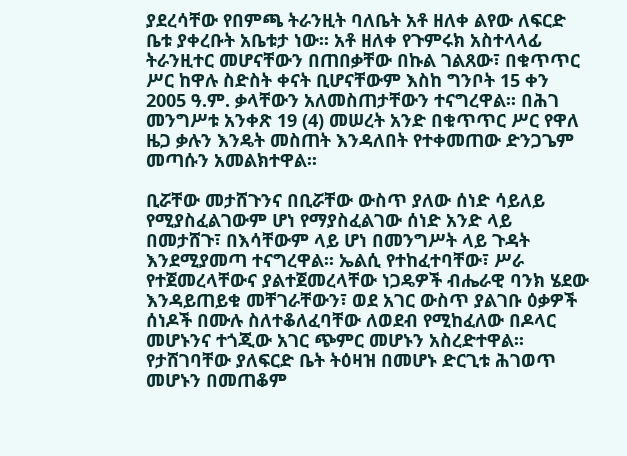ያደረሳቸው የበምጫ ትራንዚት ባለቤት አቶ ዘለቀ ልየው ለፍርድ ቤቱ ያቀረቡት አቤቱታ ነው፡፡ አቶ ዘለቀ የጉምሩክ አስተላላፊ ትራንዚተር መሆናቸውን በጠበቃቸው በኩል ገልጸው፣ በቁጥጥር ሥር ከዋሉ ስድስት ቀናት ቢሆናቸውም እስከ ግንቦት 15 ቀን 2005 ዓ.ም. ቃላቸውን አለመስጠታቸውን ተናግረዋል፡፡ በሕገ መንግሥቱ አንቀጽ 19 (4) መሠረት አንድ በቁጥጥር ሥር የዋለ ዜጋ ቃሉን እንዴት መስጠት እንዳለበት የተቀመጠው ድንጋጌም መጣሱን አመልክተዋል፡፡

ቢሯቸው መታሸጉንና በቢሯቸው ውስጥ ያለው ሰነድ ሳይለይ የሚያስፈልገውም ሆነ የማያስፈልገው ሰነድ አንድ ላይ በመታሸጉ፣ በእሳቸውም ላይ ሆነ በመንግሥት ላይ ጉዳት እንደሚያመጣ ተናግረዋል፡፡ ኤልሲ የተከፈተባቸው፣ ሥራ የተጀመረላቸውና ያልተጀመረላቸው ነጋዴዎች ብሔራዊ ባንክ ሄደው እንዳይጠይቁ መቸገራቸውን፣ ወደ አገር ውስጥ ያልገቡ ዕቃዎች ሰነዶች በሙሉ ስለተቆለፈባቸው ለወደብ የሚከፈለው በዶላር መሆኑንና ተጎጂው አገር ጭምር መሆኑን አስረድተዋል፡፡ የታሸገባቸው ያለፍርድ ቤት ትዕዛዝ በመሆኑ ድርጊቱ ሕገወጥ መሆኑን በመጠቆም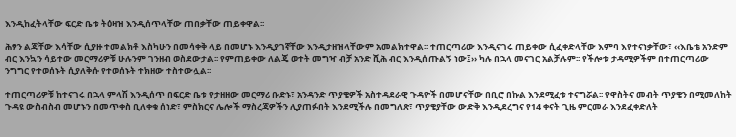እንዲከፈትላቸው ፍርድ ቤቱ ትዕዛዝ እንዲሰጥላቸው ጠበቃቸው ጠይቀዋል፡፡

ሕፃን ልጃቸው እሳቸው ሲያዙ ተመልክቶ እስካሁን በመሳቀቅ ላይ በመሆኑ እንዲያገኛቸው እንዲታዘዝላቸውም አመልክተዋል፡፡ ተጠርጣሪው እንዲናገሩ ጠይቀው ሲፈቀድላቸው እምባ እየተናነቃቸው፣ ‹‹እቤቴ አንድም ብር እንኳን ሳይተው መርማሪዎቹ ሁሉንም ገንዘብ ወስደውታል፡፡ የምጠይቀው ለልጄ ወተት መግዣ ብቻ አንድ ሺሕ ብር እንዲሰጡልኝ ነው፤›› ካሉ በኋላ መናገር አልቻሉም፡፡ የችሎቱ ታዳሚዎችም በተጠርጣሪው ንግግር የተወሰኑት ሲያለቅሱ የተወሰኑት ተክዘው ተስተውሏል፡፡

ተጠርጣሪዎቹ ከተናገሩ በኋላ ምላሽ እንዲሰጥ በፍርድ ቤቱ የታዘዘው መርማሪ ቡድኑ፣ አንዳንድ ጥያቄዎች አስተዳደራዊ ጉዳዮች በመሆናቸው በቢሮ በኩል እንደሚፈቱ ተናግሯል፡፡ የዋስትና መብት ጥያቄን በሚመለከት ጉዳዩ ውስብስብ መሆኑን በመጥቀስ ቢለቀቁ ሰነድ፣ ምስክርና ሌሎች ማስረጃዎችን ሊያጠፉበት እንደሚችሉ በመግለጽ፣ ጥያቄያቸው ውድቅ እንዲደረግና የ14 ቀናት ጊዜ ምርመራ እንደፈቀድለት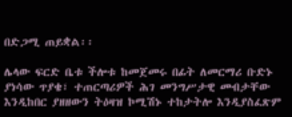በድጋሚ ጠይቋል፡፡

ሌላው ፍርድ ቤቱ ችሎቱ ከመጀመሩ በፊት ለመርማሪ ቡድኑ ያነሳው ጥያቄ፣ ተጠርጣሪዎች ሕገ መንግሥታዊ መብታቸው እንዲከበር ያዘዘውን ትዕዛዝ ኮሚሽኑ ተከታትሎ እንዲያስፈጽም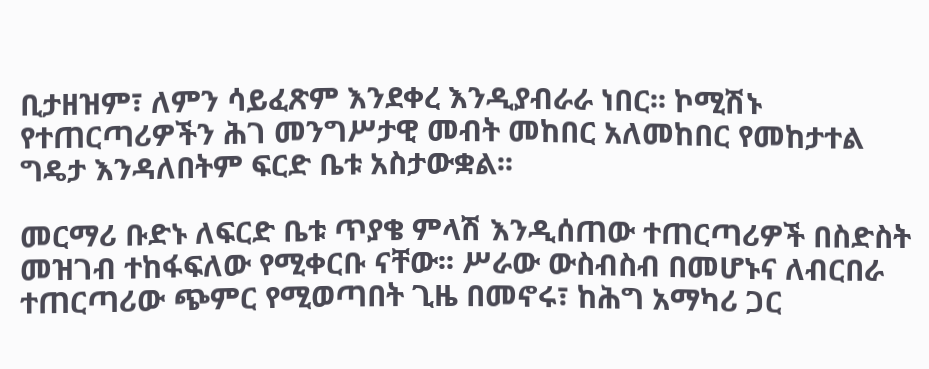ቢታዘዝም፣ ለምን ሳይፈጽም እንደቀረ እንዲያብራራ ነበር፡፡ ኮሚሽኑ የተጠርጣሪዎችን ሕገ መንግሥታዊ መብት መከበር አለመከበር የመከታተል ግዴታ እንዳለበትም ፍርድ ቤቱ አስታውቋል፡፡

መርማሪ ቡድኑ ለፍርድ ቤቱ ጥያቄ ምላሽ እንዲሰጠው ተጠርጣሪዎች በስድስት መዝገብ ተከፋፍለው የሚቀርቡ ናቸው፡፡ ሥራው ውስብስብ በመሆኑና ለብርበራ ተጠርጣሪው ጭምር የሚወጣበት ጊዜ በመኖሩ፣ ከሕግ አማካሪ ጋር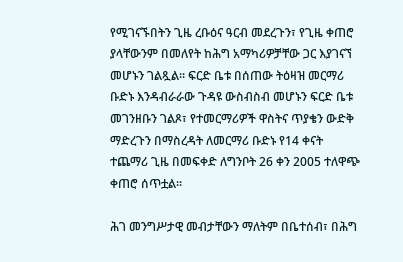የሚገናኙበትን ጊዜ ረቡዕና ዓርብ መደረጉን፣ የጊዜ ቀጠሮ ያላቸውንም በመለየት ከሕግ አማካሪዎቻቸው ጋር እያገናኘ መሆኑን ገልጿል፡፡ ፍርድ ቤቱ በሰጠው ትዕዛዝ መርማሪ ቡድኑ እንዳብራራው ጉዳዩ ውስብስብ መሆኑን ፍርድ ቤቱ መገንዘቡን ገልጾ፣ የተመርማሪዎች ዋስትና ጥያቄን ውድቅ ማድረጉን በማስረዳት ለመርማሪ ቡድኑ የ14 ቀናት ተጨማሪ ጊዜ በመፍቀድ ለግንቦት 26 ቀን 2005 ተለዋጭ ቀጠሮ ሰጥቷል፡፡

ሕገ መንግሥታዊ መብታቸውን ማለትም በቤተሰብ፣ በሕግ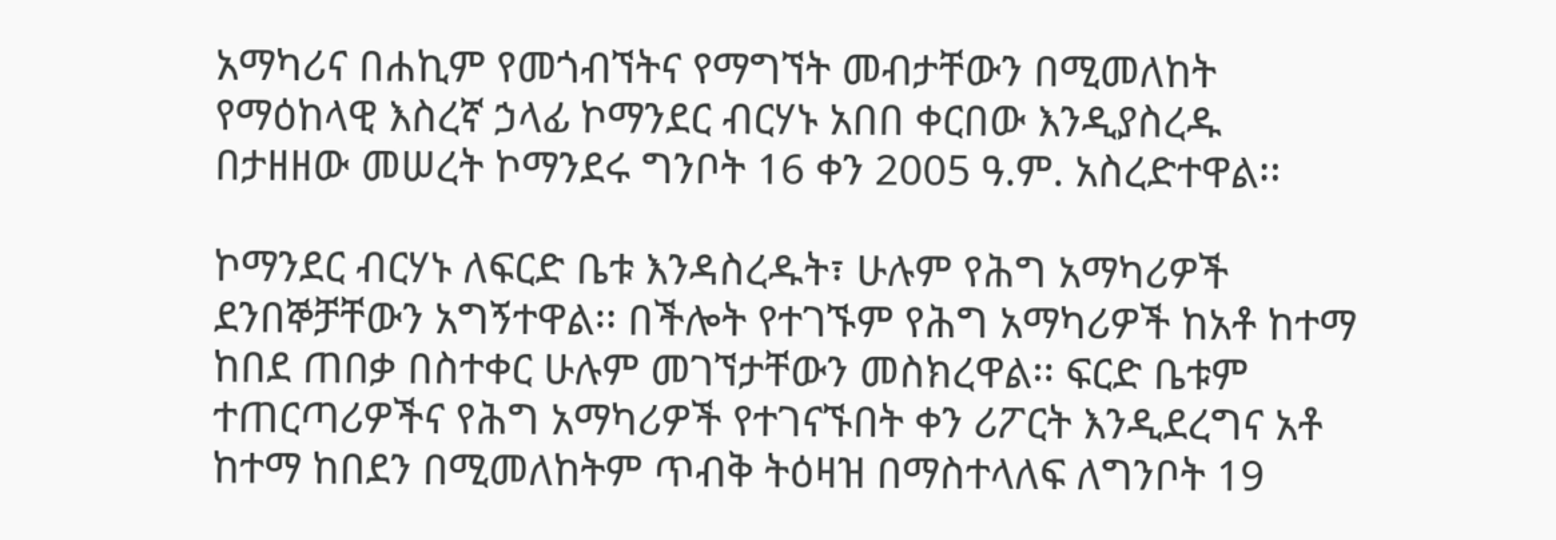አማካሪና በሐኪም የመጎብኘትና የማግኘት መብታቸውን በሚመለከት የማዕከላዊ እስረኛ ኃላፊ ኮማንደር ብርሃኑ አበበ ቀርበው እንዲያስረዱ በታዘዘው መሠረት ኮማንደሩ ግንቦት 16 ቀን 2005 ዓ.ም. አስረድተዋል፡፡

ኮማንደር ብርሃኑ ለፍርድ ቤቱ እንዳስረዱት፣ ሁሉም የሕግ አማካሪዎች ደንበኞቻቸውን አግኝተዋል፡፡ በችሎት የተገኙም የሕግ አማካሪዎች ከአቶ ከተማ ከበደ ጠበቃ በስተቀር ሁሉም መገኘታቸውን መስክረዋል፡፡ ፍርድ ቤቱም ተጠርጣሪዎችና የሕግ አማካሪዎች የተገናኙበት ቀን ሪፖርት እንዲደረግና አቶ ከተማ ከበደን በሚመለከትም ጥብቅ ትዕዛዝ በማስተላለፍ ለግንቦት 19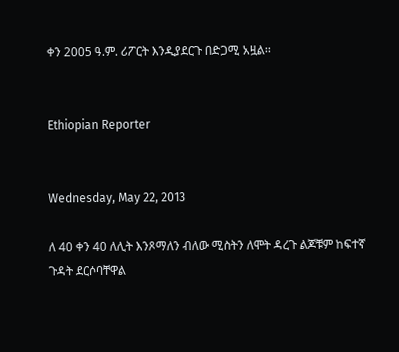ቀን 2005 ዓ.ም. ሪፖርት እንዲያደርጉ በድጋሚ አዟል፡፡


Ethiopian Reporter


Wednesday, May 22, 2013

ለ 40 ቀን 40 ለሊት እንጾማለን ብለው ሚስትን ለሞት ዳረጉ ልጆቹም ከፍተኛ ጉዳት ደርሶባቸዋል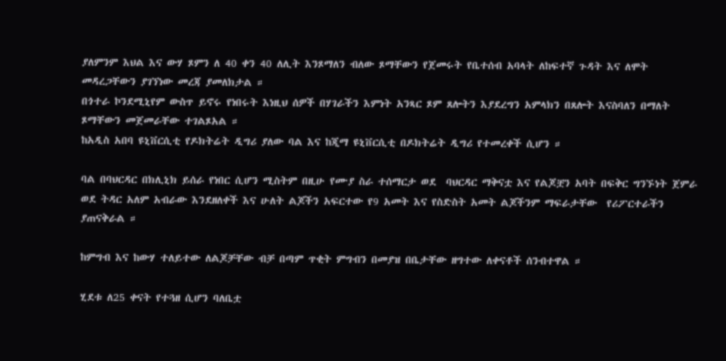ያለምንም እህል እና ውሃ ጾምን ለ 40 ቀን 40 ለሊት እንጾማለን ብለው ጾማቸውን የጀመሩት የቤተሰብ አባላት ለከፍተኛ ጉዳት እና ለሞት መዳረጋቸውን ያገኘነው መረጃ ያመለክታል ።
በጎተራ ኮንደሚኒየም ውስጥ ይኖሩ የነበሩት እነዚህ ሰዎች በሃገራችን እምነት አንጻር ጾም ጸሎትን እያደረግን አምላክን በጸሎት እናስባለን በማለት ጾማቸውን መጀመራቸው ተገልጾአል ።
ከአዲስ አበባ ዩኒቨርሲቲ የዶክትሬት ዲግሪ ያለው ባል እና ከጂማ ዩኒቨርሲቲ በዶክትሬት ዲግሪ የተመረቀች ሲሆን ።

ባል በባህርዳር በክሊኒክ ይሰራ የነበር ሲሆን ሚስትም በዚሁ የሙያ ስራ ተሰማርታ ወደ  ባህርዳር ማቅናቷ እና የልጆቿን አባት በፍቅር ግንኙነት ጀምራ ወደ ትዳር አለም አብራው እንደዘለቀች እና ሁለት ልጆችን አፍርተው የ9 አመት እና የስድስት አመት ልጆችንም ማፍራታቸው  የሪፖርተራችን ያጠናቅራል ።

ከምግብ እና ከውሃ ተለይተው ለልጆቻቸው ብቻ በጣም ጥቂት ምግብን በመያዝ በቤታቸው ዘግተው ለቀናቶች ሰንብተዋል ።

ሂደቱ ለ25 ቀናት የተጓዘ ሲሆን ባለቤቷ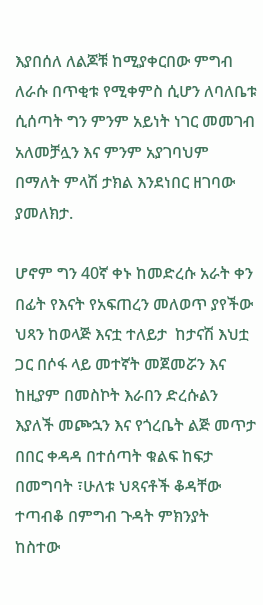እያበሰለ ለልጆቹ ከሚያቀርበው ምግብ ለራሱ በጥቂቱ የሚቀምስ ሲሆን ለባለቤቱ ሲሰጣት ግን ምንም አይነት ነገር መመገብ አለመቻሏን እና ምንም አያገባህም በማለት ምላሽ ታክል እንደነበር ዘገባው ያመለክታ.

ሆኖም ግን 40ኛ ቀኑ ከመድረሱ አራት ቀን በፊት የእናት የአፍጠረን መለወጥ ያየችው ህጻን ከወላጅ እናቷ ተለይታ  ከታናሽ እህቷ ጋር በሶፋ ላይ መተኛት መጀመሯን እና ከዚያም በመስኮት እራበን ድረሱልን እያለች መጮኋን እና የጎረቤት ልጅ መጥታ በበር ቀዳዳ በተሰጣት ቁልፍ ከፍታ በመግባት ፣ሁለቱ ህጻናቶች ቆዳቸው ተጣብቆ በምግብ ጉዳት ምክንያት ከስተው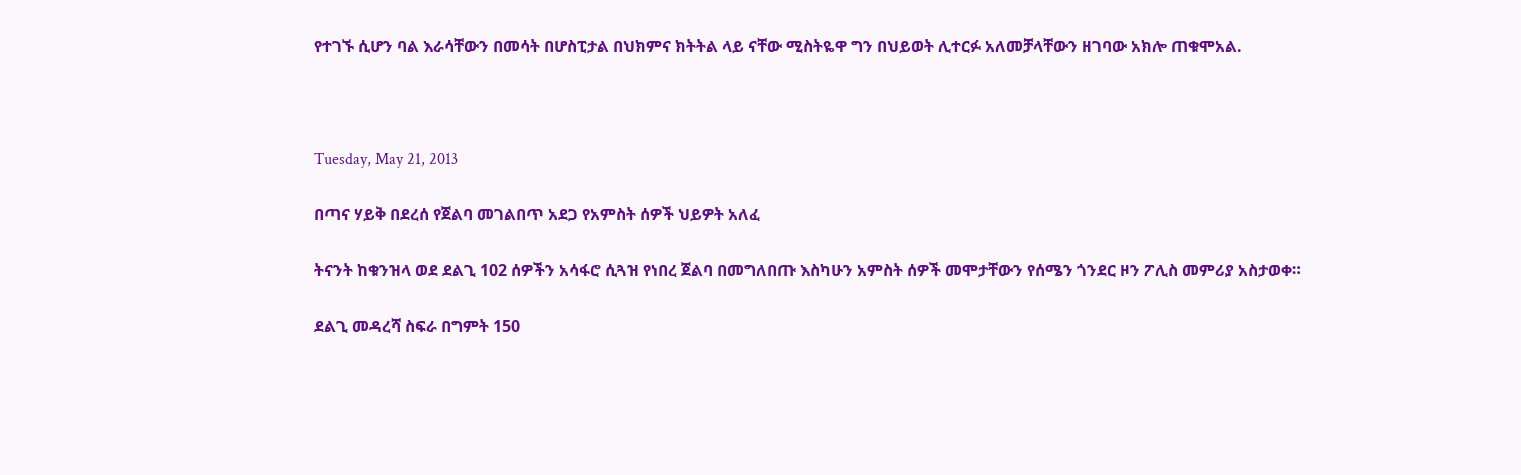የተገኙ ሲሆን ባል እራሳቸውን በመሳት በሆስፒታል በህክምና ክትትል ላይ ናቸው ሚስትዬዋ ግን በህይወት ሊተርፉ አለመቻላቸውን ዘገባው አክሎ ጠቁሞአል.



Tuesday, May 21, 2013

በጣና ሃይቅ በደረሰ የጀልባ መገልበጥ አደጋ የአምስት ሰዎች ህይዎት አለፈ

ትናንት ከቁንዝላ ወደ ደልጊ 102 ሰዎችን አሳፋሮ ሲጓዝ የነበረ ጀልባ በመግለበጡ እስካሁን አምስት ሰዎች መሞታቸውን የሰሜን ጎንደር ዞን ፖሊስ መምሪያ አስታወቀ።

ደልጊ መዳረሻ ስፍራ በግምት 150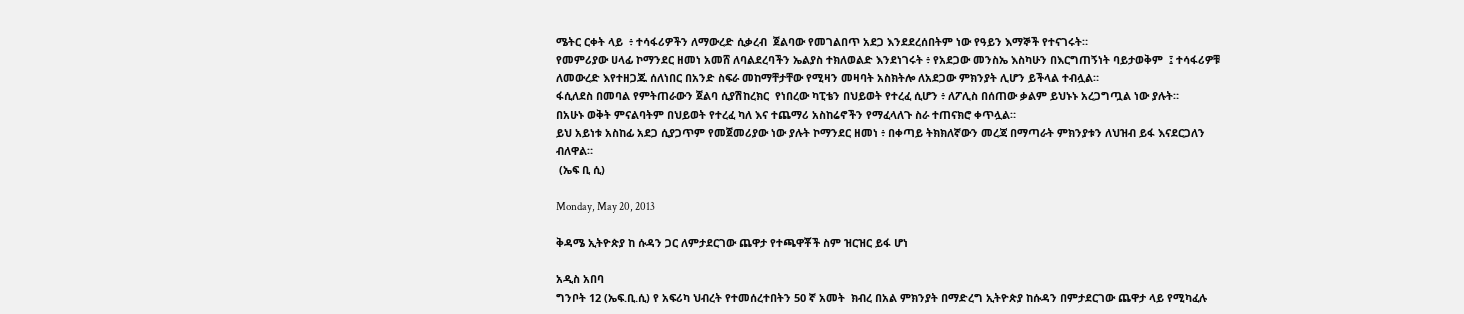ሜትር ርቀት ላይ  ፥ ተሳፋሪዎችን ለማውረድ ሲቃረብ  ጀልባው የመገልበጥ አደጋ እንደደረሰበትም ነው የዓይን እማኞች የተናገሩት።
የመምሪያው ሀላፊ ኮማንደር ዘመነ አመሸ ለባልደረባችን ኤልያስ ተክለወልድ እንደነገሩት ፥ የአደጋው መንስኤ እስካሁን በእርግጠኝነት ባይታወቅም  ፤ ተሳፋሪዎቹ ለመውረድ እየተዘጋጁ ሰለነበር በአንድ ስፍራ መከማቸታቸው የሚዛን መዛባት አስክትሎ ለአደጋው ምክንያት ሊሆን ይችላል ተብሏል።
ፋሲለደስ በመባል የምትጠራውን ጀልባ ሲያሽከረክር  የነበረው ካፒቴን በህይወት የተረፈ ሲሆን ፥ ለፖሊስ በሰጠው ቃልም ይህኑኑ አረጋግጧል ነው ያሉት።
በአሁኑ ወቅት ምናልባትም በህይወት የተረፈ ካለ እና ተጨማሪ አስከሬኖችን የማፈላለጉ ስራ ተጠናክሮ ቀጥሏል።
ይህ አይነቱ አስከፊ አደጋ ሲያጋጥም የመጀመሪያው ነው ያሉት ኮማንደር ዘመነ ፥ በቀጣይ ትክክለኛውን መረጃ በማጣራት ምክንያቱን ለህዝብ ይፋ እናደርጋለን ብለዋል።
 (ኤፍ ቢ ሲ)

Monday, May 20, 2013

ቅዳሜ ኢትዮጵያ ከ ሱዳን ጋር ለምታደርገው ጨዋታ የተጫዋቾች ስም ዝርዝር ይፋ ሆነ

አዲስ አበባ
ግንቦት 12 (ኤፍ.ቢ.ሲ) የ አፍሪካ ህብረት የተመሰረተበትን 50 ኛ አመት  ክብረ በአል ምክንያት በማድረግ ኢትዮጵያ ከሱዳን በምታደርገው ጨዋታ ላይ የሚካፈሉ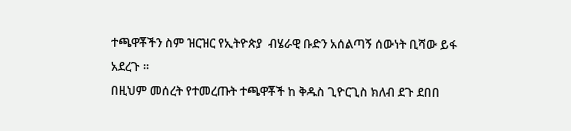ተጫዋቾችን ስም ዝርዝር የኢትዮጵያ  ብሄራዊ ቡድን አሰልጣኝ ሰውነት ቢሻው ይፋ አደረጉ ፡፡
በዚህም መሰረት የተመረጡት ተጫዋቾች ከ ቅዱስ ጊዮርጊስ ክለብ ደጉ ደበበ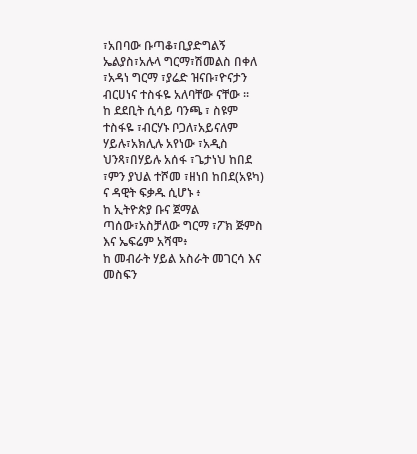፣አበባው ቡጣቆ፣ቢያድግልኝ ኤልያስ፣አሉላ ግርማ፣ሽመልስ በቀለ ፣አዳነ ግርማ ፣ያሬድ ዝናቡ፣ዮናታን ብርሀነና ተስፋዬ አለባቸው ናቸው ፡፡
ከ ደደቢት ሲሳይ ባንጫ ፣ ስዩም ተስፋዬ ፣ብርሃኑ ቦጋለ፣አይናለም ሃይሉ፣አክሊሉ አየነው ፣አዲስ ህንጻ፣በሃይሉ አሰፋ ፣ጌታነህ ከበደ ፣ምን ያህል ተሾመ ፣ዘነበ ከበደ(አዩካ) ና ዳዊት ፍቃዱ ሲሆኑ ፥
ከ ኢትዮጵያ ቡና ጀማል ጣሰው፣አስቻለው ግርማ ፣ፖክ ጅምስ እና ኤፍሬም አሻሞ፥
ከ መብራት ሃይል አስራት መገርሳ እና መስፍን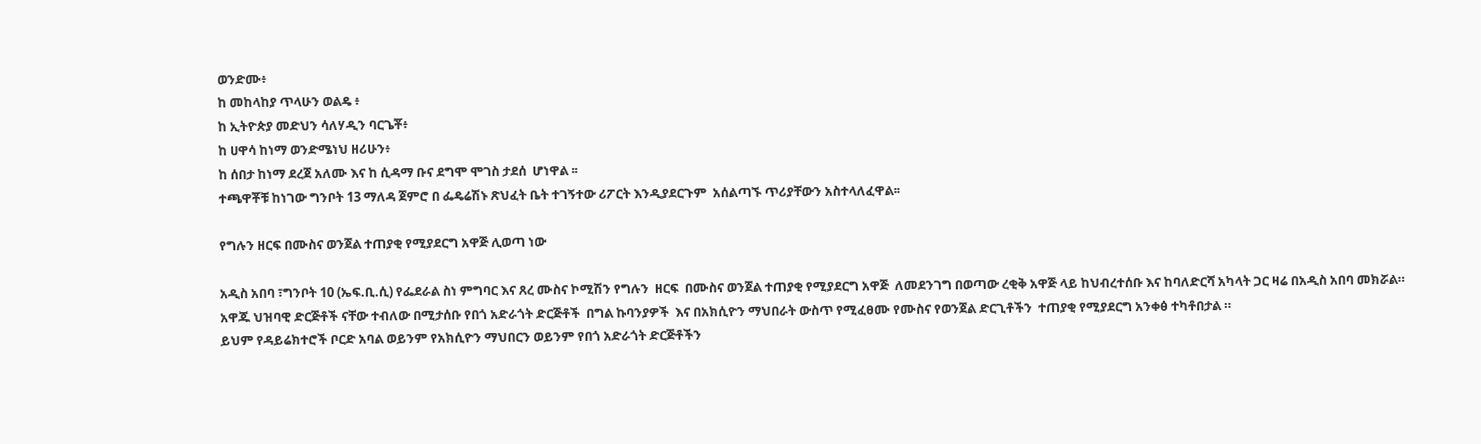ወንድሙ፥
ከ መከላከያ ጥላሁን ወልዴ ፥
ከ ኢትዮጵያ መድህን ሳለሃዲን ባርጌቾ፥
ከ ሀዋሳ ከነማ ወንድሜነህ ዘሪሁን፥
ከ ሰበታ ከነማ ደረጀ አለሙ እና ከ ሲዳማ ቡና ደግሞ ሞገስ ታደሰ  ሆነዋል ፡፡
ተጫዋቾቹ ከነገው ግንቦት 13 ማለዳ ጀምሮ በ ፌዴሬሽኑ ጽህፈት ቤት ተገኝተው ሪፖርት እንዲያደርጉም  አሰልጣኙ ጥሪያቸውን አስተላለፈዋል፡፡

የግሉን ዘርፍ በሙስና ወንጀል ተጠያቂ የሚያደርግ አዋጅ ሊወጣ ነው

አዲስ አበባ ፣ግንቦት 10 (ኤፍ.ቢ.ሲ) የፌደራል ስነ ምግባር እና ጸረ ሙስና ኮሚሽን የግሉን  ዘርፍ  በሙስና ወንጀል ተጠያቂ የሚያደርግ አዋጅ  ለመደንገግ በወጣው ረቂቅ አዋጅ ላይ ከህብረተሰቡ እና ከባለድርሻ አካላት ጋር ዛሬ በአዲስ አበባ መክሯል።
አዋጁ ህዝባዊ ድርጅቶች ናቸው ተብለው በሚታሰቡ የበጎ አድራጎት ድርጅቶች  በግል ኩባንያዎች  እና በአክሲዮን ማህበራት ውስጥ የሚፈፀሙ የሙስና የወንጀል ድርጊቶችን  ተጠያቂ የሚያደርግ አንቀፅ ተካቶበታል ።
ይህም የዳይሬክተሮች ቦርድ አባል ወይንም የአክሲዮን ማህበርን ወይንም የበጎ አድራጎት ድርጅቶችን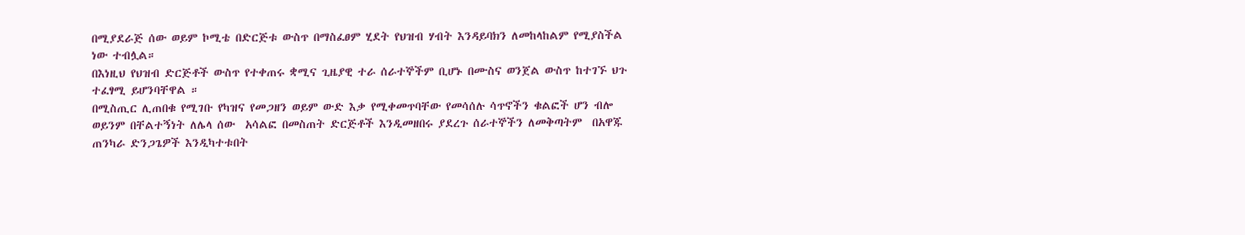በሚያደራጅ ሰው ወይም ኮሚቴ በድርጅቱ ውስጥ በማስፈፀም ሂደት የህዝብ ሃብት እንዳይባክን ለመከላከልም የሚያስችል  ነው ተብሏል።
በእነዚህ የህዝብ ድርጅቶች ውስጥ የተቀጠሩ ቋሚና ጊዜያዊ ተራ ሰራተኞችም ቢሆኑ በሙስና ወንጀል ውስጥ ከተገኙ ህጉ ተፈፃሚ ይሆንባቸዋል ።
በሚስጢር ሊጠበቁ የሚገቡ የካዝና የመጋዘን ወይም ውድ እቃ የሚቀመጥባቸው የመሳሰሉ ሳጥኖችን ቁልፎች ሆን ብሎ ወይንም በቸልተኝነት ለሌላ ሰው  አሳልፎ በመስጠት ድርጅቶች እንዲመዘበሩ ያደረጉ ሰራተኞችን ለመቅጣትም  በአዋጁ ጠንካራ ድንጋጌዎች እንዲካተቱበት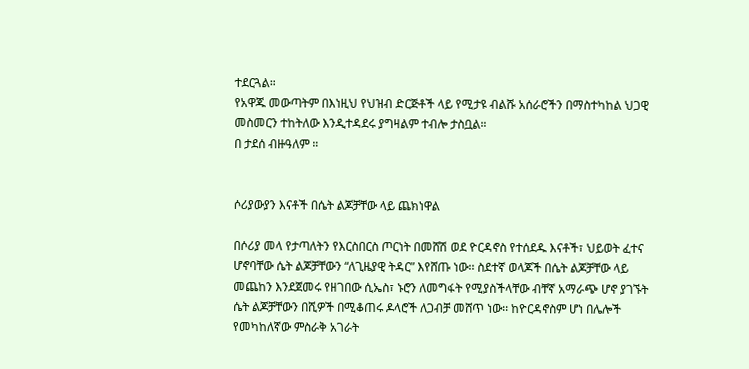ተደርጓል።
የአዋጁ መውጣትም በእነዚህ የህዝብ ድርጅቶች ላይ የሚታዩ ብልሹ አሰራሮችን በማስተካከል ህጋዊ መስመርን ተከትለው እንዲተዳደሩ ያግዛልም ተብሎ ታስቧል።
በ ታደሰ ብዙዓለም ።


ሶሪያውያን እናቶች በሴት ልጆቻቸው ላይ ጨክነዋል

በሶሪያ መላ የታጣለትን የእርስበርስ ጦርነት በመሸሽ ወደ ዮርዳኖስ የተሰደዱ እናቶች፣ ህይወት ፈተና ሆኖባቸው ሴት ልጆቻቸውን “ለጊዜያዊ ትዳር” እየሸጡ ነው፡፡ ስደተኛ ወላጆች በሴት ልጆቻቸው ላይ መጨከን እንደጀመሩ የዘገበው ሲኤስ፣ ኑሮን ለመግፋት የሚያስችላቸው ብቸኛ አማራጭ ሆኖ ያገኙት ሴት ልጆቻቸውን በሺዎች በሚቆጠሩ ዶላሮች ለጋብቻ መሸጥ ነው፡፡ ከዮርዳኖስም ሆነ በሌሎች የመካከለኛው ምስራቅ አገራት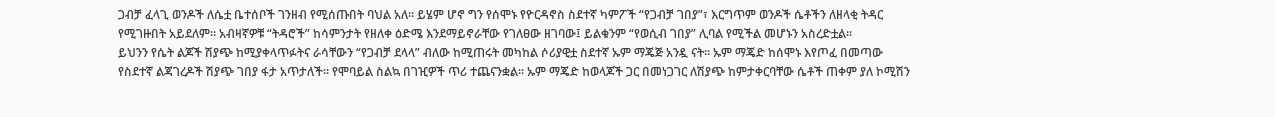ጋብቻ ፈላጊ ወንዶች ለሴቷ ቤተሰቦች ገንዘብ የሚሰጡበት ባህል አለ፡፡ ይሄም ሆኖ ግን የሰሞኑ የዮርዳኖስ ስደተኛ ካምፖች “የጋብቻ ገበያ”፣ እርግጥም ወንዶች ሴቶችን ለዘላቂ ትዳር የሚገዙበት አይደለም፡፡ አብዛኛዎቹ “ትዳሮች” ከሳምንታት የዘለቀ ዕድሜ እንደማይኖራቸው የገለፀው ዘገባው፤ ይልቁንም “የወሲብ ገበያ” ሊባል የሚችል መሆኑን አስረድቷል፡፡
ይህንን የሴት ልጆች ሽያጭ ከሚያቀላጥፉትና ራሳቸውን “የጋብቻ ደላላ” ብለው ከሚጠሩት መካከል ሶሪያዊቷ ስደተኛ ኡም ማጄጅ አንዷ ናት፡፡ ኡም ማጄድ ከሰሞኑ እየጦፈ በመጣው የስደተኛ ልጃገረዶች ሽያጭ ገበያ ፋታ አጥታለች፡፡ የሞባይል ስልኳ በገዢዎች ጥሪ ተጨናንቋል፡፡ ኡም ማጄድ ከወላጆች ጋር በመነጋገር ለሽያጭ ከምታቀርባቸው ሴቶች ጠቀም ያለ ኮሚሽን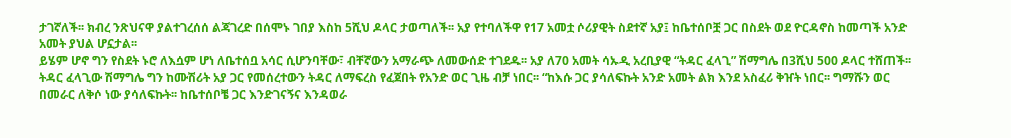ታገኛለች፡፡ ክብረ ንጽህናዋ ያልተገረሰሰ ልጃገረድ በሰሞኑ ገበያ እስከ 5ሺህ ዶላር ታወጣለች፡፡ አያ የተባለችዋ የ17 አመቷ ሶሪያዊት ስደተኛ አያ፤ ከቤተሰቦቿ ጋር በስደት ወደ ዮርዳኖስ ከመጣች አንድ አመት ያህል ሆኗታል፡፡
ይሄም ሆኖ ግን የስደት ኑሮ ለእሷም ሆነ ለቤተሰቧ አሳር ሲሆንባቸው፣ ብቸኛውን አማራጭ ለመውሰድ ተገደዱ፡፡ አያ ለ70 አመት ሳኡዲ አረቢያዊ “ትዳር ፈላጊ” ሽማግሌ በ3ሺህ 500 ዶላር ተሸጠች፡፡ ትዳር ፈላጊው ሽማግሌ ግን ከሙሽሪት አያ ጋር የመሰረተውን ትዳር ለማፍረስ የፈጀበት የአንድ ወር ጊዜ ብቻ ነበር፡፡ “ከእሱ ጋር ያሳለፍኩት አንድ አመት ልክ እንደ አስፈሪ ቅዠት ነበር፡፡ ግማሹን ወር በመራር ለቅሶ ነው ያሳለፍኩት፡፡ ከቤተሰቦቼ ጋር እንድገናኝና እንዳወራ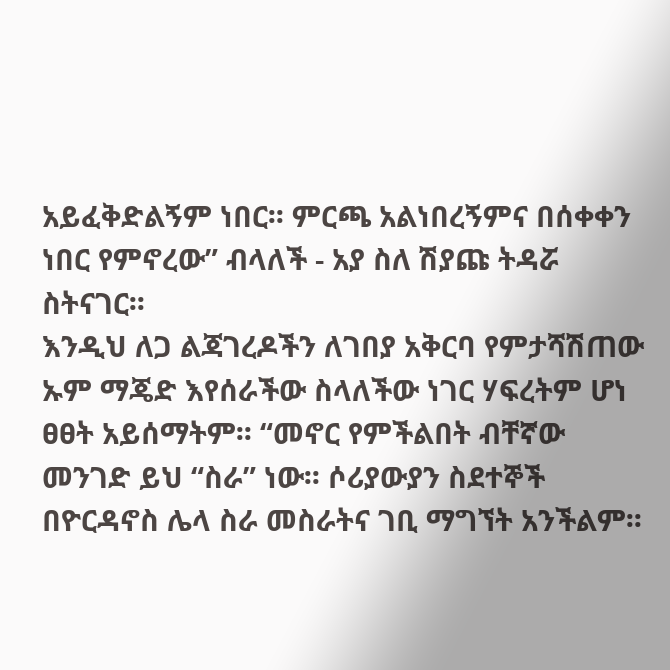አይፈቅድልኝም ነበር፡፡ ምርጫ አልነበረኝምና በሰቀቀን ነበር የምኖረው” ብላለች - አያ ስለ ሽያጩ ትዳሯ ስትናገር፡፡
እንዲህ ለጋ ልጃገረዶችን ለገበያ አቅርባ የምታሻሽጠው ኡም ማጄድ እየሰራችው ስላለችው ነገር ሃፍረትም ሆነ ፀፀት አይሰማትም፡፡ “መኖር የምችልበት ብቸኛው መንገድ ይህ “ስራ” ነው፡፡ ሶሪያውያን ስደተኞች በዮርዳኖስ ሌላ ስራ መስራትና ገቢ ማግኘት አንችልም፡፡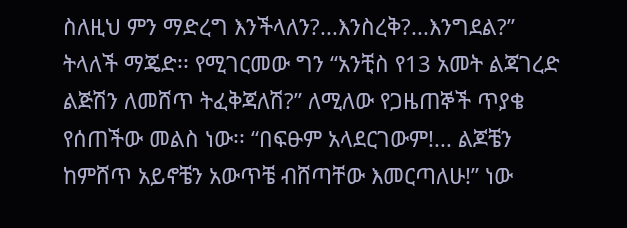ስለዚህ ምን ማድረግ እንችላለን?...እንስረቅ?...እንግደል?” ትላለች ማጄድ፡፡ የሚገርመው ግን “አንቺስ የ13 አመት ልጃገረድ ልጅሽን ለመሸጥ ትፈቅጃለሽ?” ለሚለው የጋዜጠኞች ጥያቄ የሰጠችው መልስ ነው፡፡ “በፍፁም አላደርገውም!... ልጆቼን ከምሸጥ አይኖቼን አውጥቼ ብሸጣቸው እመርጣለሁ!” ነው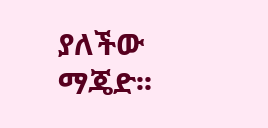ያለችው ማጄድ፡፡